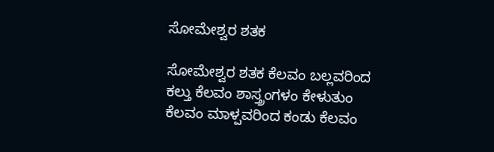ಸೋಮೇಶ್ವರ ಶತಕ

ಸೋಮೇಶ್ವರ ಶತಕ ಕೆಲವಂ ಬಲ್ಲವರಿಂದ ಕಲ್ತು ಕೆಲವಂ ಶಾಸ್ತ್ರಂಗಳಂ ಕೇಳುತುಂ ಕೆಲವಂ ಮಾಳ್ಪವರಿಂದ ಕಂಡು ಕೆಲವಂ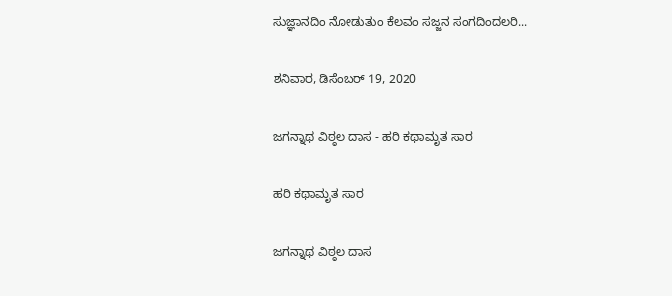ಸುಜ್ಞಾನದಿಂ ನೋಡುತುಂ ಕೆಲವಂ ಸಜ್ಜನ ಸಂಗದಿಂದಲರಿ...

ಶನಿವಾರ, ಡಿಸೆಂಬರ್ 19, 2020

ಜಗನ್ನಾಥ ವಿಠ್ಠಲ ದಾಸ - ಹರಿ ಕಥಾಮೃತ ಸಾರ

ಹರಿ ಕಥಾಮೃತ ಸಾರ

ಜಗನ್ನಾಥ ವಿಠ್ಠಲ ದಾಸ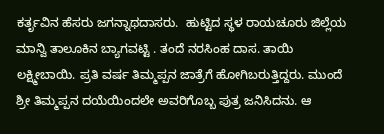ಕರ್ತೃವಿನ ಹೆಸರು ಜಗನ್ನಾಥದಾಸರು.  ಹುಟ್ಟಿದ ಸ್ಥಳ ರಾಯಚೂರು ಜಿಲ್ಲೆಯ ಮಾನ್ವಿ ತಾಲೂಕಿನ ಬ್ಯಾಗವಟ್ಟಿ . ತಂದೆ ನರಸಿಂಹ ದಾಸ. ತಾಯಿ ಲಕ್ಷ್ಮೀಬಾಯಿ. ಪ್ರತಿ ವರ್ಷ ತಿಮ್ಮಪ್ಪನ ಜಾತ್ರೆಗೆ ಹೋಗಿಬರುತ್ತಿದ್ದರು. ಮುಂದೆ ಶ್ರೀ ತಿಮ್ಮಪ್ಪನ ದಯೆಯಿಂದಲೇ ಅವರಿಗೊಬ್ಬ ಪುತ್ರ ಜನಿಸಿದನು. ಆ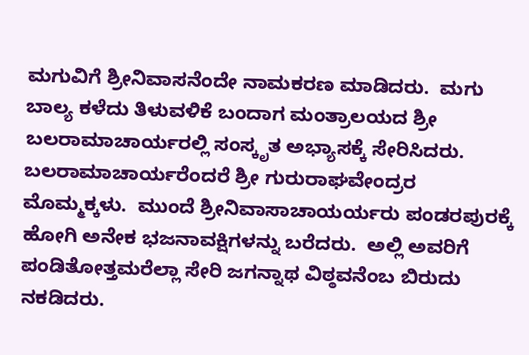ಮಗುವಿಗೆ ಶ್ರೀನಿವಾಸನೆಂದೇ ನಾಮಕರಣ ಮಾಡಿದರು.  ಮಗು ಬಾಲ್ಯ ಕಳೆದು ತಿಳುವಳಿಕೆ ಬಂದಾಗ ಮಂತ್ರಾಲಯದ ಶ್ರೀ ಬಲರಾಮಾಚಾರ್ಯರಲ್ಲಿ ಸಂಸ್ಕೃತ ಅಭ್ಯಾಸಕ್ಕೆ ಸೇರಿಸಿದರು. ಬಲರಾಮಾಚಾರ್ಯರೆಂದರೆ ಶ್ರೀ ಗುರುರಾಘವೇಂದ್ರರ ಮೊಮ್ಮಕ್ಕಳು.  ಮುಂದೆ ಶ್ರೀನಿವಾಸಾಚಾಯರ್ಯರು ಪಂಡರಪುರಕ್ಕೆ ಹೋಗಿ ಅನೇಕ ಭಜನಾವಕ್ಷಿಗಳನ್ನು ಬರೆದರು.  ಅಲ್ಲಿ ಅವರಿಗೆ ಪಂಡಿತೋತ್ತಮರೆಲ್ಲಾ ಸೇರಿ ಜಗನ್ನಾಥ ವಿಠ್ಠವನೆಂಬ ಬಿರುದು ನಕಡಿದರು.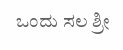ಒಂದು ಸಲ ಶ್ರೀ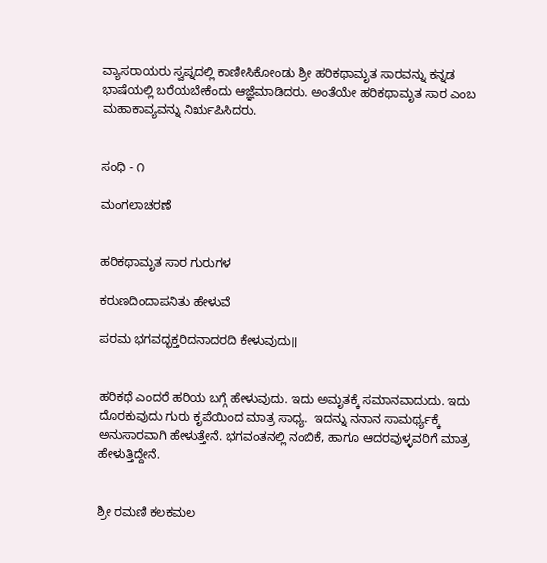ವ್ಯಾಸರಾಯರು ಸ್ವಪ್ನದಲ್ಲಿ ಕಾಣೀಸಿಕೋಂಡು ಶ್ರೀ ಹರಿಕಥಾಮೃತ ಸಾರವನ್ನು ಕನ್ನಡ ಭಾಷೆಯಲ್ಲಿ ಬರೆಯಬೇಕೆಂದು ಆಜ್ಞೆಮಾಡಿದರು. ಅಂತೆಯೇ ಹರಿಕಥಾಮೃತ ಸಾರ ಎಂಬ ಮಹಾಕಾವ್ಯವನ್ನು ನಿರೃಪಿಸಿದರು.


ಸಂಧಿ - ೧

ಮಂಗಲಾಚರಣೆ


ಹರಿಕಥಾಮೃತ ಸಾರ ಗುರುಗಳ

ಕರುಣದಿಂದಾಪನಿತು ಹೇಳುವೆ

ಪರಮ ಭಗವದ್ಭಕ್ತರಿದನಾದರದಿ ಕೇಳುವುದು॥


ಹರಿಕಥೆ ಎಂದರೆ ಹರಿಯ ಬಗ್ಗೆ ಹೇಳುವುದು. ಇದು ಅಮೃತಕ್ಕೆ ಸಮಾನವಾದುದು. ಇದು ದೊರಕುವುದು ಗುರು ಕೃಪೆಯಿಂದ ಮಾತ್ರ ಸಾಧ್ಯ.  ಇದನ್ನು ನನಾನ ಸಾಮರ್ಥ್ಯಕ್ಕೆ ಅನುಸಾರವಾಗಿ ಹೇಳುತ್ತೇನೆ. ಭಗವಂತನಲ್ಲಿ ನಂಬಿಕೆ, ಹಾಗೂ ಆದರವುಳ್ಳವರಿಗೆ ಮಾತ್ರ ಹೇಳುತ್ತಿದ್ದೇನೆ.


ಶ್ರೀ ರಮಣಿ ಕಲಕಮಲ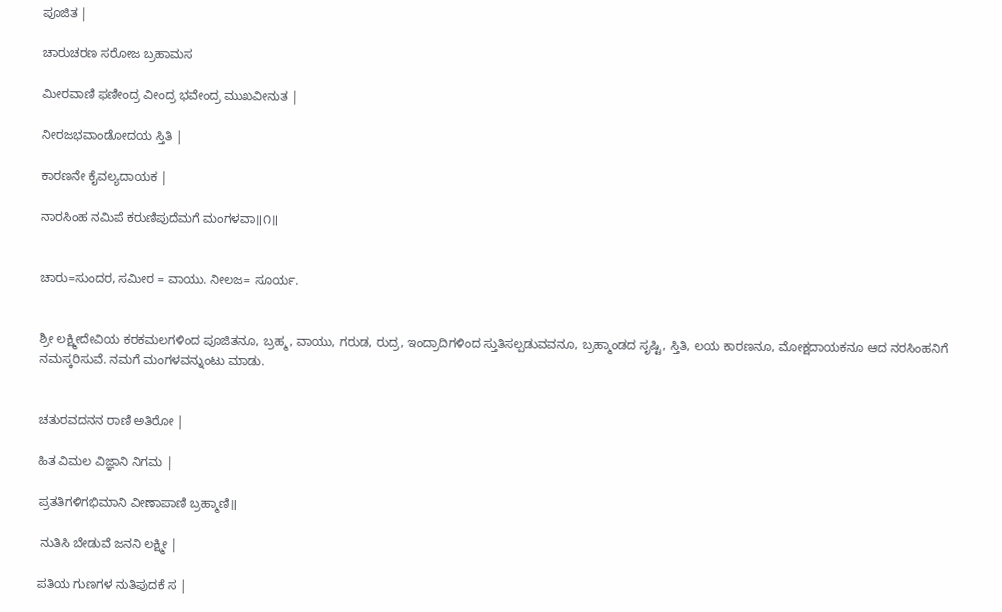ಪೂಜಿತ |

ಚಾರುಚರಣ ಸರೋಜ ಬ್ರಹಾಮಸ

ಮೀರವಾಣಿ ಫಣೀಂದ್ರ ವೀಂದ್ರ ಭವೇಂದ್ರ ಮುಖವೀನುತ |

ನೀರಜಭವಾಂಡೋದಯ ಸ್ತಿತಿ |

ಕಾರಣನೇ ಕೈವಲ್ಯದಾಯಕ |

ನಾರಸಿಂಹ ನಮಿಪೆ ಕರುಣಿಪುದೆಮಗೆ ಮಂಗಳವಾ॥೧॥


ಚಾರು=ಸುಂದರ, ಸಮೀರ = ವಾಯು. ನೀಲಜ= ಸೂರ್ಯ.


ಶ್ರೀ ಲಕ್ಷ್ಮೀದೇವಿಯ ಕರಕಮಲಗಳಿಂದ ಪೂಜಿತನೂ, ಬ್ರಹ್ಮ, ವಾಯು, ಗರುಡ, ರುದ್ರ, ಇಂದ್ರಾದಿಗಳಿಂದ ಸ್ತುತಿಸಲ್ಪಡುವವನೂ, ಬ್ರಹ್ಮಾಂಡದ ಸೃಷ್ಟಿ, ಸ್ತಿತಿ, ಲಯ ಕಾರಣನೂ, ಮೋಕ್ಷದಾಯಕನೂ ಆದ ನರಸಿಂಹನಿಗೆ ನಮಸ್ಕರಿಸುವೆ. ನಮಗೆ ಮಂಗಳವನ್ನುಂಟು ಮಾಡು.


ಚತುರವದನನ ರಾಣಿ ಅತಿರೋ |

ಹಿತ ವಿಮಲ ವಿಜ್ಞಾನಿ ನಿಗಮ |

ಪ್ರತತಿಗಳಿಗಭಿಮಾನಿ ವೀಣಾಪಾಣಿ ಬ್ರಹ್ಮಾಣಿ॥

 ನುತಿಸಿ ಬೇಡುವೆ ಜನನಿ ಲಕ್ಷ್ಮೀ |

ಪತಿಯ ಗುಣಗಳ ನುತಿಪುದಕೆ ಸ |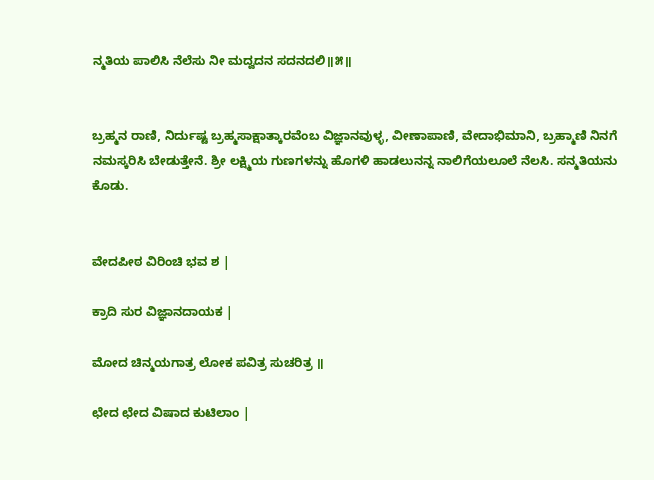ನ್ಮತಿಯ ಪಾಲಿಸಿ ನೆಲೆಸು ನೀ ಮದ್ವದನ ಸದನದಲಿ॥೫॥


ಬ್ರಹ್ಮನ ರಾಣಿ, ನಿರ್ದುಷ್ಟ ಬ್ರಹ್ಮಸಾಕ್ಷಾತ್ಕಾರವೆಂಬ ವಿಜ್ಞಾನವುಳ್ಳ, ವೀಣಾಪಾಣಿ, ವೇದಾಭಿಮಾನಿ, ಬ್ರಹ್ಮಾಣಿ ನಿನಗೆ ನಮಸ್ಕರಿಸಿ ಬೇಡುತ್ತೇನೆ. ಶ್ರೀ ಲಕ್ಷ್ಮಿಯ ಗುಣಗಳನ್ನು ಹೊಗಳಿ ಹಾಡಲುನನ್ನ ನಾಲಿಗೆಯಲೂಲೆ ನೆಲಸಿ. ಸನ್ಮತಿಯನು ಕೊಡು.


ವೇದಪೀಠ ವಿರಿಂಚಿ ಭವ ಶ |

ಕ್ರಾದಿ ಸುರ ವಿಜ್ಞಾನದಾಯಕ |

ಮೋದ ಚಿನ್ಮಯಗಾತ್ರ ಲೋಕ ಪವಿತ್ರ ಸುಚರಿತ್ರ ॥

ಛೇದ ಛೇದ ವಿಷಾದ ಕುಟಿಲಾಂ |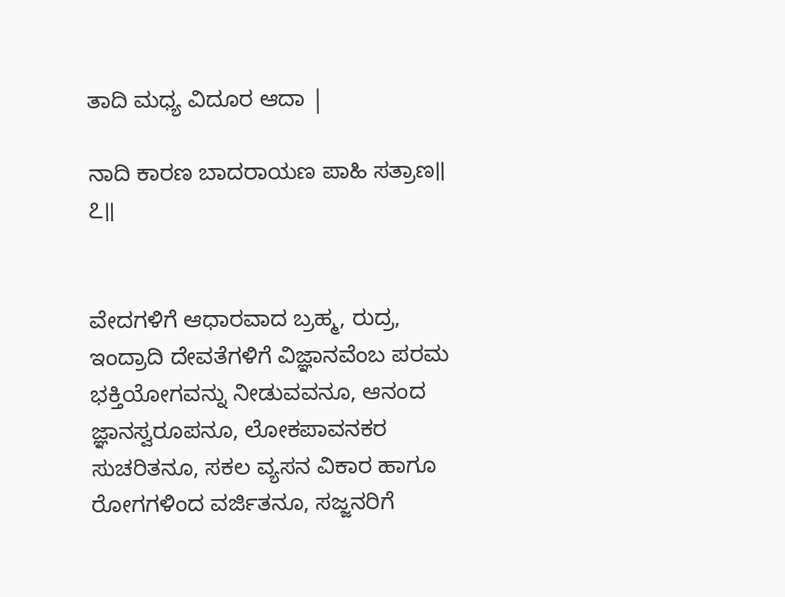ತಾದಿ ಮಧ್ಯ ವಿದೂರ ಆದಾ |

ನಾದಿ ಕಾರಣ ಬಾದರಾಯಣ ಪಾಹಿ ಸತ್ರಾಣ॥ ೭॥


ವೇದಗಳಿಗೆ ಆಧಾರವಾದ ಬ್ರಹ್ಮ, ರುದ್ರ,  ಇಂದ್ರಾದಿ ದೇವತೆಗಳಿಗೆ ವಿಜ್ಞಾನವೆಂಬ ಪರಮ ಭಕ್ತಿಯೋಗವನ್ನು ನೀಡುವವನೂ, ಆನಂದ ಜ್ಞಾನಸ್ವರೂಪನೂ, ಲೋಕಪಾವನಕರ ಸುಚರಿತನೂ, ಸಕಲ ವ್ಯಸನ ವಿಕಾರ ಹಾಗೂ ರೋಗಗಳಿಂದ ವರ್ಜಿತನೂ, ಸಜ್ಜನರಿಗೆ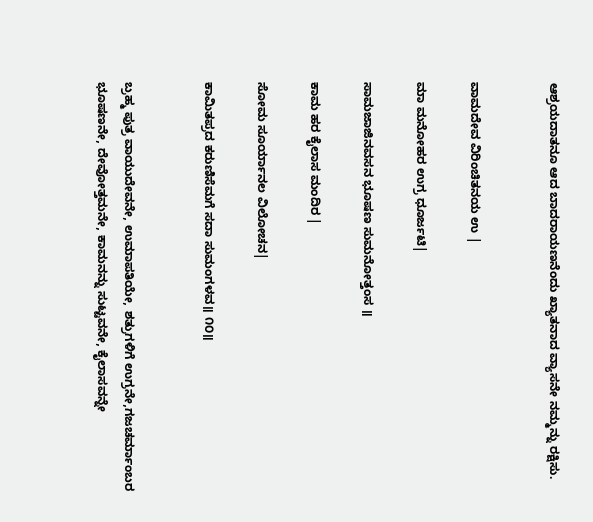ಆಶ್ರಯದಾತನೂ ಆದ ಬಾದರಾಯಣನೆಂದು ಖ್ಯಾತನಾದ ವ್ಯಾಸನೇ ನಮ್ಮನ್ನು ರಕ್ಷಿಸು.


ವಾಮದೇವ ವಿರಿಂಚಿತನಯ ಉ |

ಮಾ ಮನೋಹರ ಉಗ್ರ ಧೂರ್ಜಟಿ|

ಸಾಮಜಾಜಿನವಸನ ಭೂಷಣ ಸುಮನೋತ್ತಂಸ ॥

ಕಾಮ ಹರ ಕೈಲಾಸ ಮಂದಿರ |

ಸೋಮ ಸೂರ್ಯಾನಲ ವಿಲೋಚನ|

ಕಾಮಿತಪ್ರದ ಕರುಣಿಸೆಮಗೆ ಸದಾ ಸುಮಂಗಳವ॥ ೧೦॥


ಬ್ರಹ್ಮ ಪುತ್ರ ವಾಯುದೇವನೇ, ಉಮಾಪತಿಯೇ, ಶತ್ರುಗಳಿಗೆ ಉಗ್ರನೇ,ಗಜಚರ್ಮಾಂಬರ ಭೂಷಣನೇ, ದೇವೋತ್ತಮನೇ, ಕಾಮನನ್ನು ಸುಟ್ಟವನೇ, ಕೈಲಾಸವನ್ನೇ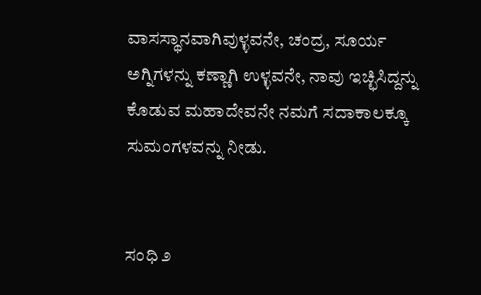ವಾಸಸ್ಥಾನವಾಗಿವುಳ್ಳವನೇ, ಚಂದ್ರ, ಸೂರ್ಯ ಅಗ್ನಿಗಳನ್ನು ಕಣ್ಣಾಗಿ ಉಳ್ಳವನೇ, ನಾವು ಇಚ್ಛಿಸಿದ್ದನ್ನು ಕೊಡುವ ಮಹಾದೇವನೇ ನಮಗೆ ಸದಾಕಾಲಕ್ಕೂ ಸುಮಂಗಳವನ್ನು ನೀಡು.


ಸಂಧಿ ೨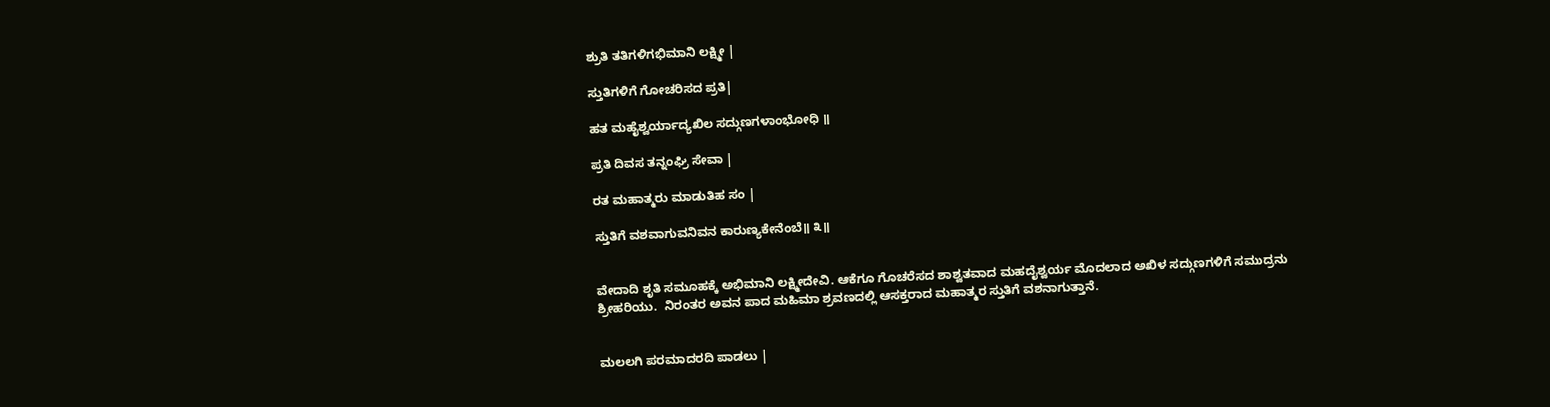ಶ್ರುತಿ ತತಿಗಳಿಗಭಿಮಾನಿ ಲಕ್ಷ್ಮೀ |

ಸ್ತುತಿಗಳಿಗೆ ಗೋಚರಿಸದ ಪ್ರತಿ|

ಹತ ಮಹೈಶ್ವರ್ಯಾದ್ಯಖಿಲ ಸದ್ಗುಣಗಳಾಂಭೋಧಿ ॥

ಪ್ರತಿ ದಿವಸ ತನ್ನಂಘ್ರಿ ಸೇವಾ |

ರತ ಮಹಾತ್ಮರು ಮಾಡುತಿಹ ಸಂ |

ಸ್ತುತಿಗೆ ವಶವಾಗುವನಿವನ ಕಾರುಣ್ಯಕೇನೆಂಬೆ॥ ೩॥


ವೇದಾದಿ ಶೃತಿ ಸಮೂಹಕ್ಕೆ ಅಭಿಮಾನಿ ಲಕ್ಷ್ಮೀದೇವಿ. ಆಕೆಗೂ ಗೊಚರೆಸದ ಶಾಶ್ವತವಾದ ಮಹದೈಶ್ವರ್ಯ ಮೊದಲಾದ ಅಖಿಳ ಸದ್ಗುಣಗಳಿಗೆ ಸಮುದ್ರನು ಶ್ರೀಹರಿಯು.  ನಿರಂತರ ಅವನ ಪಾದ ಮಹಿಮಾ ಶ್ರವಣದಲ್ಲಿ ಆಸಕ್ತರಾದ ಮಹಾತ್ಮರ ಸ್ತುತಿಗೆ ವಶನಾಗುತ್ತಾನೆ.


ಮಲಲಗಿ ಪರಮಾದರದಿ ಪಾಡಲು |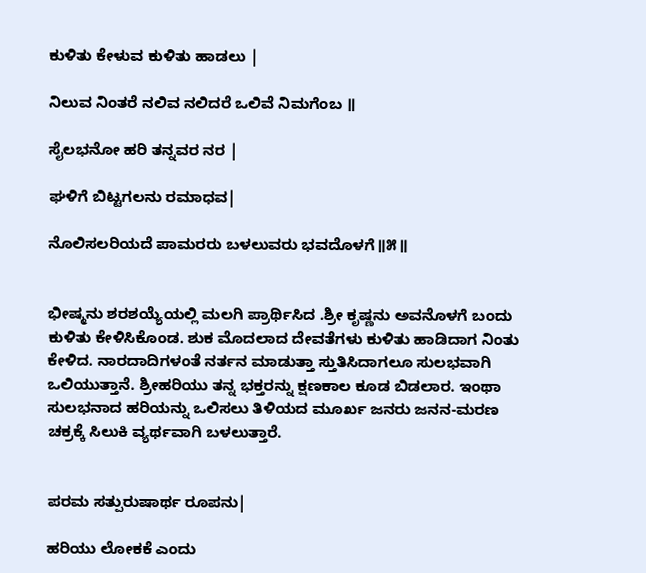ಕುಳಿತು ಕೇಳುವ ಕುಳಿತು ಹಾಡಲು |

ನಿಲುವ ನಿಂತರೆ ನಲಿವ ನಲಿದರೆ ಒಲಿವೆ ನಿಮಗೆಂಬ ॥

ಸೈಲಭನೋ ಹರಿ ತನ್ನವರ ನರ |

ಘಳಿಗೆ ಬಿಟ್ಟಗಲನು ರಮಾಧವ|

ನೊಲಿಸಲರಿಯದೆ ಪಾಮರರು ಬಳಲುವರು ಭವದೊಳಗೆ॥೫॥


ಭೀಷ್ಮನು ಶರಶಯ್ಯೆಯಲ್ಲಿ ಮಲಗಿ ಪ್ರಾರ್ಥಿಸಿದ .ಶ್ರೀ ಕೃಷ್ಣನು ಅವನೊಳಗೆ ಬಂದು ಕುಳಿತು ಕೇಳಿಸಿಕೊಂಡ. ಶುಕ ಮೊದಲಾದ ದೇವತೆಗಳು ಕುಳಿತು ಹಾಡಿದಾಗ ನಿಂತು ಕೇಳಿದ. ನಾರದಾದಿಗಳಂತೆ ನರ್ತನ ಮಾಡುತ್ತಾ ಸ್ತುತಿಸಿದಾಗಲೂ ಸುಲಭವಾಗಿ ಒಲಿಯುತ್ತಾನೆ. ಶ್ರೀಹರಿಯು ತನ್ನ ಭಕ್ತರನ್ನು ಕ್ಷಣಕಾಲ ಕೂಡ ಬಿಡಲಾರ. ಇಂಥಾ ಸುಲಭನಾದ ಹರಿಯನ್ನು ಒಲಿಸಲು ತಿಳಿಯದ ಮೂರ್ಖ ಜನರು ಜನನ-ಮರಣ ಚಕ್ರಕ್ಕೆ ಸಿಲುಕಿ ವ್ಯರ್ಥವಾಗಿ ಬಳಲುತ್ತಾರೆ.


ಪರಮ ಸತ್ಪುರುಷಾರ್ಥ ರೂಪನು|

ಹರಿಯು ಲೋಕಕೆ ಎಂದು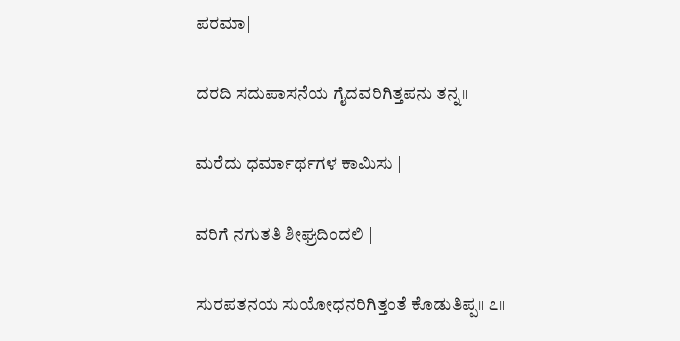ಪರಮಾ|

ದರದಿ ಸದುಪಾಸನೆಯ ಗೈದವರಿಗಿತ್ತಪನು ತನ್ನ॥

ಮರೆದು ಧರ್ಮಾರ್ಥಗಳ ಕಾಮಿಸು |

ವರಿಗೆ ನಗುತತಿ ಶೀಘ್ರದಿಂದಲಿ |

ಸುರಪತನಯ ಸುಯೋಧನರಿಗಿತ್ತಂತೆ ಕೊಡುತಿಪ್ಪ॥ ೭॥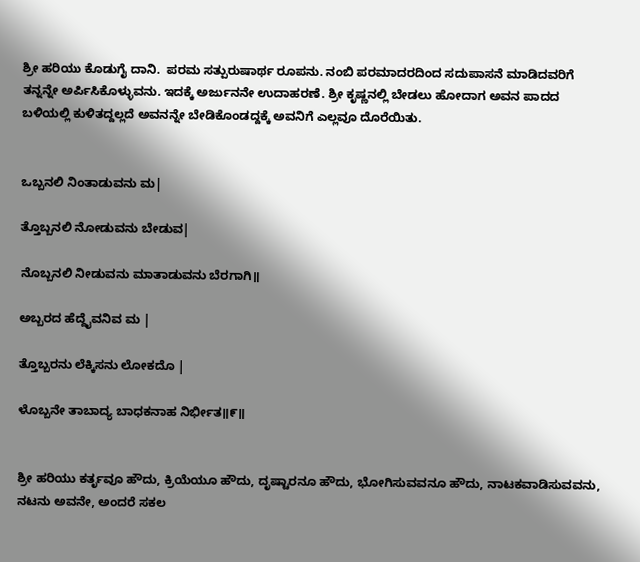ಶ್ರೀ ಹರಿಯು ಕೊಡುಗೈ ದಾನಿ.  ಪರಮ ಸತ್ಪುರುಷಾರ್ಥ ರೂಪನು. ನಂಬಿ ಪರಮಾದರದಿಂದ ಸದುಪಾಸನೆ ಮಾಡಿದವರಿಗೆ ತನ್ನನ್ನೇ ಅರ್ಪಿಸಿಕೊಳ್ಳುವನು. ಇದಕ್ಕೆ ಅರ್ಜುನನೇ ಉದಾಹರಣೆ. ಶ್ರೀ ಕೃಷ್ಣನಲ್ಲಿ ಬೇಡಲು ಹೋದಾಗ ಅವನ ಪಾದದ ಬಳಿಯಲ್ಲಿ ಕುಳಿತದ್ದಲ್ಲದೆ ಅವನನ್ನೇ ಬೇಡಿಕೊಂಡದ್ದಕ್ಕೆ ಅವನಿಗೆ ಎಲ್ಲವೂ ದೊರೆಯಿತು.


ಒಬ್ಬನಲಿ ನಿಂತಾಡುವನು ಮ|

ತ್ತೊಬ್ಬನಲಿ ನೋಡುವನು ಬೇಡುವ|

ನೊಬ್ಬನಲಿ ನೀಡುವನು ಮಾತಾಡುವನು ಬೆರಗಾಗಿ॥

ಅಬ್ಬರದ ಹೆದ್ದೈವನಿವ ಮ |

ತ್ತೊಬ್ಬರನು ಲೆಕ್ಕಿಸನು ಲೋಕದೊ |

ಳೊಬ್ಬನೇ ತಾಬಾದ್ಯ ಬಾಧಕನಾಹ ನಿರ್ಭೀತ॥೯॥


ಶ್ರೀ ಹರಿಯು ಕರ್ತೃವೂ ಹೌದು, ಕ್ರಿಯೆಯೂ ಹೌದು, ದೃಷ್ಟಾರನೂ ಹೌದು, ಭೋಗಿಸುವವನೂ ಹೌದು, ನಾಟಕವಾಡಿಸುವವನು, ನಟನು ಅವನೇ, ಅಂದರೆ ಸಕಲ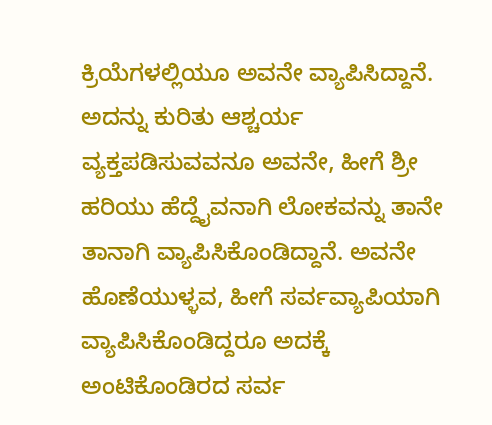ಕ್ರಿಯೆಗಳಲ್ಲಿಯೂ ಅವನೇ ವ್ಯಾಪಿಸಿದ್ದಾನೆ. ಅದನ್ನು ಕುರಿತು ಆಶ್ಚರ್ಯ ವ್ಯಕ್ತಪಡಿಸುವವನೂ ಅವನೇ, ಹೀಗೆ ಶ್ರೀ ಹರಿಯು ಹೆದ್ದೈವನಾಗಿ ಲೋಕವನ್ನು ತಾನೇ ತಾನಾಗಿ ವ್ಯಾಪಿಸಿಕೊಂಡಿದ್ದಾನೆ. ಅವನೇ ಹೊಣೆಯುಳ್ಳವ, ಹೀಗೆ ಸರ್ವವ್ಯಾಪಿಯಾಗಿ ವ್ಯಾಪಿಸಿಕೊಂಡಿದ್ದರೂ ಅದಕ್ಕೆ ಅಂಟಿಕೊಂಡಿರದ ಸರ್ವ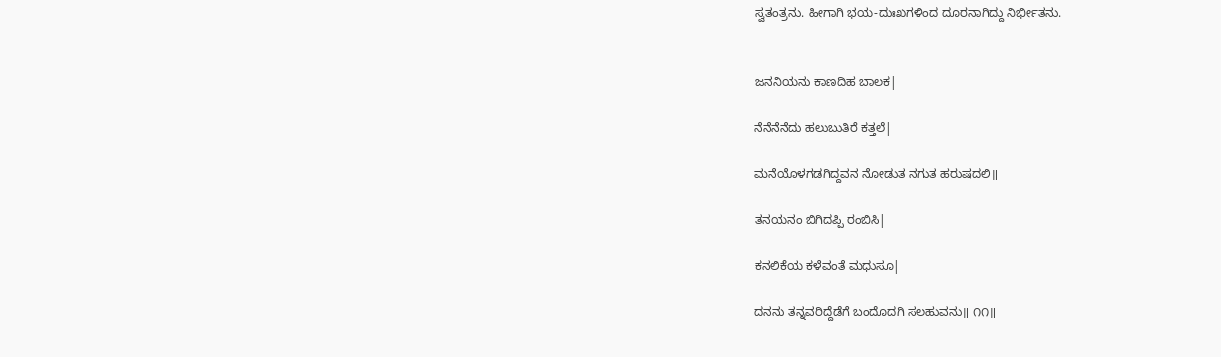ಸ್ವತಂತ್ರನು. ಹೀಗಾಗಿ ಭಯ-ದುಃಖಗಳಿಂದ ದೂರನಾಗಿದ್ದು ನಿರ್ಭೀತನು.


ಜನನಿಯನು ಕಾಣದಿಹ ಬಾಲಕ|

ನೆನೆನೆನೆದು ಹಲುಬುತಿರೆ ಕತ್ತಲೆ|

ಮನೆಯೊಳಗಡಗಿದ್ದವನ ನೋಡುತ ನಗುತ ಹರುಷದಲಿ॥

ತನಯನಂ ಬಿಗಿದಪ್ಪಿ ರಂಬಿಸಿ|

ಕನಲಿಕೆಯ ಕಳೆವಂತೆ ಮಧುಸೂ|

ದನನು ತನ್ನವರಿದ್ದೆಡೆಗೆ ಬಂದೊದಗಿ ಸಲಹುವನು॥ ೧೧॥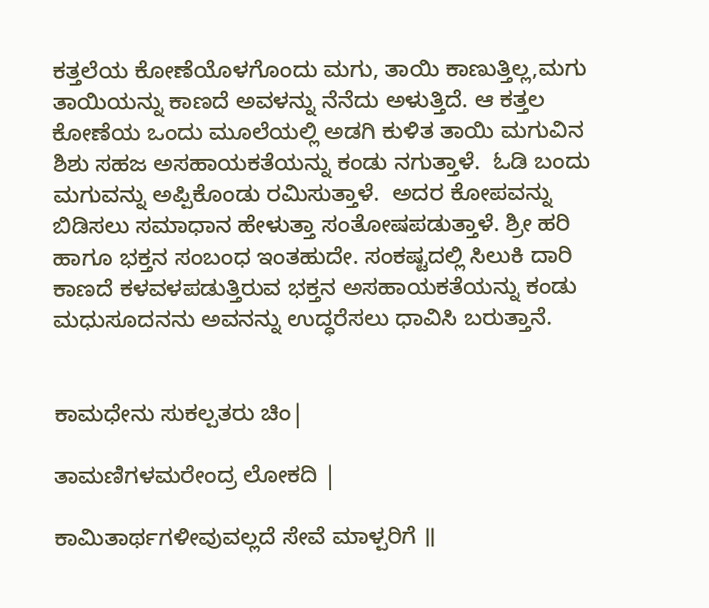ಕತ್ತಲೆಯ ಕೋಣೆಯೊಳಗೊಂದು ಮಗು, ತಾಯಿ ಕಾಣುತ್ತಿಲ್ಲ,ಮಗು ತಾಯಿಯನ್ನು ಕಾಣದೆ ಅವಳನ್ನು ನೆನೆದು ಅಳುತ್ತಿದೆ. ಆ ಕತ್ತಲ ಕೋಣೆಯ ಒಂದು ಮೂಲೆಯಲ್ಲಿ ಅಡಗಿ ಕುಳಿತ ತಾಯಿ ಮಗುವಿನ ಶಿಶು ಸಹಜ ಅಸಹಾಯಕತೆಯನ್ನು ಕಂಡು ನಗುತ್ತಾಳೆ.  ಓಡಿ ಬಂದು ಮಗುವನ್ನು ಅಪ್ಪಿಕೊಂಡು ರಮಿಸುತ್ತಾಳೆ.  ಅದರ ಕೋಪವನ್ನು ಬಿಡಿಸಲು ಸಮಾಧಾನ ಹೇಳುತ್ತಾ ಸಂತೋಷಪಡುತ್ತಾಳೆ. ಶ್ರೀ ಹರಿ ಹಾಗೂ ಭಕ್ತನ ಸಂಬಂಧ ಇಂತಹುದೇ. ಸಂಕಷ್ಟದಲ್ಲಿ ಸಿಲುಕಿ ದಾರಿ ಕಾಣದೆ ಕಳವಳಪಡುತ್ತಿರುವ ಭಕ್ತನ ಅಸಹಾಯಕತೆಯನ್ನು ಕಂಡು ಮಧುಸೂದನನು ಅವನನ್ನು ಉದ್ಧರೆಸಲು ಧಾವಿಸಿ ಬರುತ್ತಾನೆ.


ಕಾಮಧೇನು ಸುಕಲ್ಪತರು ಚಿಂ|

ತಾಮಣಿಗಳಮರೇಂದ್ರ ಲೋಕದಿ |

ಕಾಮಿತಾರ್ಥಗಳೀವುವಲ್ಲದೆ ಸೇವೆ ಮಾಳ್ಪರಿಗೆ ॥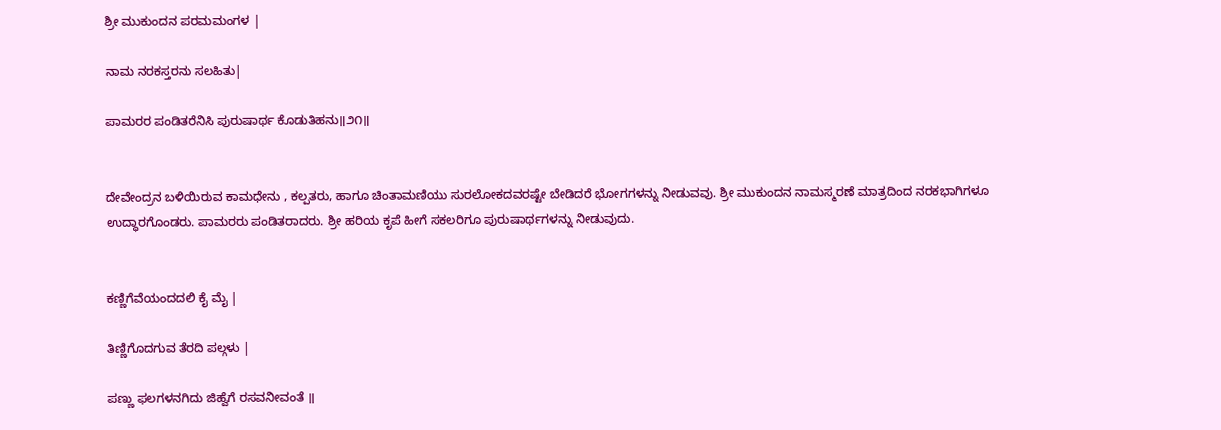ಶ್ರೀ ಮುಕುಂದನ ಪರಮಮಂಗಳ |

ನಾಮ ನರಕಸ್ತರನು ಸಲಹಿತು|

ಪಾಮರರ ಪಂಡಿತರೆನಿಸಿ ಪುರುಷಾರ್ಥ ಕೊಡುತಿಹನು॥೨೧॥


ದೇವೇಂದ್ರನ ಬಳಿಯಿರುವ ಕಾಮಧೇನು , ಕಲ್ಪತರು, ಹಾಗೂ ಚಿಂತಾಮಣಿಯು ಸುರಲೋಕದವರಷ್ಟೇ ಬೇಡಿದರೆ ಭೋಗಗಳನ್ನು ನೀಡುವವು. ಶ್ರೀ ಮುಕುಂದನ ನಾಮಸ್ಮರಣೆ ಮಾತ್ರದಿಂದ ನರಕಭಾಗಿಗಳೂ ಉದ್ಧಾರಗೊಂಡರು. ಪಾಮರರು ಪಂಡಿತರಾದರು. ಶ್ರೀ ಹರಿಯ ಕೃಪೆ ಹೀಗೆ ಸಕಲರಿಗೂ ಪುರುಷಾರ್ಥಗಳನ್ನು ನೀಡುವುದು.


ಕಣ್ಣಿಗೆವೆಯಂದದಲಿ ಕೈ ಮೈ |

ತಿಣ್ಣಿಗೊದಗುವ ತೆರದಿ ಪಲ್ಗಳು |

ಪಣ್ಣು ಫಲಗಳನಗಿದು ಜಿಹ್ವೆಗೆ ರಸವನೀವಂತೆ ॥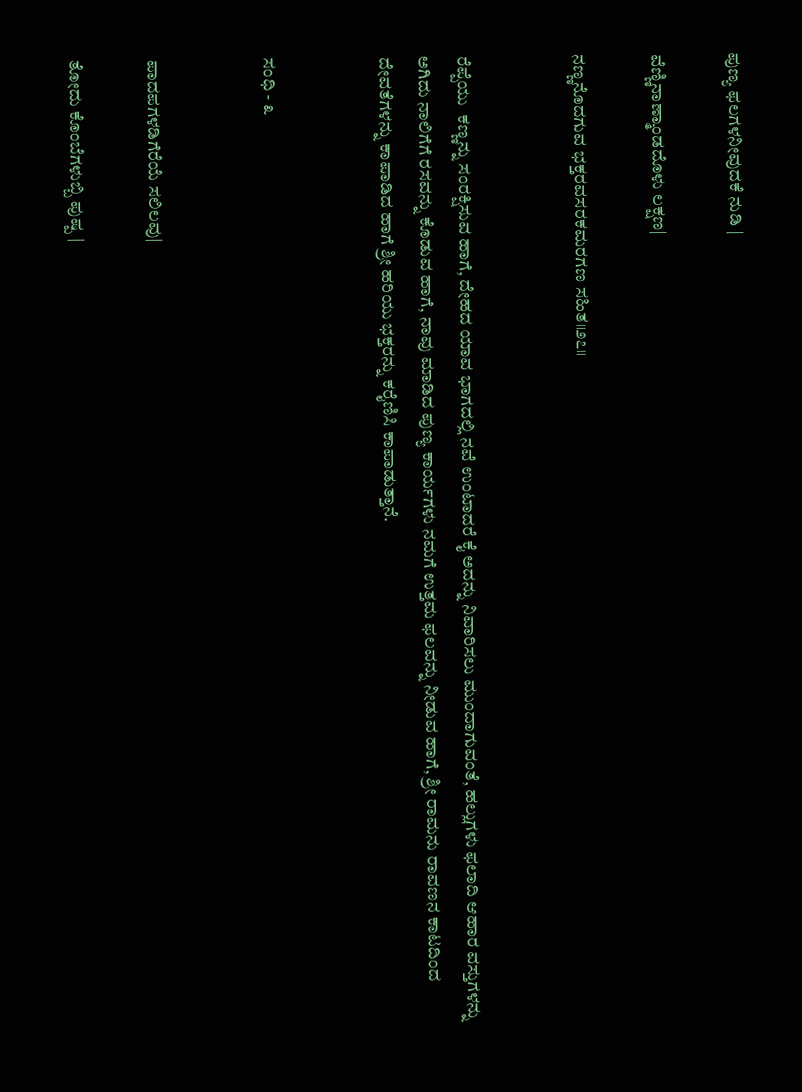ಪುಣ್ಯ ಫಲಗಳನೀವುದಕೆ ನುಡಿ |

ವೆಣ್ಣಿನಾಣ್ಮಾಂಡದೊಳು ಲಕ್ಷಣ|

ನಣ್ಣನೊದಗುವ ಭಕ್ತರವಸರಕಮರಗಣ ಸಹಿತ॥೨೭॥


ರೆಪ್ಪೆಯು  ಕಣ್ಣನ್ನು ಸಂರಕ್ಷಿಸುವ ಹಾಗೆ, ದೇಹದ ಯಾವ ಭಾಗದಲ್ಲಿ ನವೆ ಉಂಟಾದರೆ ಕೈ ಅದನ್ನು ನಿವಾರಿಸಲು ಮುಂದಾಗುವಂತೆ, ಹಲ್ಲುಗಳು ಫಲಾದಿ ಆಹಾರ ವಸ್ತುಗಳನ್ನು ಅಗಿದು ನಾಲಿಗೆಗೆ ರಸವನ್ನು ಕೊಡುವ ಹಾಗೆ, ನಾವು ಮಾಡಿದ ಪುಣ್ಯ ಕಾರ್ಯಗಳು ನಮಗೆ ಉತ್ತಮ ಫಲವನ್ನು ನೀಡುವ ಹಾಗೆ, ಶ್ರೀ ರಾಮನು ರಾವಣನ ಕಾಟದಿಂದ ದೇವತೆಗಳನ್ನು ಕಾಪಾಡಿದ ಹಾಗೆ ಶ್ರೀ ಹರಿಯು ಭಕ್ತರನ್ನು ಕರೈಣಿಸಿ ಕಾಪಾಡುತ್ತಾನೆ.


ಸಂಧಿ - ೩


ಪಾದಪಗಳಡಿಗೆರೆಯೆ ಸಲಿಲವು|

ತೋದು ಕೊಂಬೆಗಳುಬ್ಬಿ ಪುಷ್ಪ |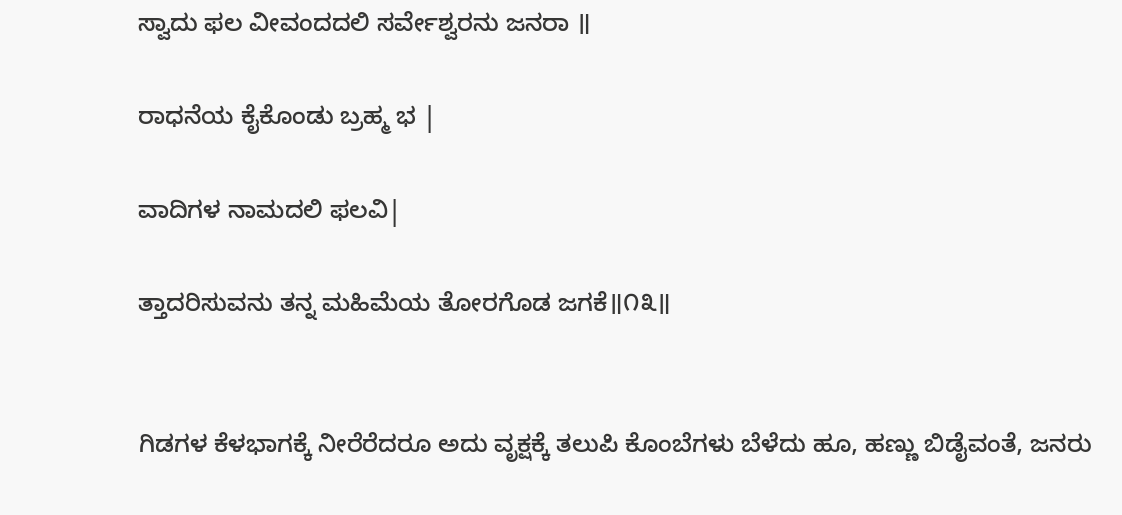ಸ್ವಾದು ಫಲ ವೀವಂದದಲಿ ಸರ್ವೇಶ್ವರನು ಜನರಾ ॥

ರಾಧನೆಯ ಕೈಕೊಂಡು ಬ್ರಹ್ಮ ಭ |

ವಾದಿಗಳ ನಾಮದಲಿ ಫಲವಿ|

ತ್ತಾದರಿಸುವನು ತನ್ನ ಮಹಿಮೆಯ ತೋರಗೊಡ ಜಗಕೆ॥೧೩॥


ಗಿಡಗಳ ಕೆಳಭಾಗಕ್ಕೆ ನೀರೆರೆದರೂ ಅದು ವೃಕ್ಷಕ್ಕೆ ತಲುಪಿ ಕೊಂಬೆಗಳು ಬೆಳೆದು ಹೂ, ಹಣ್ಣು ಬಿಡೈವಂತೆ, ಜನರು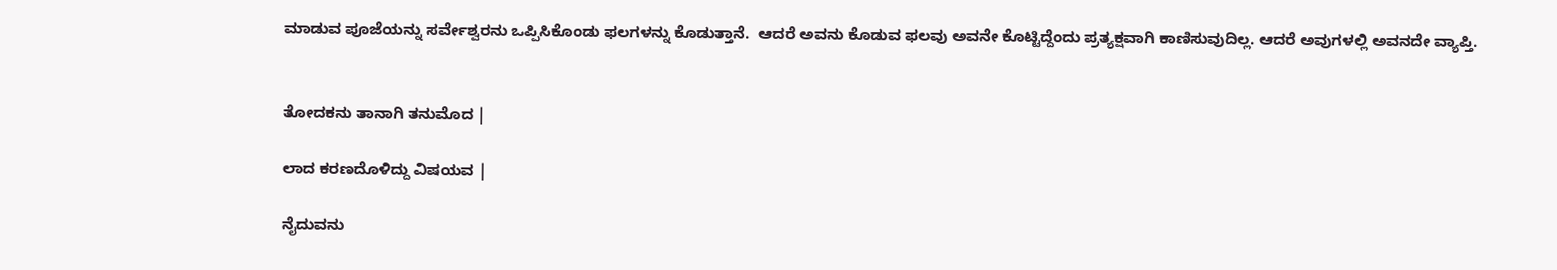ಮಾಡುವ ಪೂಜೆಯನ್ನು ಸರ್ವೇಶ್ವರನು ಒಪ್ಪಿಸಿಕೊಂಡು ಫಲಗಳನ್ನು ಕೊಡುತ್ತಾನೆ.  ಆದರೆ ಅವನು ಕೊಡುವ ಫಲವು ಅವನೇ ಕೊಟ್ಟಿದ್ದೆಂದು ಪ್ರತ್ಯಕ್ಷವಾಗಿ ಕಾಣಿಸುವುದಿಲ್ಲ. ಆದರೆ ಅವುಗಳಲ್ಲಿ ಅವನದೇ ವ್ಯಾಪ್ತಿ.


ತೋದಕನು ತಾನಾಗಿ ತನುಮೊದ |

ಲಾದ ಕರಣದೊಳಿದ್ದು ವಿಷಯವ |

ನೈದುವನು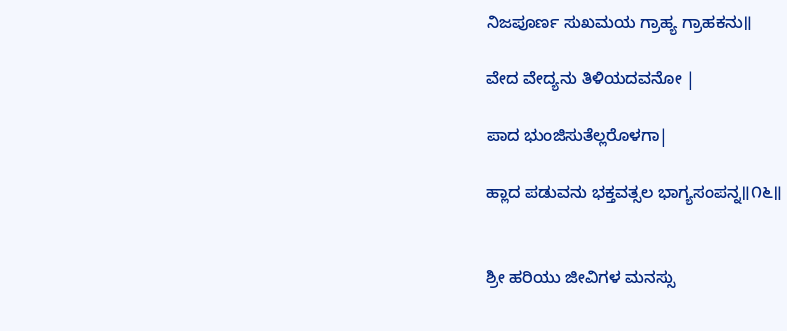ನಿಜಪೂರ್ಣ ಸುಖಮಯ ಗ್ರಾಹ್ಯ ಗ್ರಾಹಕನು॥

ವೇದ ವೇದ್ಯನು ತಿಳಿಯದವನೋ |

ಪಾದ ಭುಂಜಿಸುತೆಲ್ಲರೊಳಗಾ|

ಹ್ಲಾದ ಪಡುವನು ಭಕ್ತವತ್ಸಲ ಭಾಗ್ಯಸಂಪನ್ನ॥೧೬॥


ಶ್ರೀ ಹರಿಯು ಜೀವಿಗಳ ಮನಸ್ಸು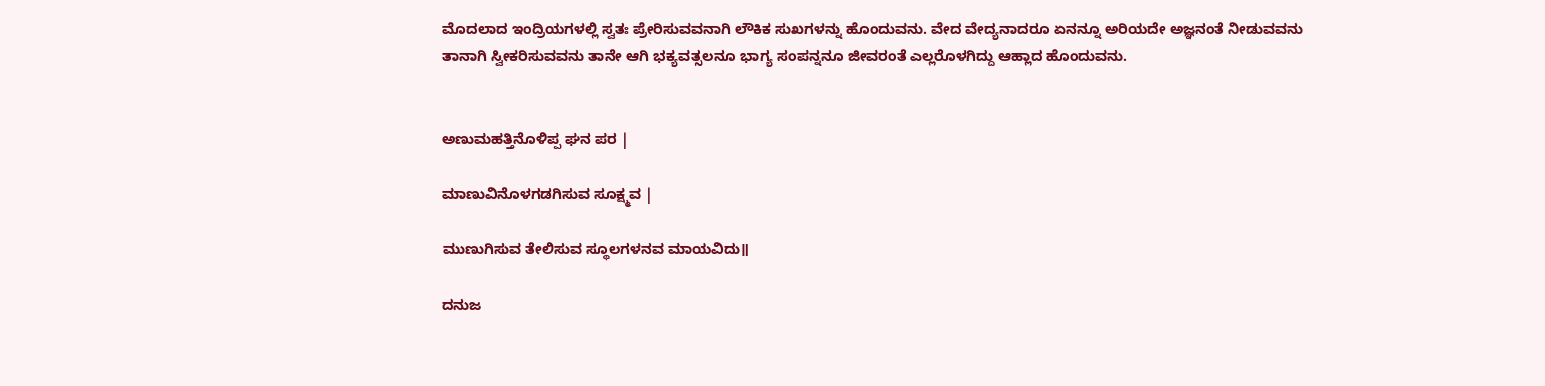ಮೊದಲಾದ ಇಂದ್ರಿಯಗಳಲ್ಲಿ ಸ್ವತಃ ಪ್ರೇರಿಸುವವನಾಗಿ ಲೌಕಿಕ ಸುಖಗಳನ್ನು ಹೊಂದುವನು. ವೇದ ವೇದ್ಯನಾದರೂ ಏನನ್ನೂ ಅರಿಯದೇ ಅಜ್ಞನಂತೆ ನೀಡುವವನು ತಾನಾಗಿ ಸ್ವೀಕರಿಸುವವನು ತಾನೇ ಆಗಿ ಭಕ್ಯವತ್ಸಲನೂ ಭಾಗ್ಯ ಸಂಪನ್ನನೂ ಜೀವರಂತೆ ಎಲ್ಲರೊಳಗಿದ್ದು ಆಹ್ಲಾದ ಹೊಂದುವನು.


ಅಣುಮಹತ್ತಿನೊಳಿಪ್ಪ ಘನ ಪರ |

ಮಾಣುವಿನೊಳಗಡಗಿಸುವ ಸೂಕ್ಷ್ಮವ |

ಮುಣುಗಿಸುವ ತೇಲಿಸುವ ಸ್ಥೂಲಗಳನವ ಮಾಯವಿದು॥

ದನುಜ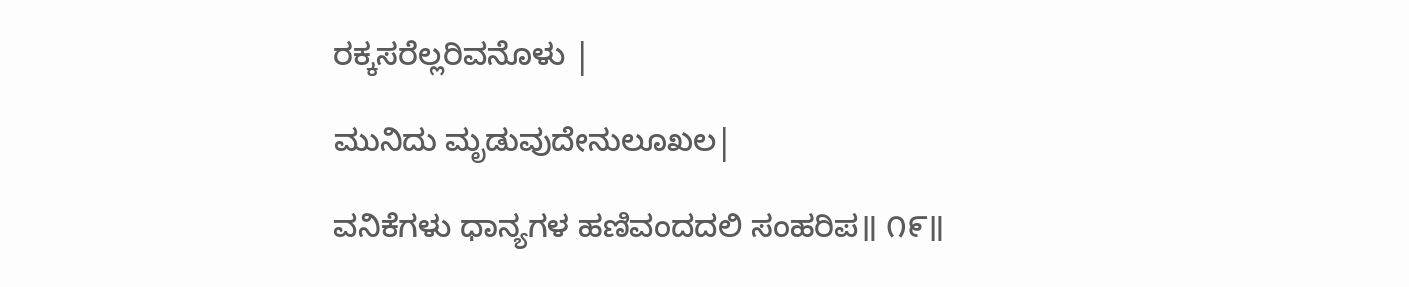ರಕ್ಕಸರೆಲ್ಲರಿವನೊಳು |

ಮುನಿದು ಮೃಡುವುದೇನುಲೂಖಲ|

ವನಿಕೆಗಳು ಧಾನ್ಯಗಳ ಹಣಿವಂದದಲಿ ಸಂಹರಿಪ॥ ೧೯॥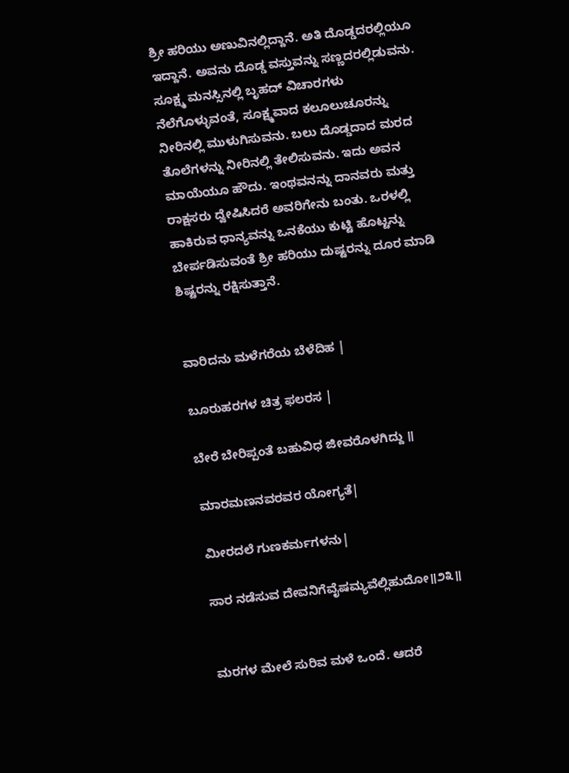ಶ್ರೀ ಹರಿಯು ಅಣುವಿನಲ್ಲಿದ್ದಾನೆ. ಅತಿ ದೊಡ್ಡದರಲ್ಲಿಯೂ ಇದ್ದಾನೆ. ಅವನು ದೊಡ್ಡ ವಸ್ತುವನ್ನು ಸಣ್ಣದರಲ್ಲಿಡುವನು. ಸೂಕ್ಷ್ಮ ಮನಸ್ಸಿನಲ್ಲಿ ಬೃಹದ್ ವಿಚಾರಗಳು ನೆಲೆಗೊಳ್ಳುವಂತೆ, ಸೂಕ್ಷ್ಮವಾದ ಕಲೂಲುಚೂರನ್ನು ನೀರಿನಲ್ಲಿ ಮುಳುಗಿಸುವನು. ಬಲು ದೊಡ್ಡದಾದ ಮರದ ತೊಲೆಗಳನ್ನು ನೀರಿನಲ್ಲಿ ತೇಲಿಸುವನು. ಇದು ಅವನ ಮಾಯೆಯೂ ಹೌದು. ಇಂಥವನನ್ನು ದಾನವರು ಮತ್ತು ರಾಕ್ಷಸರು ದ್ವೇಷಿಸಿದರೆ ಅವರಿಗೇನು ಬಂತು. ಒರಳಲ್ಲಿ ಹಾಕಿರುವ ಧಾನ್ಯವನ್ನು ಒನಕೆಯು ಕುಟ್ಟಿ ಹೊಟ್ಟನ್ನು ಬೇರ್ಪಡಿಸುವಂತೆ ಶ್ರೀ ಹರಿಯು ದುಷ್ಟರನ್ನು ದೂರ ಮಾಡಿ ಶಿಷ್ಟರನ್ನು ರಕ್ಷಿಸುತ್ತಾನೆ.


ವಾರಿದನು ಮಳೆಗರೆಯ ಬೆಳೆದಿಹ |

ಬೂರುಹರಗಳ ಚಿತ್ರ ಫಲರಸ |

ಬೇರೆ ಬೇರಿಪ್ಪಂತೆ ಬಹುವಿಧ ಜೀವರೊಳಗಿದ್ದು ॥

ಮಾರಮಣನವರವರ ಯೋಗ್ಯತೆ|

ಮೀರದಲೆ ಗುಣಕರ್ಮಗಳನು|

ಸಾರ ನಡೆಸುವ ದೇವನಿಗೆವೈಷಮ್ಯವೆಲ್ಲಿಹುದೋ॥೨೩॥


ಮರಗಳ ಮೇಲೆ ಸುರಿವ ಮಳೆ ಒಂದೆ. ಆದರೆ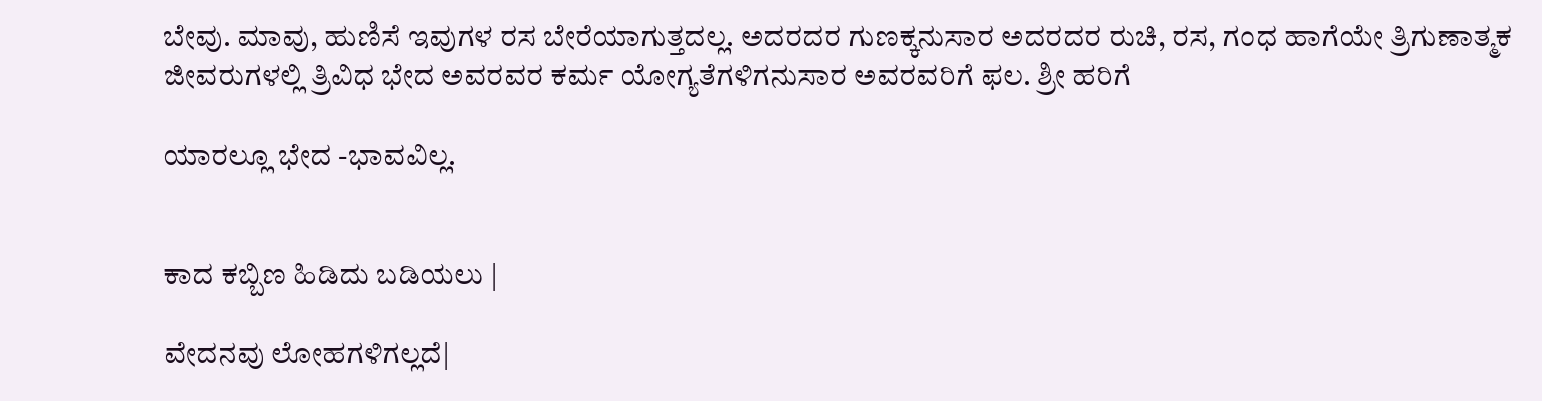ಬೇವು. ಮಾವು, ಹುಣಿಸೆ ಇವುಗಳ ರಸ ಬೇರೆಯಾಗುತ್ತದಲ್ಲ. ಅದರದರ ಗುಣಕ್ಕನುಸಾರ ಅದರದರ ರುಚಿ, ರಸ, ಗಂಧ ಹಾಗೆಯೇ ತ್ರಿಗುಣಾತ್ಮಕ ಜೀವರುಗಳಲ್ಲಿ ತ್ರಿವಿಧ ಭೇದ ಅವರವರ ಕರ್ಮ ಯೋಗ್ಯತೆಗಳಿಗನುಸಾರ ಅವರವರಿಗೆ ಫಲ. ಶ್ರೀ ಹರಿಗೆ

ಯಾರಲ್ಲೂ ಭೇದ -ಭಾವವಿಲ್ಲ.


ಕಾದ ಕಬ್ಬಿಣ ಹಿಡಿದು ಬಡಿಯಲು |

ವೇದನವು ಲೋಹಗಳಿಗಲ್ಲದೆ|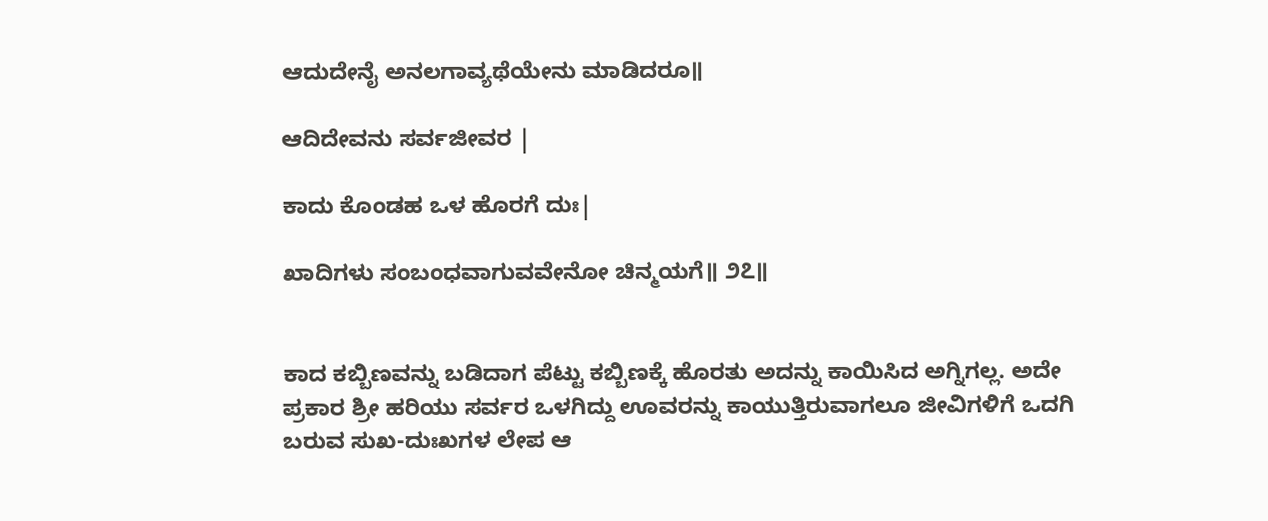ಆದುದೇನೈ ಅನಲಗಾವ್ಯಥೆಯೇನು ಮಾಡಿದರೂ॥

ಆದಿದೇವನು ಸರ್ವಜೀವರ |

ಕಾದು ಕೊಂಡಹ ಒಳ ಹೊರಗೆ ದುಃ|

ಖಾದಿಗಳು ಸಂಬಂಧವಾಗುವವೇನೋ ಚಿನ್ಮಯಗೆ॥ ೨೭॥


ಕಾದ ಕಬ್ಬಿಣವನ್ನು ಬಡಿದಾಗ ಪೆಟ್ಟು ಕಬ್ಬಿಣಕ್ಕೆ ಹೊರತು ಅದನ್ನು ಕಾಯಿಸಿದ ಅಗ್ನಿಗಲ್ಲ. ಅದೇ ಪ್ರಕಾರ ಶ್ರೀ ಹರಿಯು ಸರ್ವರ ಒಳಗಿದ್ದು ಊವರನ್ನು ಕಾಯುತ್ತಿರುವಾಗಲೂ ಜೀವಿಗಳಿಗೆ ಒದಗಿ ಬರುವ ಸುಖ-ದುಃಖಗಳ ಲೇಪ ಆ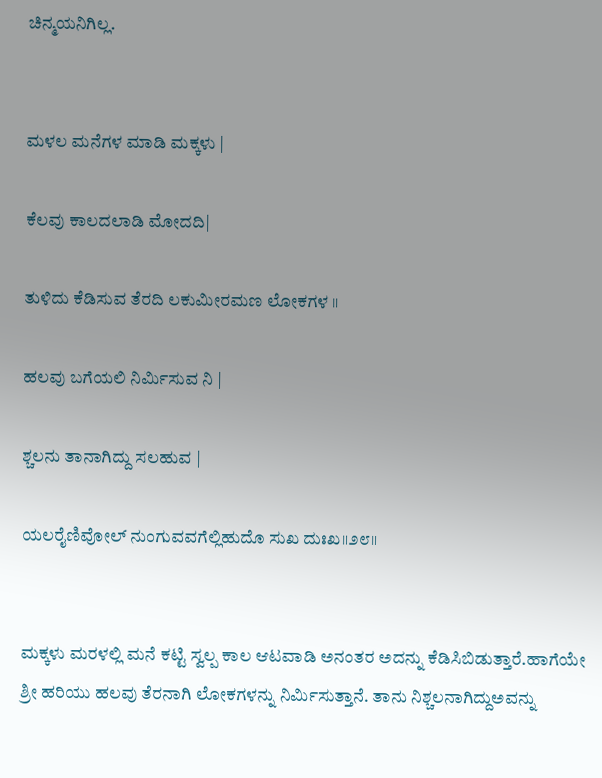ಚಿನ್ಮಯನಿಗಿಲ್ಲ.


ಮಳಲ ಮನೆಗಳ ಮಾಡಿ ಮಕ್ಕಳು |

ಕೆಲವು ಕಾಲದಲಾಡಿ ಮೋದದಿ|

ತುಳಿದು ಕೆಡಿಸುವ ತೆರದಿ ಲಕುಮೀರಮಣ ಲೋಕಗಳ ॥

ಹಲವು ಬಗೆಯಲಿ ನಿರ್ಮಿಸುವ ನಿ |

ಶ್ಚಲನು ತಾನಾಗಿದ್ದು ಸಲಹುವ |

ಯಲರೈಣಿವೋಲ್ ನುಂಗುವವಗೆಲ್ಲಿಹುದೊ ಸುಖ ದುಃಖ॥೨೮॥


ಮಕ್ಕಳು ಮರಳಲ್ಲಿ ಮನೆ ಕಟ್ಟಿ ಸ್ವಲ್ಪ ಕಾಲ ಆಟವಾಡಿ ಅನಂತರ ಅದನ್ನು ಕೆಡಿಸಿಬಿಡುತ್ತಾರೆ.ಹಾಗೆಯೇ ಶ್ರೀ ಹರಿಯು ಹಲವು ತೆರನಾಗಿ ಲೋಕಗಳನ್ನು ನಿರ್ಮಿಸುತ್ತಾನೆ. ತಾನು ನಿಶ್ಚಲನಾಗಿದ್ದುಅವನ್ನು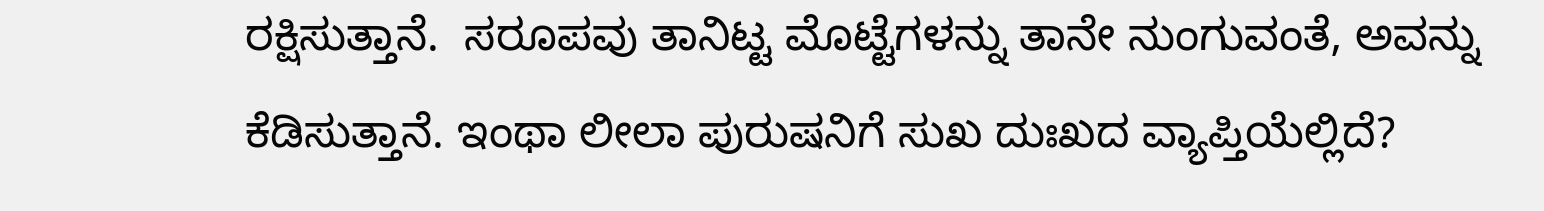ರಕ್ಷಿಸುತ್ತಾನೆ.  ಸರೂಪವು ತಾನಿಟ್ಟ ಮೊಟ್ಟೆಗಳನ್ನು ತಾನೇ ನುಂಗುವಂತೆ, ಅವನ್ನು ಕೆಡಿಸುತ್ತಾನೆ. ಇಂಥಾ ಲೀಲಾ ಪುರುಷನಿಗೆ ಸುಖ ದುಃಖದ ವ್ಯಾಪ್ತಿಯೆಲ್ಲಿದೆ?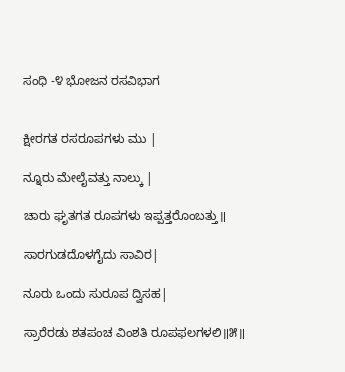ಸಂಧಿ -೪ ಭೋಜನ ರಸವಿಭಾಗ


ಕ್ಷೀರಗತ ರಸರೂಪಗಳು ಮು |

ನ್ನೂರು ಮೇಲೈವತ್ತು ನಾಲ್ಕು |

ಚಾರು ಘೃತಗತ ರೂಪಗಳು ಇಪ್ಪತ್ತರೊಂಬತ್ತು॥

ಸಾರಗುಡದೊಳಗೈದು ಸಾವಿರ|

ನೂರು ಒಂದು ಸುರೂಪ ದ್ವಿಸಹ|

ಸ್ರಾರೆರಡು ಶತಪಂಚ ವಿಂಶತಿ ರೂಪಫಲಗಳಲಿ॥೫॥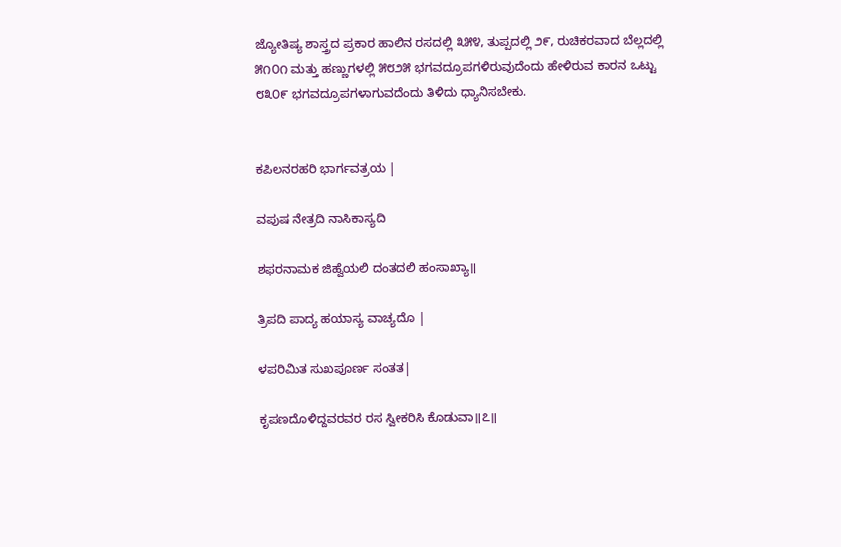ಜ್ಯೋತಿಷ್ಯ ಶಾಸ್ತ್ರದ ಪ್ರಕಾರ ಹಾಲಿನ ರಸದಲ್ಲಿ ೩೫೪, ತುಪ್ಪದಲ್ಲಿ ೨೯, ರುಚಿಕರವಾದ ಬೆಲ್ಲದಲ್ಲಿ ೫೧೦೧ ಮತ್ತು ಹಣ್ಣುಗಳಲ್ಲಿ ೫೮೨೫ ಭಗವದ್ರೂಪಗಳಿರುವುದೆಂದು ಹೇಳಿರುವ ಕಾರನ ಒಟ್ಟು ೮೩೦೯ ಭಗವದ್ರೂಪಗಳಾಗುವದೆಂದು ತಿಳಿದು ಧ್ಯಾನಿಸಬೇಕು.


ಕಪಿಲನರಹರಿ ಭಾರ್ಗವತ್ರಯ |

ವಪುಷ ನೇತ್ರದಿ ನಾಸಿಕಾಸ್ಯದಿ

ಶಫರನಾಮಕ ಜಿಹ್ವೆಯಲಿ ದಂತದಲಿ ಹಂಸಾಖ್ಯಾ॥

ತ್ರಿಪದಿ ಪಾದ್ಯ ಹಯಾಸ್ಯ ವಾಚ್ಯದೊ |

ಳಪರಿಮಿತ ಸುಖಪೂರ್ಣ ಸಂತತ|

ಕೃಪಣದೊಳಿದ್ದವರವರ ರಸ ಸ್ವೀಕರಿಸಿ ಕೊಡುವಾ॥೭॥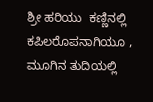ಶ್ರೀ ಹರಿಯು  ಕಣ್ಣಿನಲ್ಲಿ ಕಪಿಲರೊಪನಾಗಿಯೂ , ಮೂಗಿನ ತುದಿಯಲ್ಲಿ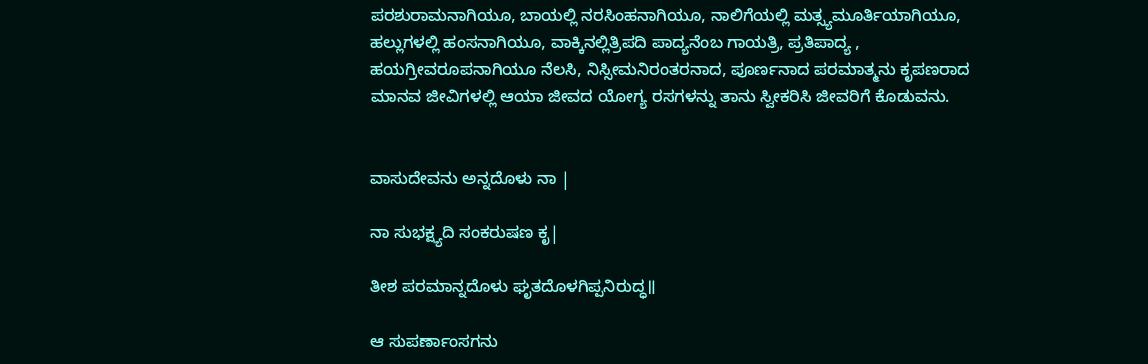ಪರಶುರಾಮನಾಗಿಯೂ, ಬಾಯಲ್ಲಿ ನರಸಿಂಹನಾಗಿಯೂ, ನಾಲಿಗೆಯಲ್ಲಿ ಮತ್ಸ್ಯಮೂರ್ತಿಯಾಗಿಯೂ, ಹಲ್ಲುಗಳಲ್ಲಿ ಹಂಸನಾಗಿಯೂ, ವಾಕ್ಕಿನಲ್ಲಿತ್ರಿಪದಿ ಪಾದ್ಯನೆಂಬ ಗಾಯತ್ರಿ, ಪ್ರತಿಪಾದ್ಯ , ಹಯಗ್ರೀವರೂಪನಾಗಿಯೂ ನೆಲಸಿ, ನಿಸ್ಸೀಮನಿರಂತರನಾದ, ಪೂರ್ಣನಾದ ಪರಮಾತ್ಮನು ಕೃಪಣರಾದ ಮಾನವ ಜೀವಿಗಳಲ್ಲಿ ಆಯಾ ಜೀವದ ಯೋಗ್ಯ ರಸಗಳನ್ನು ತಾನು ಸ್ವೀಕರಿಸಿ ಜೀವರಿಗೆ ಕೊಡುವನು.


ವಾಸುದೇವನು ಅನ್ನದೊಳು ನಾ |

ನಾ ಸುಭಕ್ಷ್ಯದಿ ಸಂಕರುಷಣ ಕೃ|

ತೀಶ ಪರಮಾನ್ನದೊಳು ಘೃತದೊಳಗಿಪ್ಪನಿರುದ್ಧ॥

ಆ ಸುಪರ್ಣಾಂಸಗನು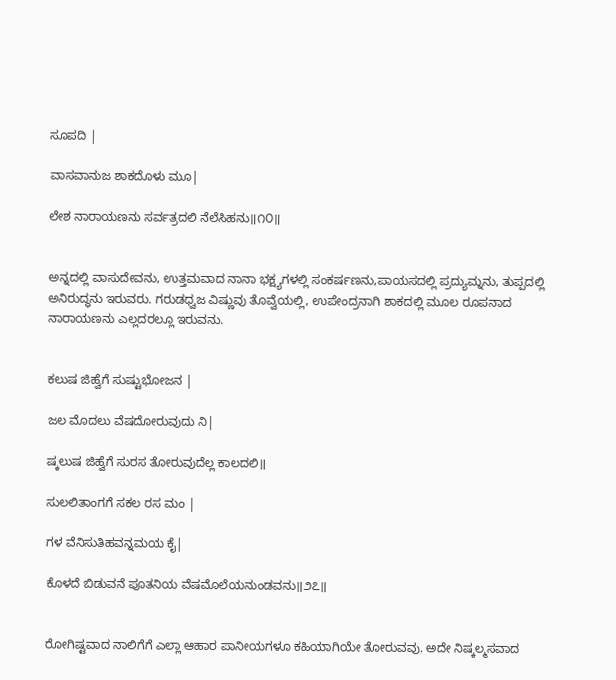ಸೂಪದಿ |

ವಾಸವಾನುಜ ಶಾಕದೊಳು ಮೂ|

ಲೇಶ ನಾರಾಯಣನು ಸರ್ವತ್ರದಲಿ ನೆಲೆಸಿಹನು॥೧೦॥


ಅನ್ನದಲ್ಲಿ ವಾಸುದೇವನು, ಉತ್ತಮವಾದ ನಾನಾ ಭಕ್ಷ್ಯಗಳಲ್ಲಿ ಸಂಕರ್ಷಣನು,ಪಾಯಸದಲ್ಲಿ ಪ್ರದ್ಯುಮ್ನನು, ತುಪ್ಪದಲ್ಲಿ ಅನಿರುದ್ಧನು ಇರುವರು. ಗರುಡಧ್ವಜ ವಿಷ್ಣುವು ತೊವ್ವೆಯಲ್ಲಿ, ಉಪೇಂದ್ರನಾಗಿ ಶಾಕದಲ್ಲಿ ಮೂಲ ರೂಪನಾದ ನಾರಾಯಣನು ಎಲ್ಲದರಲ್ಲೂ ಇರುವನು.


ಕಲುಷ ಜಿಹ್ವೆಗೆ ಸುಷ್ಟುಭೋಜನ |

ಜಲ ಮೊದಲು ವೆಷದೋರುವುದು ನಿ|

ಷ್ಕಲುಷ ಜಿಹ್ವೆಗೆ ಸುರಸ ತೋರುವುದೆಲ್ಲ ಕಾಲದಲಿ॥

ಸುಲಲಿತಾಂಗಗೆ ಸಕಲ ರಸ ಮಂ |

ಗಳ ವೆನಿಸುತಿಹವನ್ನಮಯ ಕೈ|

ಕೊಳದೆ ಬಿಡುವನೆ ಪೂತನಿಯ ವೆಷಮೊಲೆಯನುಂಡವನು॥೨೭॥


ರೋಗಿಷ್ಟವಾದ ನಾಲಿಗೆಗೆ ಎಲ್ಲಾ ಆಹಾರ ಪಾನೀಯಗಳೂ ಕಹಿಯಾಗಿಯೇ ತೋರುವವು. ಅದೇ ನಿಷ್ಕಲ್ಮಸವಾದ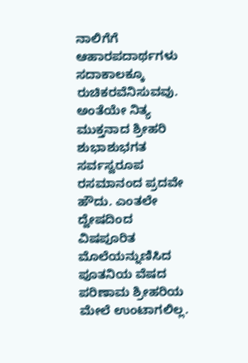ನಾಲಿಗೆಗೆ ಆಹಾರಪದಾರ್ಥಗಳು ಸದಾಕಾಲಕ್ಕೂ ರುಚಿಕರವೆನಿಸುವವು. ಅಂತೆಯೇ ನಿತ್ಯ ಮುಕ್ತನಾದ ಶ್ರೀಹರಿ ಶುಭಾಶುಭಗತ ಸರ್ವಸ್ವರೂಪ ರಸಮಾನಂದ ಪ್ರದವೇ ಹೌದು. ಎಂತಲೇ ದ್ವೇಷದಿಂದ ವಿಷಪೂರಿತ ಮೊಲೆಯನ್ನುಣಿಸಿದ ಪೂತನಿಯ ವೆಷದ ಪರಿಣಾಮ ಶ್ರೀಹರಿಯ ಮೇಲೆ ಉಂಟಾಗಲಿಲ್ಲ.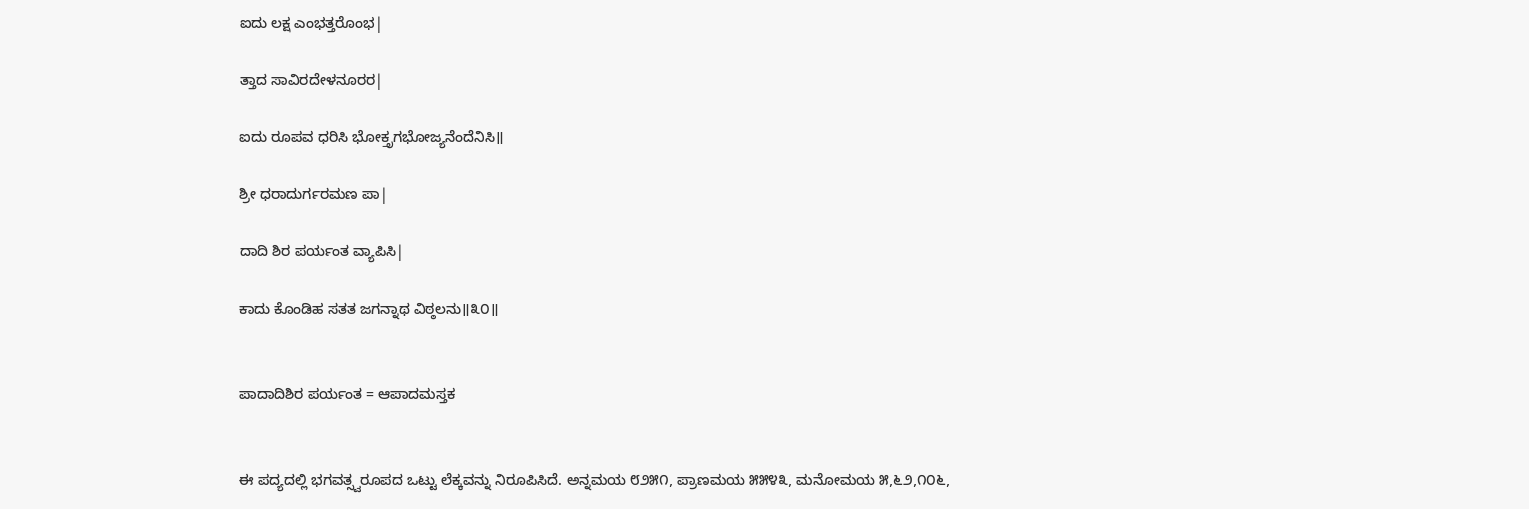ಐದು ಲಕ್ಷ ಎಂಭತ್ತರೊಂಭ|

ತ್ತಾದ ಸಾವಿರದೇಳನೂರರ|

ಐದು ರೂಪವ ಧರಿಸಿ ಭೋಕ್ತೃಗಭೋಜ್ಯನೆಂದೆನಿಸಿ॥

ಶ್ರೀ ಧರಾದುರ್ಗರಮಣ ಪಾ|

ದಾದಿ ಶಿರ ಪರ್ಯಂತ ವ್ಯಾಪಿಸಿ|

ಕಾದು ಕೊಂಡಿಹ ಸತತ ಜಗನ್ನಾಥ ವಿಠ್ಠಲನು॥೩೦॥


ಪಾದಾದಿಶಿರ ಪರ್ಯಂತ = ಆಪಾದಮಸ್ತಕ


ಈ ಪದ್ಯದಲ್ಲಿ ಭಗವತ್ಸ್ವರೂಪದ ಒಟ್ಟು ಲೆಕ್ಕವನ್ನು ನಿರೂಪಿಸಿದೆ. ಅನ್ನಮಯ ೮೨೫೧, ಪ್ರಾಣಮಯ ೫೫೪೩, ಮನೋಮಯ ೫,೬೨,೧೦೬,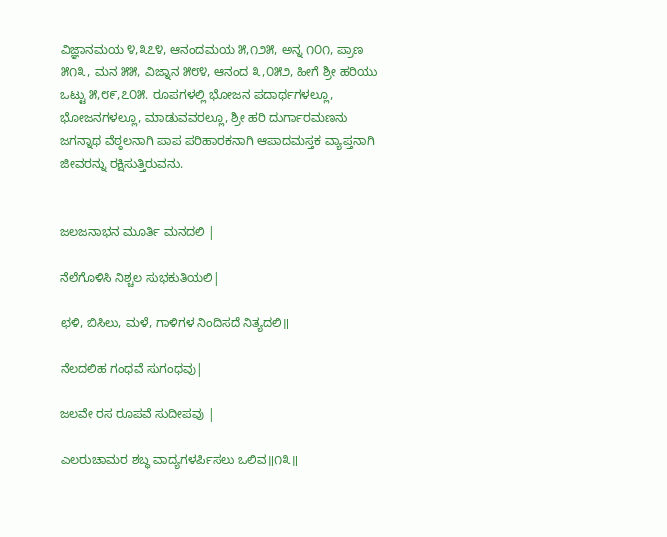ವಿಜ್ಞಾನಮಯ ೪,೩೭೪, ಆನಂದಮಯ ೫,೧೨೫, ಅನ್ನ ೧೦೧, ಪ್ರಾಣ ೫೧೩, ಮನ ೫೫, ವಿಜ್ನಾನ ೫೮೪, ಆನಂದ ೩,೦೫೨, ಹೀಗೆ ಶ್ರೀ ಹರಿಯು ಒಟ್ಟು ೫,೮೯,೭೦೫. ರೂಪಗಳಲ್ಲಿ ಭೋಜನ ಪದಾರ್ಥಗಳಲ್ಲೂ, ಭೋಜನಗಳಲ್ಲೂ, ಮಾಡುವವರಲ್ಲೂ, ಶ್ರೀ ಹರಿ ದುರ್ಗಾರಮಣನು ಜಗನ್ನಾಥ ವೆಠ್ಠಲನಾಗಿ ಪಾಪ ಪರಿಹಾರಕನಾಗಿ ಆಪಾದಮಸ್ತಕ ವ್ಯಾಪ್ತನಾಗಿ ಜೀವರನ್ನು ರಕ್ಷಿಸುತ್ತಿರುವನು.


ಜಲಜನಾಭನ ಮೂರ್ತಿ ಮನದಲಿ |

ನೆಲೆಗೊಳಿಸಿ ನಿಶ್ಚಲ ಸುಭಕುತಿಯಲಿ|

ಛಳಿ, ಬಿಸಿಲು, ಮಳೆ, ಗಾಳಿಗಳ ನಿಂದಿಸದೆ ನಿತ್ಯದಲಿ॥

ನೆಲದಲಿಹ ಗಂಧವೆ ಸುಗಂಧವು|

ಜಲವೇ ರಸ ರೂಪವೆ ಸುದೀಪವು |

ಎಲರುಚಾಮರ ಶಬ್ಧ ವಾದ್ಯಗಳರ್ಪಿಸಲು ಒಲಿವ॥೧೩॥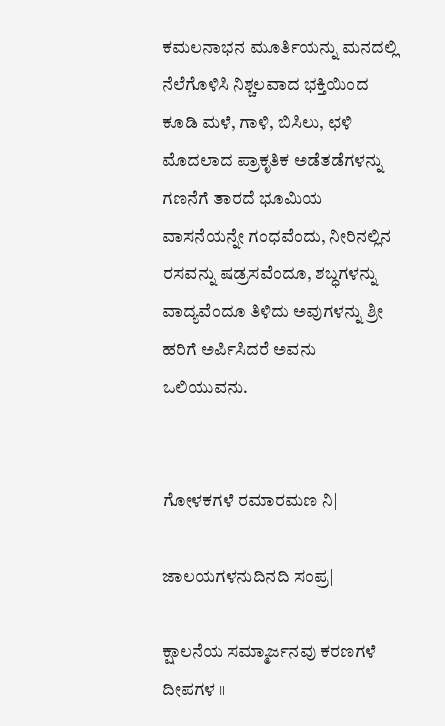ಕಮಲನಾಭನ ಮೂರ್ತಿಯನ್ನು ಮನದಲ್ಲಿ ನೆಲೆಗೊಳಿಸಿ ನಿಶ್ಚಲವಾದ ಭಕ್ತಿಯಿಂದ ಕೂಡಿ ಮಳೆ, ಗಾಳಿ, ಬಿಸಿಲು, ಛಳಿ ಮೊದಲಾದ ಪ್ರಾಕೃತಿಕ ಅಡೆತಡೆಗಳನ್ನು ಗಣನೆಗೆ ತಾರದೆ ಭೂಮಿಯ ವಾಸನೆಯನ್ನೇ ಗಂಧವೆಂದು, ನೀರಿನಲ್ಲಿನ ರಸವನ್ನು ಷಡ್ರಸವೆಂದೂ, ಶಬ್ಧಗಳನ್ನು ವಾದ್ಯವೆಂದೂ ತಿಳಿದು ಅವುಗಳನ್ನು ಶ್ರೀ ಹರಿಗೆ ಅರ್ಪಿಸಿದರೆ ಅವನು ಒಲಿಯುವನು.


ಗೋಳಕಗಳೆ ರಮಾರಮಣ ನಿ|

ಜಾಲಯಗಳನುದಿನದಿ ಸಂಪ್ರ|

ಕ್ಷಾಲನೆಯ ಸಮ್ಮಾರ್ಜನವು ಕರಣಗಳೆ ದೀಪಗಳ ॥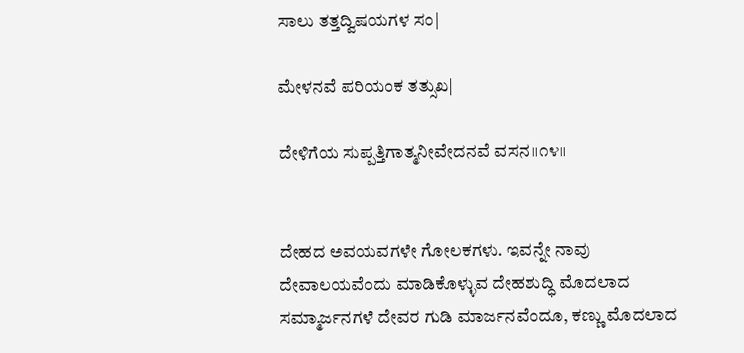ಸಾಲು ತತ್ತದ್ವಿಷಯಗಳ ಸಂ|

ಮೇಳನವೆ ಪರಿಯಂಕ ತತ್ಸುಖ|

ದೇಳಿಗೆಯ ಸುಪ್ಪತ್ತಿಗಾತ್ಮನೀವೇದನವೆ ವಸನ॥೧೪॥


ದೇಹದ ಅವಯವಗಳೇ ಗೋಲಕಗಳು. ಇವನ್ನೇ ನಾವು ದೇವಾಲಯವೆಂದು ಮಾಡಿಕೊಳ್ಳುವ ದೇಹಶುದ್ಧಿ ಮೊದಲಾದ ಸಮ್ಮಾರ್ಜನಗಳೆ ದೇವರ ಗುಡಿ ಮಾರ್ಜನವೆಂದೂ, ಕಣ್ಣು ಮೊದಲಾದ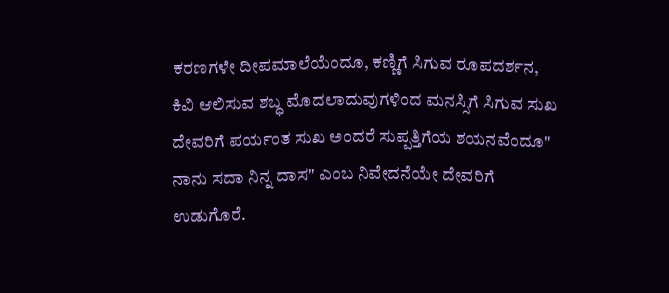ಕರಣಗಳೇ ದೀಪಮಾಲೆಯೆಂದೂ, ಕಣ್ಣಿಗೆ ಸಿಗುವ ರೂಪದರ್ಶನ, ಕಿವಿ ಆಲಿಸುವ ಶಬ್ಧ ಮೊದಲಾದುವುಗಳಿಂದ ಮನಸ್ಸಿಗೆ ಸಿಗುವ ಸುಖ ದೇವರಿಗೆ ಪರ್ಯಂತ ಸುಖ ಅಂದರೆ ಸುಪ್ಪತ್ತಿಗೆಯ ಶಯನವೆಂದೂ" ನಾನು ಸದಾ ನಿನ್ನ ದಾಸ" ಎಂಬ ನಿವೇದನೆಯೇ ದೇವರಿಗೆ ಉಡುಗೊರೆ.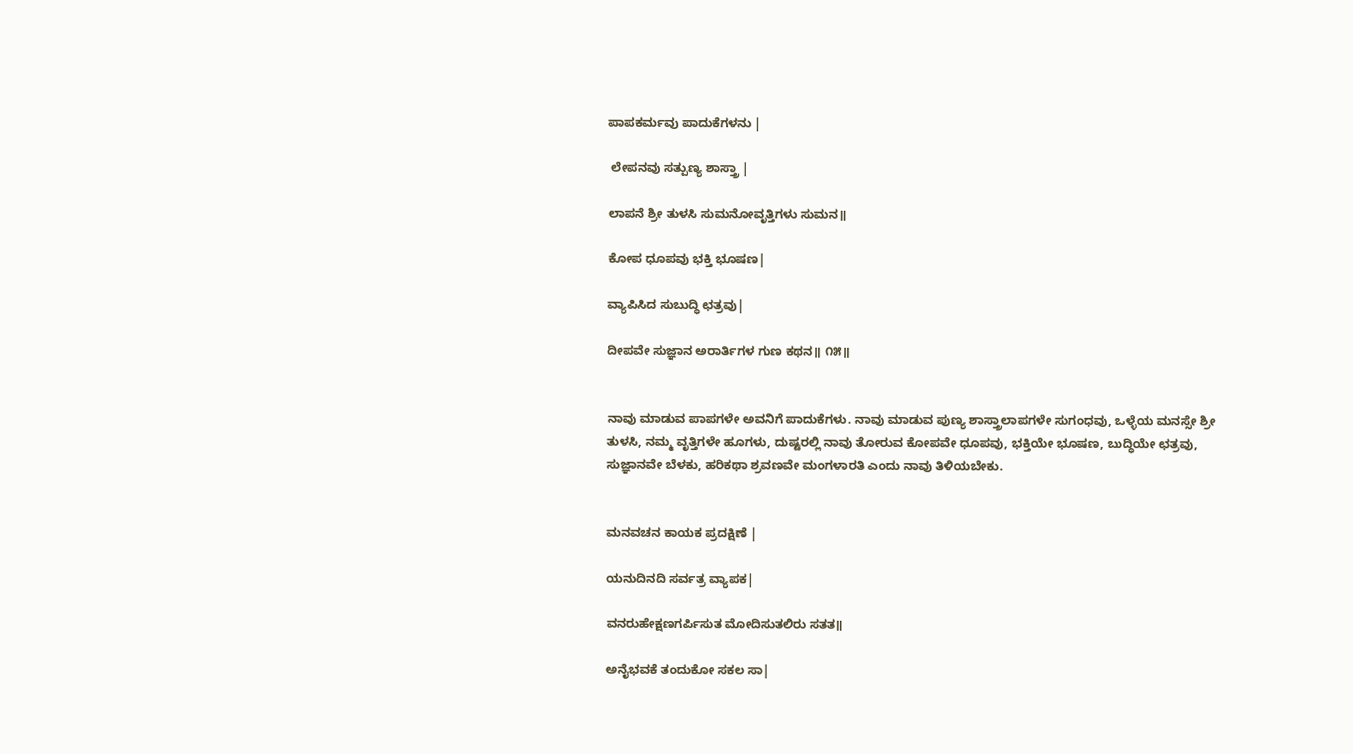ಪಾಪಕರ್ಮವು ಪಾದುಕೆಗಳನು |

 ಲೇಪನವು ಸತ್ಪುಣ್ಯ ಶಾಸ್ತ್ರಾ |

ಲಾಪನೆ ಶ್ರೀ ತುಳಸಿ ಸುಮನೋವೃತ್ತಿಗಳು ಸುಮನ॥

ಕೋಪ ಧೂಪವು ಭಕ್ತಿ ಭೂಷಣ|

ವ್ಯಾಪಿಸಿದ ಸುಬುದ್ಧಿ ಛತ್ರವು|

ದೀಪವೇ ಸುಜ್ಞಾನ ಅರಾರ್ತಿಗಳ ಗುಣ ಕಥನ॥ ೧೫॥


ನಾವು ಮಾಡುವ ಪಾಪಗಳೇ ಅವನಿಗೆ ಪಾದುಕೆಗಳು. ನಾವು ಮಾಡುವ ಪುಣ್ಯ ಶಾಸ್ತ್ರಾಲಾಪಗಳೇ ಸುಗಂಧವು, ಒಳ್ಳೆಯ ಮನಸ್ಸೇ ಶ್ರೀ ತುಳಸಿ, ನಮ್ಮ ವೃತ್ತಿಗಳೇ ಹೂಗಳು, ದುಷ್ಟರಲ್ಲಿ ನಾವು ತೋರುವ ಕೋಪವೇ ಧೂಪವು, ಭಕ್ತಿಯೇ ಭೂಷಣ, ಬುದ್ಧಿಯೇ ಛತ್ರವು, ಸುಜ್ಞಾನವೇ ಬೆಳಕು, ಹರಿಕಥಾ ಶ್ರವಣವೇ ಮಂಗಳಾರತಿ ಎಂದು ನಾವು ತಿಳಿಯಬೇಕು.


ಮನವಚನ ಕಾಯಕ ಪ್ರದಕ್ಷಿಣೆ |

ಯನುದಿನದಿ ಸರ್ವತ್ರ ವ್ಯಾಪಕ|

ವನರುಹೇಕ್ಷಣಗರ್ಪಿಸುತ ಮೋದಿಸುತಲಿರು ಸತತ॥

ಅನೈಭವಕೆ ತಂದುಕೋ ಸಕಲ ಸಾ|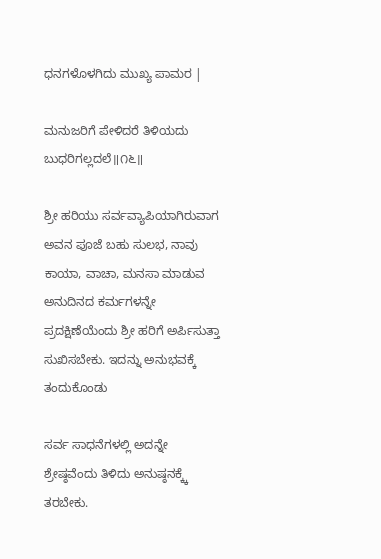ಧನಗಳೊಳಗಿದು ಮುಖ್ಯ ಪಾಮರ |

ಮನುಜರಿಗೆ ಪೇಳಿದರೆ ತಿಳಿಯದು ಬುಧರಿಗಲ್ಲದಲೆ॥೧೬॥

ಶ್ರೀ ಹರಿಯು ಸರ್ವವ್ಯಾಪಿಯಾಗಿರುವಾಗ ಅವನ ಪೂಜೆ ಬಹು ಸುಲಭ, ನಾವು ಕಾಯಾ, ವಾಚಾ, ಮನಸಾ ಮಾಡುವ ಅನುದಿನದ ಕರ್ಮಗಳನ್ನೇ ಪ್ರದಕ್ಷಿಣೆಯೆಂದು ಶ್ರೀ ಹರಿಗೆ ಅರ್ಪಿಸುತ್ತಾ ಸುಖಿಸಬೇಕು. ಇದನ್ನು ಅನುಭವಕ್ಕೆ ತಂದುಕೊಂಡು

ಸರ್ವ ಸಾಧನೆಗಳಲ್ಲಿ ಅದನ್ನೇ ಶ್ರೇಷ್ಠವೆಂದು ತಿಳಿದು ಅನುಷ್ಠನಕ್ಕ್ಕೆ ತರಬೇಕು.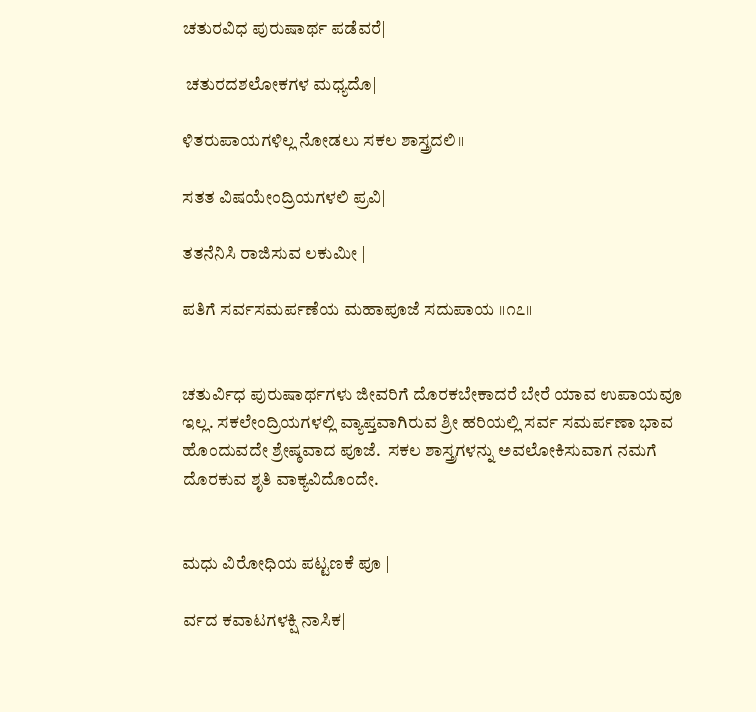ಚತುರವಿಧ ಪುರುಷಾರ್ಥ ಪಡೆವರೆ|

 ಚತುರದಶಲೋಕಗಳ ಮಧ್ಯದೊ|

ಳಿತರುಪಾಯಗಳಿಲ್ಲ ನೋಡಲು ಸಕಲ ಶಾಸ್ತ್ರದಲಿ॥

ಸತತ ವಿಷಯೇಂದ್ರಿಯಗಳಲಿ ಪ್ರವಿ|

ತತನೆನಿಸಿ ರಾಜಿಸುವ ಲಕುಮೀ |

ಪತಿಗೆ ಸರ್ವಸಮರ್ಪಣೆಯ ಮಹಾಪೂಜೆ ಸದುಪಾಯ ॥೧೭॥


ಚತುರ್ವಿಧ ಪುರುಷಾರ್ಥಗಳು ಜೀವರಿಗೆ ದೊರಕಬೇಕಾದರೆ ಬೇರೆ ಯಾವ ಉಪಾಯವೂ ಇಲ್ಲ. ಸಕಲೇಂದ್ರಿಯಗಳಲ್ಲಿ ವ್ಯಾಪ್ತವಾಗಿರುವ ಶ್ರೀ ಹರಿಯಲ್ಲಿ ಸರ್ವ ಸಮರ್ಪಣಾ ಭಾವ ಹೊಂದುವದೇ ಶ್ರೇಷ್ಠವಾದ ಪೂಜೆ.  ಸಕಲ ಶಾಸ್ತ್ರಗಳನ್ನು ಅವಲೋಕಿಸುವಾಗ ನಮಗೆ ದೊರಕುವ ಶೃತಿ ವಾಕ್ಯವಿದೊಂದೇ.


ಮಧು ವಿರೋಧಿಯ ಪಟ್ಟಣಕೆ ಪೂ |

ರ್ವದ ಕವಾಟಗಳಕ್ಷಿ ನಾಸಿಕ|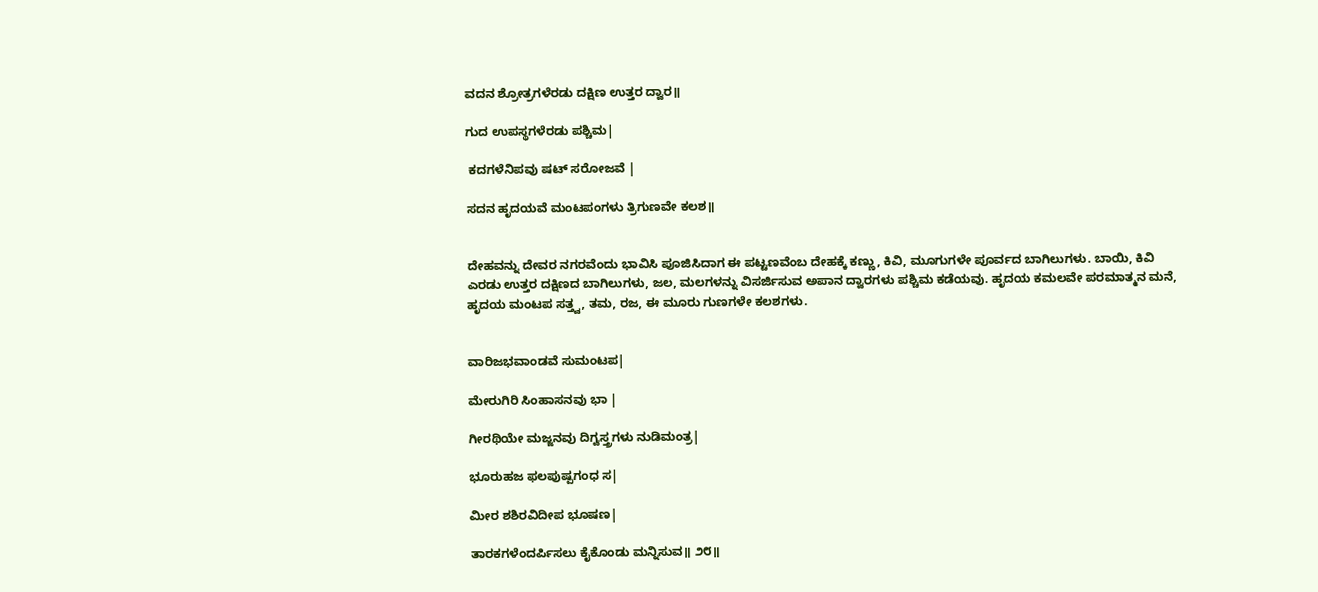ವದನ ಶ್ರೋತ್ರಗಳೆರಡು ದಕ್ಷಿಣ ಉತ್ತರ ದ್ವಾರ॥

ಗುದ ಉಪಸ್ಥಗಳೆರಡು ಪಶ್ಚಿಮ|

 ಕದಗಳೆನಿಪವು ಷಟ್ ಸರೋಜವೆ |

ಸದನ ಹೃದಯವೆ ಮಂಟಪಂಗಳು ತ್ರಿಗುಣವೇ ಕಲಶ॥


ದೇಹವನ್ನು ದೇವರ ನಗರವೆಂದು ಭಾವಿಸಿ ಪೂಜಿಸಿದಾಗ ಈ ಪಟ್ಟಣವೆಂಬ ದೇಹಕ್ಕೆ ಕಣ್ಣು, ಕಿವಿ, ಮೂಗುಗಳೇ ಪೂರ್ವದ ಬಾಗಿಲುಗಳು. ಬಾಯಿ, ಕಿವಿ ಎರಡು ಉತ್ತರ ದಕ್ಷಿಣದ ಬಾಗಿಲುಗಳು, ಜಲ, ಮಲಗಳನ್ನು ವಿಸರ್ಜಿಸುವ ಅಪಾನ ದ್ವಾರಗಳು ಪಶ್ಚಿಮ ಕಡೆಯವು. ಹೃದಯ ಕಮಲವೇ ಪರಮಾತ್ಮನ ಮನೆ, ಹೃದಯ ಮಂಟಪ ಸತ್ತ್ವ, ತಮ, ರಜ, ಈ ಮೂರು ಗುಣಗಳೇ ಕಲಶಗಳು.


ವಾರಿಜಭವಾಂಡವೆ ಸುಮಂಟಪ|

ಮೇರುಗಿರಿ ಸಿಂಹಾಸನವು ಭಾ |

ಗೀರಥಿಯೇ ಮಜ್ಜನವು ದಿಗ್ವಸ್ತ್ರಗಳು ನುಡಿಮಂತ್ರ|

ಭೂರುಹಜ ಫಲಪುಷ್ಪಗಂಧ ಸ|

ಮೀರ ಶಶಿರವಿದೀಪ ಭೂಷಣ|

ತಾರಕಗಳೆಂದರ್ಪಿಸಲು ಕೈಕೊಂಡು ಮನ್ನಿಸುವ॥ ೨೮॥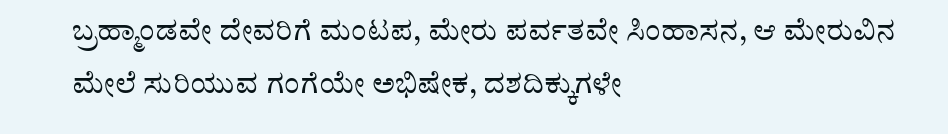ಬ್ರಹ್ಮಾಂಡವೇ ದೇವರಿಗೆ ಮಂಟಪ, ಮೇರು ಪರ್ವತವೇ ಸಿಂಹಾಸನ, ಆ ಮೇರುವಿನ ಮೇಲೆ ಸುರಿಯುವ ಗಂಗೆಯೇ ಅಭಿಷೇಕ, ದಶದಿಕ್ಕುಗಳೇ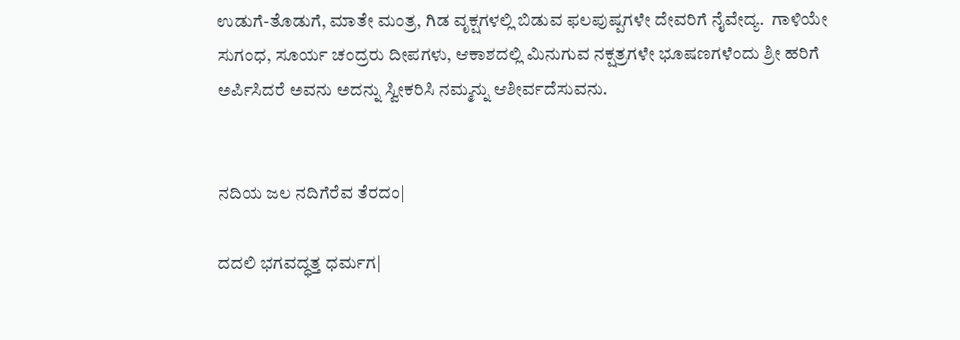ಉಡುಗೆ-ತೊಡುಗೆ, ಮಾತೇ ಮಂತ್ರ, ಗಿಡ ವೃಕ್ಷಗಳಲ್ಲಿ ಬಿಡುವ ಫಲಪುಷ್ಪಗಳೇ ದೇವರಿಗೆ ನೈವೇದ್ಯ.  ಗಾಳಿಯೇ ಸುಗಂಧ, ಸೂರ್ಯ ಚಂದ್ರರು ದೀಪಗಳು, ಆಕಾಶದಲ್ಲಿ ಮಿನುಗುವ ನಕ್ಷತ್ರಗಳೇ ಭೂಷಣಗಳೆಂದು ಶ್ರೀ ಹರಿಗೆ ಅರ್ಪಿಸಿದರೆ ಅವನು ಅದನ್ನು ಸ್ವೀಕರಿಸಿ ನಮ್ಮನ್ನು ಆಶೀರ್ವದೆಸುವನು.


ನದಿಯ ಜಲ ನದಿಗೆರೆವ ತೆರದಂ|

ದದಲಿ ಭಗವದ್ಧತ್ತ ಧರ್ಮಗ|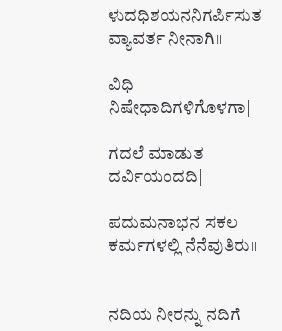ಳುದಧಿಶಯನನಿಗರ್ಪಿಸುತ ವ್ಯಾವರ್ತ ನೀನಾಗಿ॥

ವಿಧಿ ನಿಷೇಧಾದಿಗಳಿಗೊಳಗಾ|

ಗದಲೆ ಮಾಡುತ ದರ್ವಿಯಂದದಿ|

ಪದುಮನಾಭನ ಸಕಲ ಕರ್ಮಗಳಲ್ಲಿ ನೆನೆವುತಿರು॥


ನದಿಯ ನೀರನ್ನು ನದಿಗೆ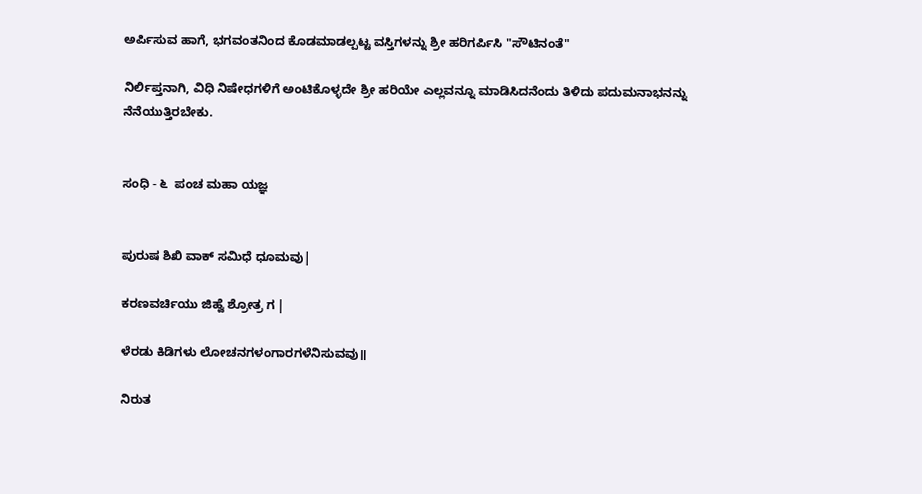ಅರ್ಪಿಸುವ ಹಾಗೆ, ಭಗವಂತನಿಂದ ಕೊಡಮಾಡಲ್ಪಟ್ಟ ವಸ್ತಿಗಳನ್ನು ಶ್ರೀ ಹರಿಗರ್ಪಿಸಿ "ಸೌಟಿನಂತೆ"

ನಿರ್ಲಿಪ್ತನಾಗಿ, ವಿಧಿ ನಿಷೇಧಗಳಿಗೆ ಅಂಟಿಕೊಳ್ಳದೇ ಶ್ರೀ ಹರಿಯೇ ಎಲ್ಲವನ್ನೂ ಮಾಡಿಸಿದನೆಂದು ತಿಳಿದು ಪದುಮನಾಭನನ್ನು ನೆನೆಯುತ್ತಿರಬೇಕು.


ಸಂಧಿ - ೬  ಪಂಚ ಮಹಾ ಯಜ್ಞ


ಪುರುಷ ಶಿಖಿ ವಾಕ್ ಸಮಿಧೆ ಧೂಮವು|

ಕರಣವರ್ಚಿಯು ಜಿಹ್ವೆ ಶ್ರೋತ್ರ ಗ |

ಳೆರಡು ಕಿಡಿಗಳು ಲೋಚನಗಳಂಗಾರಗಳೆನಿಸುವವು॥

ನಿರುತ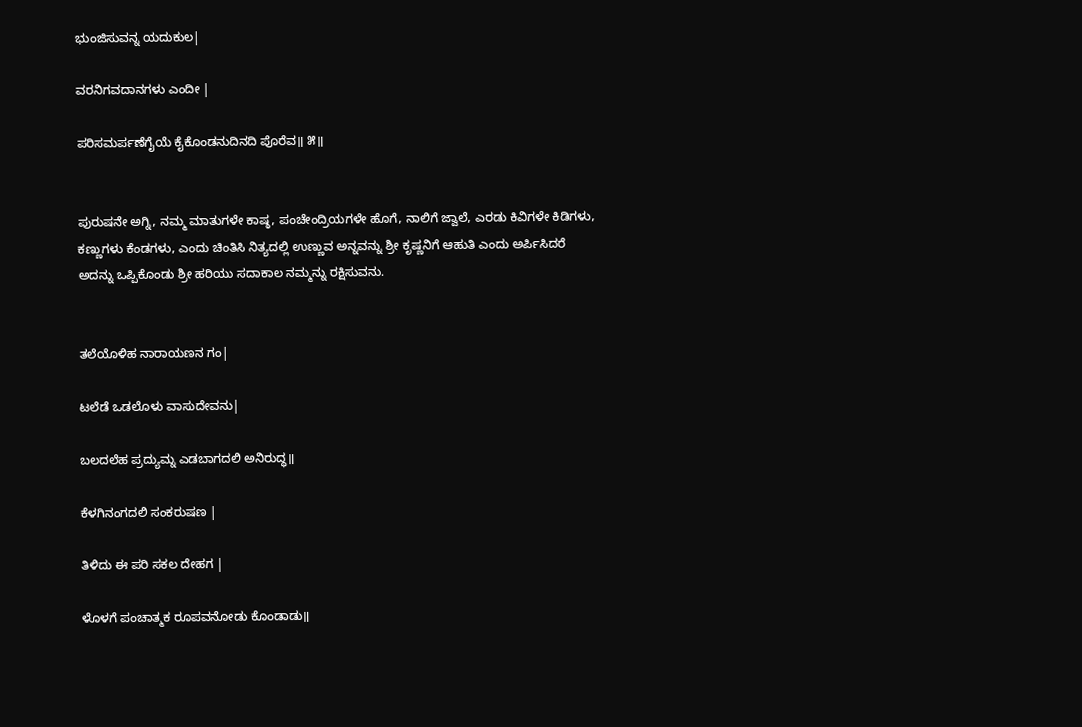ಭುಂಜಿಸುವನ್ನ ಯದುಕುಲ|

ವರನಿಗವದಾನಗಳು ಎಂದೀ |

ಪರಿಸಮರ್ಪಣೆಗೈಯೆ ಕೈಕೊಂಡನುದಿನದಿ ಪೊರೆವ॥ ೫॥


ಪುರುಷನೇ ಅಗ್ನಿ, ನಮ್ಮ ಮಾತುಗಳೇ ಕಾಷ್ಠ, ಪಂಚೇಂದ್ರಿಯಗಳೇ ಹೊಗೆ, ನಾಲಿಗೆ ಜ್ವಾಲೆ, ಎರಡು ಕಿವಿಗಳೇ ಕಿಡಿಗಳು, ಕಣ್ಣುಗಳು ಕೆಂಡಗಳು, ಎಂದು ಚಿಂತಿಸಿ ನಿತ್ಯದಲ್ಲಿ ಉಣ್ಣುವ ಅನ್ನವನ್ನು ಶ್ರೀ ಕೃಷ್ಣನಿಗೆ ಆಹುತಿ ಎಂದು ಅರ್ಪಿಸಿದರೆ ಅದನ್ನು ಒಪ್ಪಿಕೊಂಡು ಶ್ರೀ ಹರಿಯು ಸದಾಕಾಲ ನಮ್ಮನ್ನು ರಕ್ಷಿಸುವನು.


ತಲೆಯೊಳಿಹ ನಾರಾಯಣನ ಗಂ|

ಟಲೆಡೆ ಒಡಲೊಳು ವಾಸುದೇವನು|

ಬಲದಲೆಹ ಪ್ರದ್ಯುಮ್ನ ಎಡಬಾಗದಲಿ ಅನಿರುದ್ಧ॥

ಕೆಳಗಿನಂಗದಲಿ ಸಂಕರುಷಣ |

ತಿಳಿದು ಈ ಪರಿ ಸಕಲ ದೇಹಗ |

ಳೊಳಗೆ ಪಂಚಾತ್ಮಕ ರೂಪವನೋಡು ಕೊಂಡಾಡು॥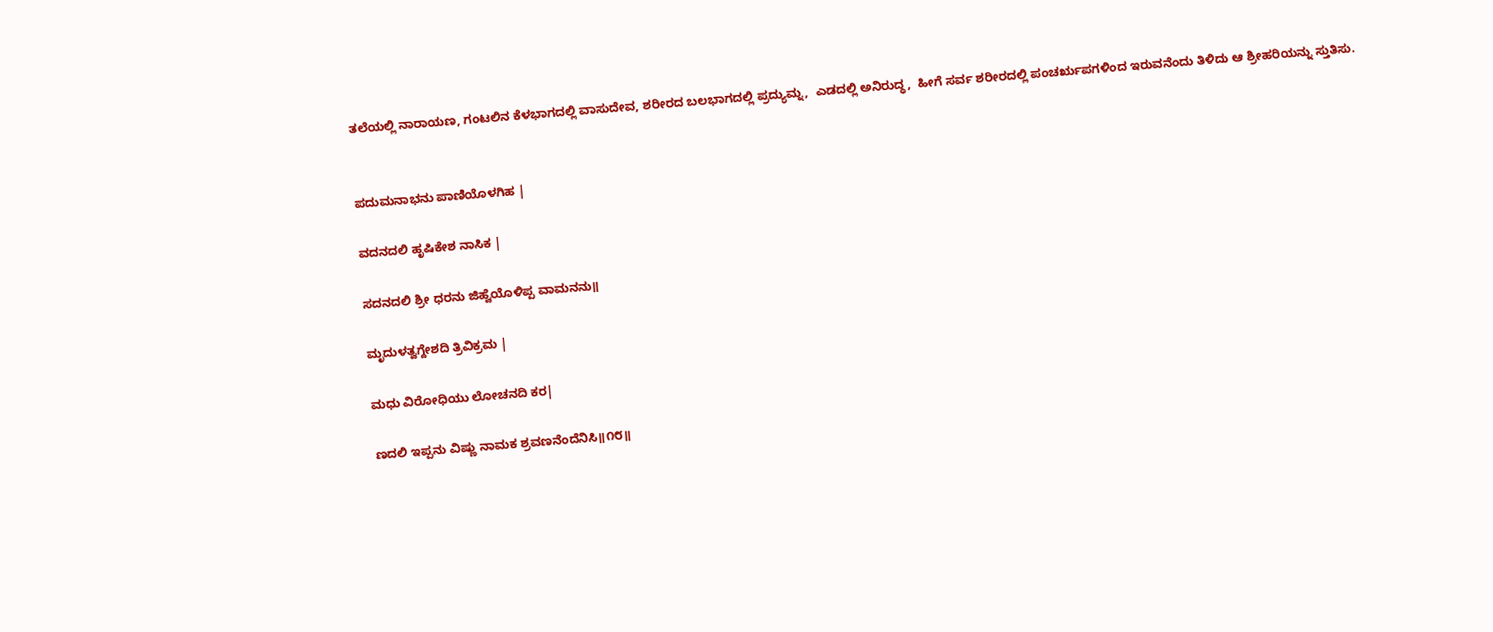ತಲೆಯಲ್ಲಿ ನಾರಾಯಣ, ಗಂಟಲಿನ ಕೆಳಭಾಗದಲ್ಲಿ ವಾಸುದೇವ, ಶರೀರದ ಬಲಭಾಗದಲ್ಲಿ ಪ್ರದ್ಯುಮ್ನ,  ಎಡದಲ್ಲಿ ಅನಿರುದ್ಧ,  ಹೀಗೆ ಸರ್ವ ಶರೀರದಲ್ಲಿ ಪಂಚರೃಪಗಳಿಂದ ಇರುವನೆಂದು ತಿಳಿದು ಆ ಶ್ರೀಹರಿಯನ್ನು ಸ್ತುತಿಸು.


ಪದುಮನಾಭನು ಪಾಣಿಯೊಳಗಿಹ |

ವದನದಲಿ ಹೃಷಿಕೇಶ ನಾಸಿಕ |

ಸದನದಲಿ ಶ್ರೀ ಧರನು ಜಿಹ್ವೆಯೊಳಿಪ್ಪ ವಾಮನನು॥

ಮೃದುಳತ್ವಗ್ದೇಶದಿ ತ್ರಿವಿಕ್ರಮ |

ಮಧು ವಿರೋಧಿಯು ಲೋಚನದಿ ಕರ|

ಣದಲಿ ಇಪ್ಪನು ವಿಷ್ಣು ನಾಮಕ ಶ್ರವಣನೆಂದೆನಿಸಿ॥೧೮॥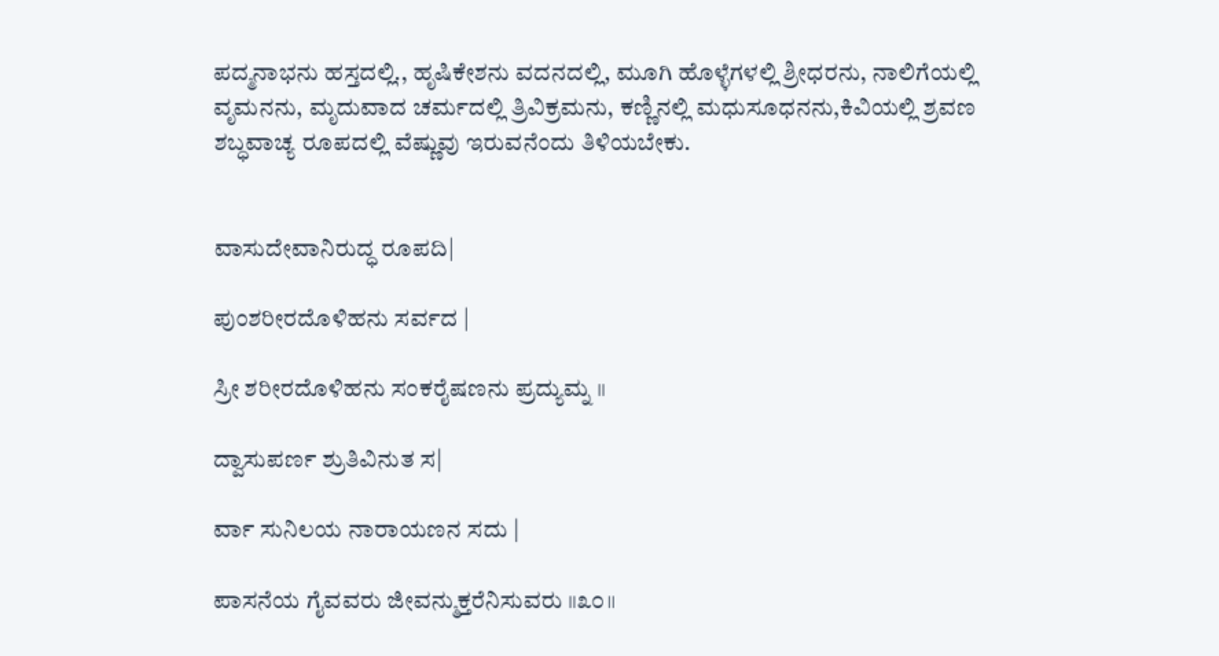ಪದ್ಮನಾಭನು ಹಸ್ತದಲ್ಲಿ., ಹೃಷಿಕೇಶನು ವದನದಲ್ಲಿ, ಮೂಗಿ ಹೊಳ್ಳೆಗಳಲ್ಲಿ ಶ್ರೀಧರನು, ನಾಲಿಗೆಯಲ್ಲಿ ವೃಮನನು, ಮೃದುವಾದ ಚರ್ಮದಲ್ಲಿ ತ್ರಿವಿಕ್ರಮನು, ಕಣ್ಣಿನಲ್ಲಿ ಮಧುಸೂಧನನು,ಕಿವಿಯಲ್ಲಿ ಶ್ರವಣ ಶಬ್ಧವಾಚ್ಯ ರೂಪದಲ್ಲಿ ವೆಷ್ಣುವು ಇರುವನೆಂದು ತಿಳಿಯಬೇಕು.


ವಾಸುದೇವಾನಿರುದ್ಧ ರೂಪದಿ|

ಪುಂಶರೀರದೊಳಿಹನು ಸರ್ವದ |

ಸ್ರೀ ಶರೀರದೊಳಿಹನು ಸಂಕರೈಷಣನು ಪ್ರದ್ಯುಮ್ನ ॥

ದ್ವಾಸುಪರ್ಣ ಶ್ರುತಿವಿನುತ ಸ|

ರ್ವಾ ಸುನಿಲಯ ನಾರಾಯಣನ ಸದು |

ಪಾಸನೆಯ ಗೈವವರು ಜೀವನ್ಮುಕ್ತರೆನಿಸುವರು ॥೩೦॥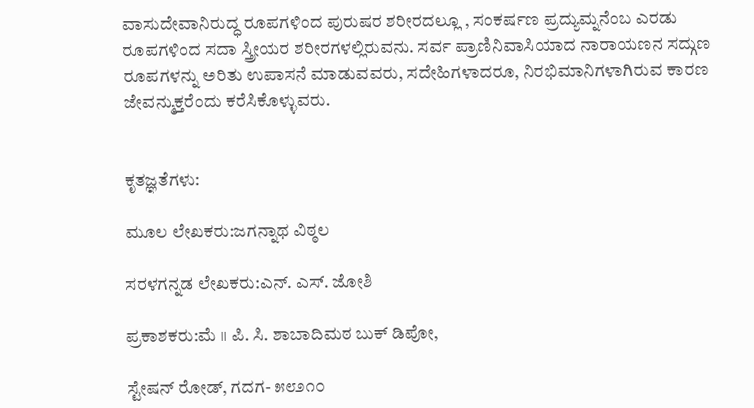ವಾಸುದೇವಾನಿರುದ್ಧ ರೂಪಗಳಿಂದ ಪುರುಷರ ಶರೀರದಲ್ಲೂ , ಸಂಕರ್ಷಣ ಪ್ರದ್ಯುಮ್ನನೆಂಬ ಎರಡು ರೂಪಗಳಿಂದ ಸದಾ ಸ್ತ್ರೀಯರ ಶರೀರಗಳಲ್ಲಿರುವನು. ಸರ್ವ ಪ್ರಾಣಿನಿವಾಸಿಯಾದ ನಾರಾಯಣನ ಸದ್ಗುಣ ರೂಪಗಳನ್ನು ಅರಿತು ಉಪಾಸನೆ ಮಾಡುವವರು, ಸದೇಹಿಗಳಾದರೂ, ನಿರಭಿಮಾನಿಗಳಾಗಿರುವ ಕಾರಣ ಜೇವನ್ಮುಕ್ತರೆಂದು ಕರೆಸಿಕೊಳ್ಳುವರು.


ಕೃತಜ್ಞತೆಗಳು:

ಮೂಲ ಲೇಖಕರು:ಜಗನ್ನಾಥ ವಿಠ್ಠಲ

ಸರಳಗನ್ನಡ ಲೇಖಕರು:ಎನ್. ಎಸ್. ಜೋಶಿ

ಪ್ರಕಾಶಕರು:ಮೆ ॥ ಪಿ. ಸಿ. ಶಾಬಾದಿಮಠ ಬುಕ್ ಡಿಪೋ,

ಸ್ಟೇಷನ್ ರೋಡ್, ಗದಗ- ೫೮೨೧೦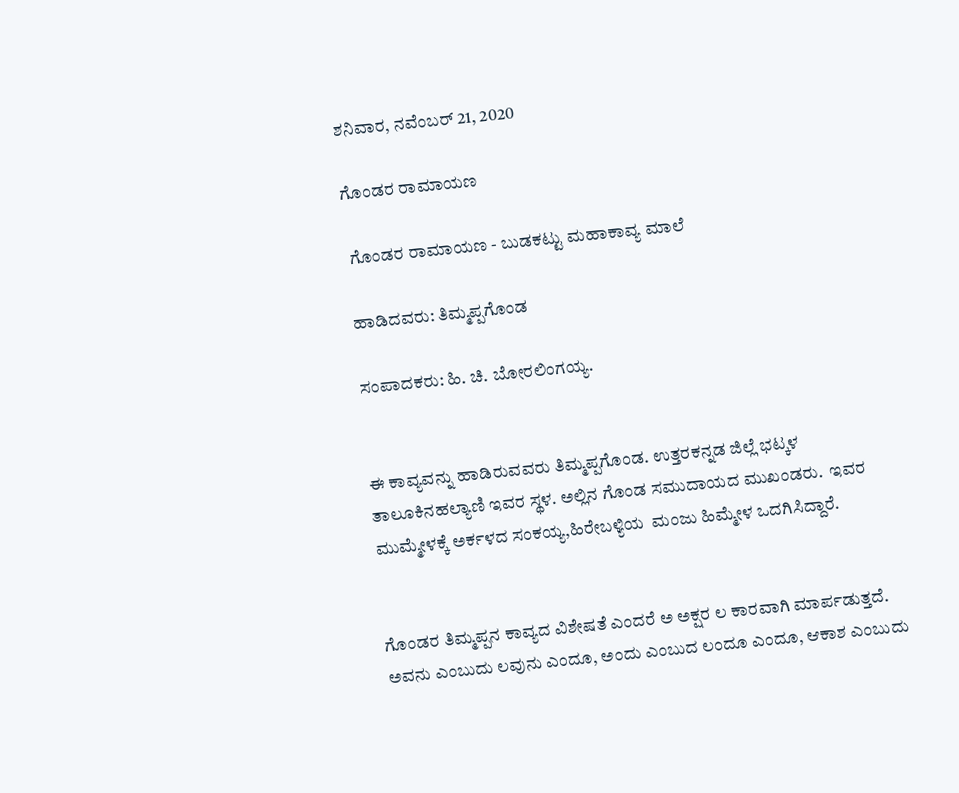ಶನಿವಾರ, ನವೆಂಬರ್ 21, 2020

ಗೊಂಡರ ರಾಮಾಯಣ

 ಗೊಂಡರ ರಾಮಾಯಣ - ಬುಡಕಟ್ಟು ಮಹಾಕಾವ್ಯ ಮಾಲೆ

ಹಾಡಿದವರು: ತಿಮ್ಮಪ್ಪಗೊಂಡ

ಸಂಪಾದಕರು: ಹಿ. ಚಿ. ಬೋರಲಿಂಗಯ್ಯ.


ಈ ಕಾವ್ಯವನ್ನು ಹಾಡಿರುವವರು ತಿಮ್ಮಪ್ಪಗೊಂಡ. ಉತ್ತರಕನ್ನಡ ಜಿಲ್ಲೆ ಭಟ್ಕಳ ತಾಲೂಕಿನಹಲ್ಯಾಣಿ ಇವರ ಸ್ಥಳ. ಅಲ್ಲಿನ ಗೊಂಡ ಸಮುದಾಯದ ಮುಖಂಡರು.  ಇವರ ಮುಮ್ಮೇಳಕ್ಕೆ ಅರ್ಕಳದ ಸಂಕಯ್ಯ,ಹಿರೇಬಳ್ಯಿಯ  ಮಂಜು ಹಿಮ್ಮೇಳ ಒದಗಿಸಿದ್ದಾರೆ.


ಗೊಂಡರ ತಿಮ್ಮಪ್ಪನ ಕಾವ್ಯದ ವಿಶೇಷತೆ ಎಂದರೆ ಅ ಅಕ್ಷರ ಲ ಕಾರವಾಗಿ ಮಾರ್ಪಡುತ್ತದೆ. ಅವನು ಎಂಬುದು ಲವುನು ಎಂದೂ, ಅಂದು ಎಂಬುದ ಲಂದೂ ಎಂದೂ, ಆಕಾಶ ಎಂಬುದು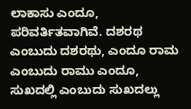ಲಾಕಾಸು ಎಂದೂ, ಪರಿವರ್ತಿತವಾಗಿವೆ. ದಶರಥ ಎಂಬುದು ದಶರಥು, ಎಂದೂ ರಾಮ ಎಂಬುದು ರಾಮು ಎಂದೂ, ಸುಖದಲ್ಲಿ ಎಂಬುದು ಸುಖದಲ್ಲು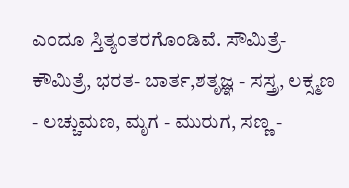ಎಂದೂ ಸ್ತಿತ್ಯಂತರಗೊಂಡಿವೆ. ಸೌಮಿತ್ರೆ- ಕೌಮಿತ್ರೆ, ಭರತ- ಬಾರ್ತ,ಶತೃಜ್ಞ - ಸಸ್ತ್ರ, ಲಕ್ಸ್ಮಣ - ಲಚ್ಚುಮಣ, ಮೃಗ - ಮುರುಗ, ಸಣ್ಣ -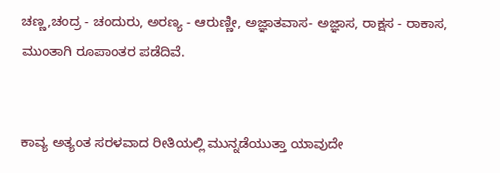ಚಣ್ಣ,ಚಂದ್ರ - ಚಂದುರು, ಅರಣ್ಯ - ಆರುಣ್ಣೀ, ಅಜ್ಞಾತವಾಸ- ಅಜ್ಞಾಸ, ರಾಕ್ಷಸ - ರಾಕಾಸ, ಮುಂತಾಗಿ ರೂಪಾಂತರ ಪಡೆದಿವೆ.


ಕಾವ್ಯ ಅತ್ಯಂತ ಸರಳವಾದ ರೀತಿಯಲ್ಲಿ ಮುನ್ನಡೆಯುತ್ತಾ ಯಾವುದೇ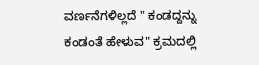ವರ್ಣನೆಗಳಿಲ್ಲದೆ " ಕಂಡದ್ದನ್ನು ಕಂಡಂತೆ ಹೇಳುವ" ಕ್ರಮದಲ್ಲಿ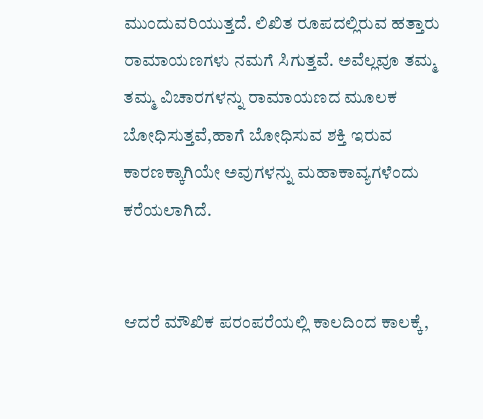ಮುಂದುವರಿಯುತ್ತದೆ. ಲಿಖಿತ ರೂಪದಲ್ಲಿರುವ ಹತ್ತಾರು ರಾಮಾಯಣಗಳು ನಮಗೆ ಸಿಗುತ್ತವೆ. ಅವೆಲ್ಲವೂ ತಮ್ಮ ತಮ್ಮ ವಿಚಾರಗಳನ್ನು ರಾಮಾಯಣದ ಮೂಲಕ ಬೋಧಿಸುತ್ತವೆ,ಹಾಗೆ ಬೋಧಿಸುವ ಶಕ್ತಿ ಇರುವ ಕಾರಣಕ್ಕಾಗಿಯೇ ಅವುಗಳನ್ನು ಮಹಾಕಾವ್ಯಗಳೆಂದು ಕರೆಯಲಾಗಿದೆ.


ಆದರೆ ಮೌಖಿಕ ಪರಂಪರೆಯಲ್ಲಿ ಕಾಲದಿಂದ ಕಾಲಕ್ಕೆ,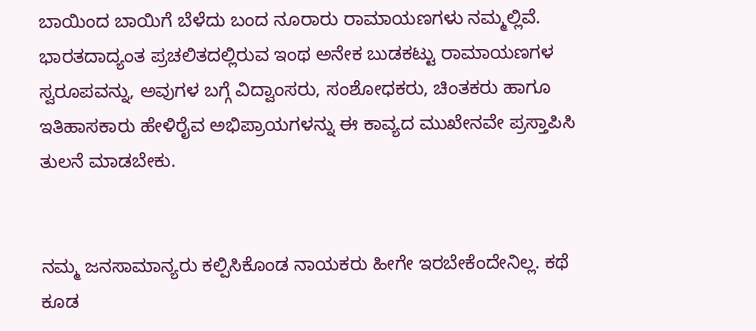ಬಾಯಿಂದ ಬಾಯಿಗೆ ಬೆಳೆದು ಬಂದ ನೂರಾರು ರಾಮಾಯಣಗಳು ನಮ್ಮಲ್ಲಿವೆ. ಭಾರತದಾದ್ಯಂತ ಪ್ರಚಲಿತದಲ್ಲಿರುವ ಇಂಥ ಅನೇಕ ಬುಡಕಟ್ಟು ರಾಮಾಯಣಗಳ ಸ್ವರೂಪವನ್ನು, ಅವುಗಳ ಬಗ್ಗೆ ವಿದ್ವಾಂಸರು, ಸಂಶೋಧಕರು, ಚಿಂತಕರು ಹಾಗೂ ಇತಿಹಾಸಕಾರು ಹೇಳಿರೈವ ಅಭಿಪ್ರಾಯಗಳನ್ನು ಈ ಕಾವ್ಯದ ಮುಖೇನವೇ ಪ್ರಸ್ತಾಪಿಸಿ ತುಲನೆ ಮಾಡಬೇಕು.


ನಮ್ಮ ಜನಸಾಮಾನ್ಯರು ಕಲ್ಪಿಸಿಕೊಂಡ ನಾಯಕರು ಹೀಗೇ ಇರಬೇಕೆಂದೇನಿಲ್ಲ. ಕಥೆ ಕೂಡ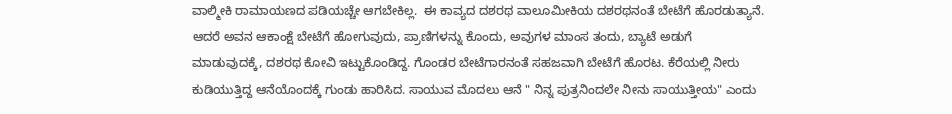ವಾಲ್ಮೀಕಿ ರಾಮಾಯಣದ ಪಡಿಯಚ್ಚೇ ಆಗಬೇಕಿಲ್ಲ.  ಈ ಕಾವ್ಯದ ದಶರಥ ವಾಲೂಮೀಕಿಯ ದಶರಥನಂತೆ ಬೇಟೆಗೆ ಹೊರಡುತ್ಯಾನೆ. ಆದರೆ ಅವನ ಆಕಾಂಕ್ಷೆ ಬೇಟೆಗೆ ಹೋಗುವುದು, ಪ್ರಾಣಿಗಳನ್ನು ಕೊಂದು, ಅವುಗಳ ಮಾಂಸ ತಂದು, ಬ್ಯಾಟೆ ಅಡುಗೆ ಮಾಡುವುದಕ್ಕೆ, ದಶರಥ ಕೋವಿ ಇಟ್ಟುಕೊಂಡಿದ್ದ. ಗೊಂಡರ ಬೇಟೆಗಾರನಂತೆ ಸಹಜವಾಗಿ ಬೇಟೆಗೆ ಹೊರಟ. ಕೆರೆಯಲ್ಲಿ ನೀರು ಕುಡಿಯುತ್ತಿದ್ದ ಆನೆಯೊಂದಕ್ಕೆ ಗುಂಡು ಹಾರಿಸಿದ. ಸಾಯುವ ಮೊದಲು ಆನೆ " ನಿನ್ನ ಪುತ್ರನಿಂದಲೇ ನೀನು ಸಾಯುತ್ತೀಯ" ಎಂದು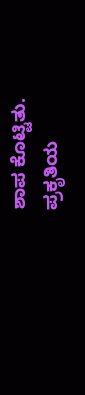ಶಾಪ ಕೊಟ್ಟಿತು.  ಪ್ರಕೃತಿಯ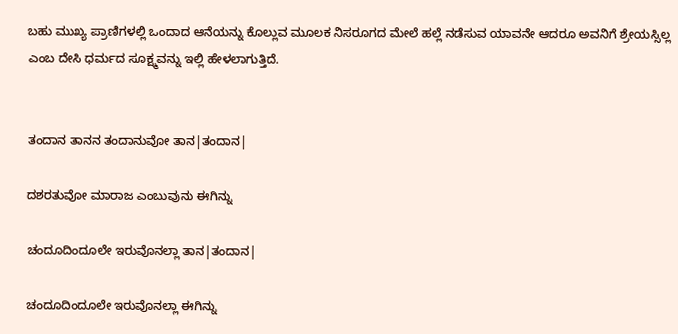ಬಹು ಮುಖ್ಯ ಪ್ರಾಣಿಗಳಲ್ಲಿ ಒಂದಾದ ಆನೆಯನ್ನು ಕೊಲ್ಲುವ ಮೂಲಕ ನಿಸರೂಗದ ಮೇಲೆ ಹಲ್ಲೆ ನಡೆಸುವ ಯಾವನೇ ಆದರೂ ಅವನಿಗೆ ಶ್ರೇಯಸ್ಸಿಲ್ಲ ಎಂಬ ದೇಸಿ ಧರ್ಮದ ಸೂಕ್ಷ್ಮವನ್ನು ಇಲ್ಲಿ ಹೇಳಲಾಗುತ್ತಿದೆ.


ತಂದಾನ ತಾನನ ತಂದಾನುವೋ ತಾನ|ತಂದಾನ|

ದಶರತುವೋ ಮಾರಾಜ ಎಂಬುವುನು ಈಗಿನ್ನು

ಚಂದೂದಿಂದೂಲೇ ಇರುವೊನಲ್ಲಾ ತಾನ|ತಂದಾನ|

ಚಂದೂದಿಂದೂಲೇ ಇರುವೊನಲ್ಲಾ ಈಗಿನ್ನು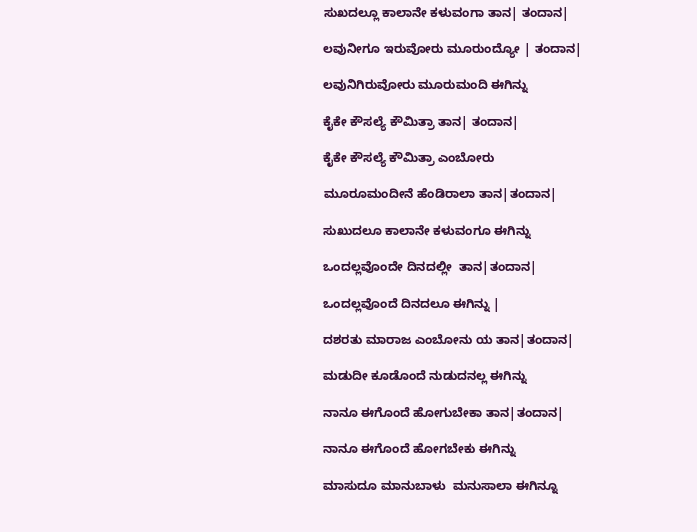ಸುಖದಲ್ಲೂ ಕಾಲಾನೇ ಕಳುವಂಗಾ ತಾನ| ತಂದಾನ|

ಲವುನೀಗೂ ಇರುವೋರು ಮೂರುಂದ್ಯೋ | ತಂದಾನ|

ಲವುನಿಗಿರುವೋರು ಮೂರುಮಂದಿ ಈಗಿನ್ನು

ಕೈಕೇ ಕೌಸಲ್ಯೆ ಕೌಮಿತ್ರಾ ತಾನ| ತಂದಾನ|

ಕೈಕೇ ಕೌಸಲ್ಯೆ ಕೌಮಿತ್ರಾ ಎಂಬೋರು

ಮೂರೂಮಂದೀನೆ ಹೆಂಡಿರಾಲಾ ತಾನ|ತಂದಾನ|

ಸುಖುದಲೂ ಕಾಲಾನೇ ಕಳುವಂಗೂ ಈಗಿನ್ನು

ಒಂದಲ್ಲವೊಂದೇ ದಿನದಲ್ಲೀ  ತಾನ|ತಂದಾನ|

ಒಂದಲ್ಲವೊಂದೆ ದಿನದಲೂ ಈಗಿನ್ನು |

ದಶರತು ಮಾರಾಜ ಎಂಬೋನು ಯ ತಾನ|ತಂದಾನ|

ಮಡುದೀ ಕೂಡೊಂದೆ ನುಡುದನಲ್ಲ ಈಗಿನ್ನು

ನಾನೂ ಈಗೊಂದೆ ಹೋಗುಬೇಕಾ ತಾನ|ತಂದಾನ|

ನಾನೂ ಈಗೊಂದೆ ಹೋಗಬೇಕು ಈಗಿನ್ನು

ಮಾಸುದೂ ಮಾನುಬಾಳು  ಮನುಸಾಲಾ ಈಗಿನ್ನೂ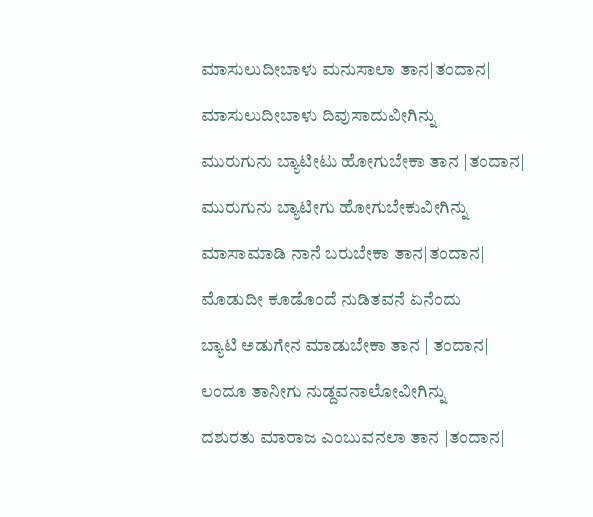ಮಾಸುಲುದೀಬಾಳು ಮನುಸಾಲಾ ತಾನ|ತಂದಾನ|

ಮಾಸುಲುದೀಬಾಳು ದಿವುಸಾದುವೀಗಿನ್ನು

ಮುರುಗುನು ಬ್ಯಾಟೀಟು ಹೋಗುಬೇಕಾ ತಾನ |ತಂದಾನ|

ಮುರುಗುನು ಬ್ಯಾಟೀಗು ಹೋಗುಬೇಕುವೀಗಿನ್ನು

ಮಾಸಾಮಾಡಿ ನಾನೆ ಬರುಬೇಕಾ ತಾನ|ತಂದಾನ|

ಮೊಡುದೀ ಕೂಡೊಂದೆ ನುಡಿತವನೆ ಏನೆಂದು

ಬ್ಯಾಟಿ ಅಡುಗೇನ ಮಾಡುಬೇಕಾ ತಾನ | ತಂದಾನ|

ಲಂದೂ ತಾನೀಗು ನುಡ್ದವನಾಲೋವೀಗಿನ್ನು

ದಶುರತು ಮಾರಾಜ ಎಂಬುವನಲಾ ತಾನ |ತಂದಾನ|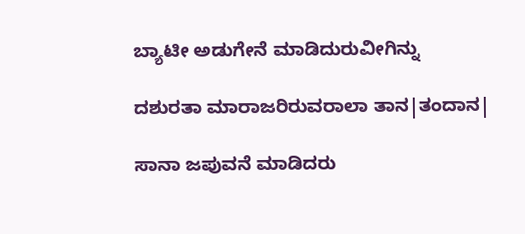ಬ್ಯಾಟೀ ಅಡುಗೇನೆ ಮಾಡಿದುರುವೀಗಿನ್ನು

ದಶುರತಾ ಮಾರಾಜರಿರುವರಾಲಾ ತಾನ|ತಂದಾನ|

ಸಾನಾ ಜಪುವನೆ ಮಾಡಿದರು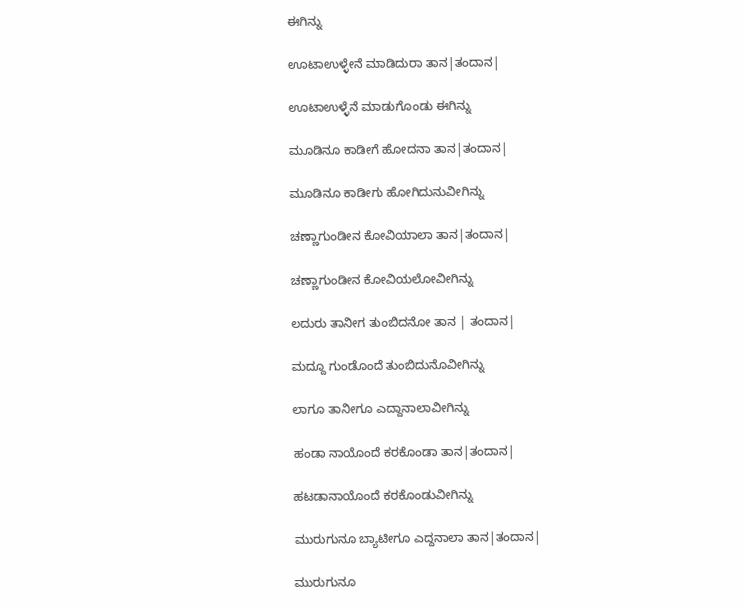ಈಗಿನ್ನು

ಊಟಾಉಳ್ಳೇನೆ ಮಾಡಿದುರಾ ತಾನ|ತಂದಾನ|

ಊಟಾಉಳ್ಳೆನೆ ಮಾಡುಗೊಂಡು ಈಗಿನ್ನು

ಮೂಡಿನೂ ಕಾಡೀಗೆ ಹೋದನಾ ತಾನ|ತಂದಾನ|

ಮೂಡಿನೂ ಕಾಡೀಗು ಹೋಗಿದುನುವೀಗಿನ್ನು

ಚಣ್ಣಾಗುಂಡೀನ ಕೋವಿಯಾಲಾ ತಾನ|ತಂದಾನ|

ಚಣ್ಣಾಗುಂಡೀನ ಕೋವಿಯಲೋವೀಗಿನ್ನು

ಲದುರು ತಾನೀಗ ತುಂಬಿದನೋ ತಾನ | ತಂದಾನ|

ಮದ್ದೂ ಗುಂಡೊಂದೆ ತುಂಬಿದುನೊವೀಗಿನ್ನು

ಲಾಗೂ ತಾನೀಗೂ ಎದ್ದಾನಾಲಾವೀಗಿನ್ನು

ಹಂಡಾ ನಾಯೊಂದೆ ಕರಕೊಂಡಾ ತಾನ|ತಂದಾನ|

ಹಟಡಾನಾಯೊಂದೆ ಕರಕೊಂಡುವೀಗಿನ್ನು

ಮುರುಗುನೂ ಬ್ಯಾಟೀಗೂ ಎದ್ದನಾಲಾ ತಾನ|ತಂದಾನ|

ಮುರುಗುನೂ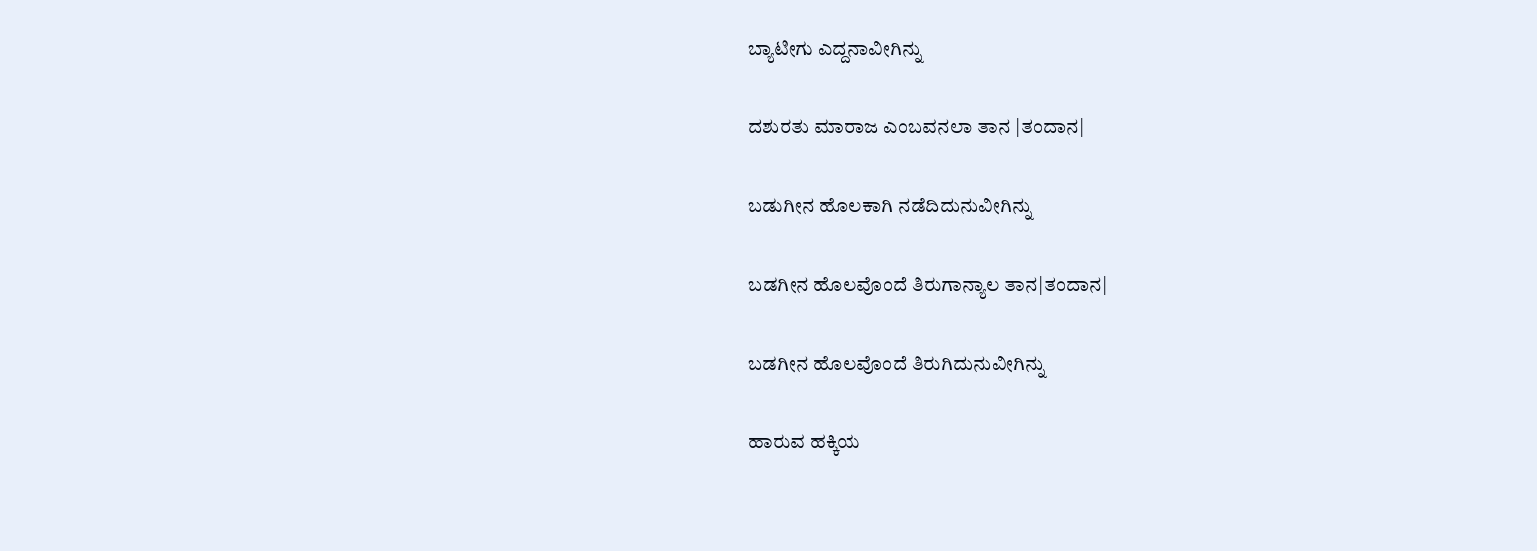ಬ್ಯಾಟೀಗು ಎದ್ದನಾವೀಗಿನ್ನು

ದಶುರತು ಮಾರಾಜ ಎಂಬವನಲಾ ತಾನ |ತಂದಾನ|

ಬಡುಗೀನ ಹೊಲಕಾಗಿ ನಡೆದಿದುನುವೀಗಿನ್ನು

ಬಡಗೀನ ಹೊಲವೊಂದೆ ತಿರುಗಾನ್ಯಾಲ ತಾನ|ತಂದಾನ|

ಬಡಗೀನ ಹೊಲವೊಂದೆ ತಿರುಗಿದುನುವೀಗಿನ್ನು

ಹಾರುವ ಹಕ್ಕಿಯ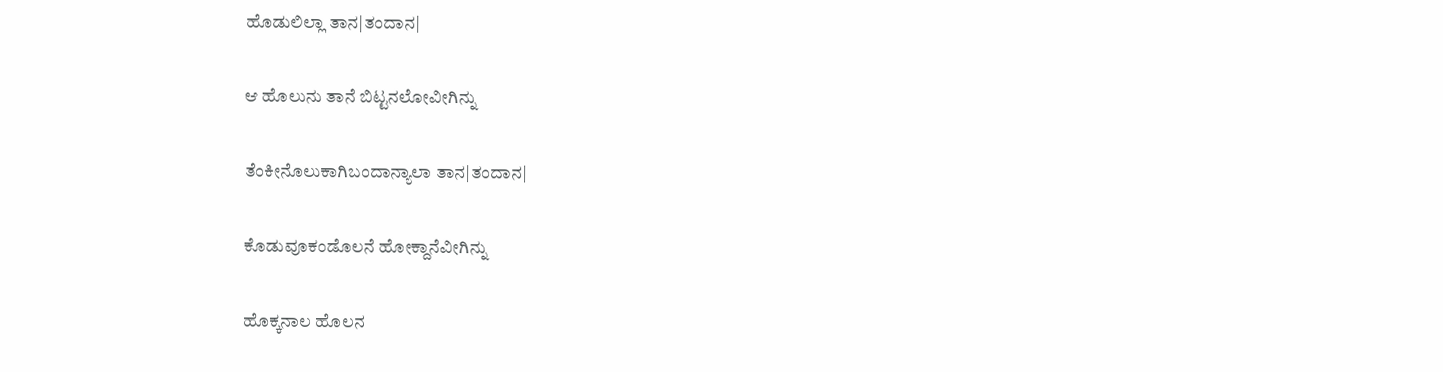ಹೊಡುಲಿಲ್ಲಾ ತಾನ|ತಂದಾನ|

ಆ ಹೊಲುನು ತಾನೆ ಬಿಟ್ಟನಲೋವೀಗಿನ್ನು

ತೆಂಕೀನೊಲುಕಾಗಿಬಂದಾನ್ಯಾಲಾ ತಾನ|ತಂದಾನ|

ಕೊಡುವೂಕಂಡೊಲನೆ ಹೋಕ್ದಾನೆವೀಗಿನ್ನು

ಹೊಕ್ಕನಾಲ ಹೊಲನ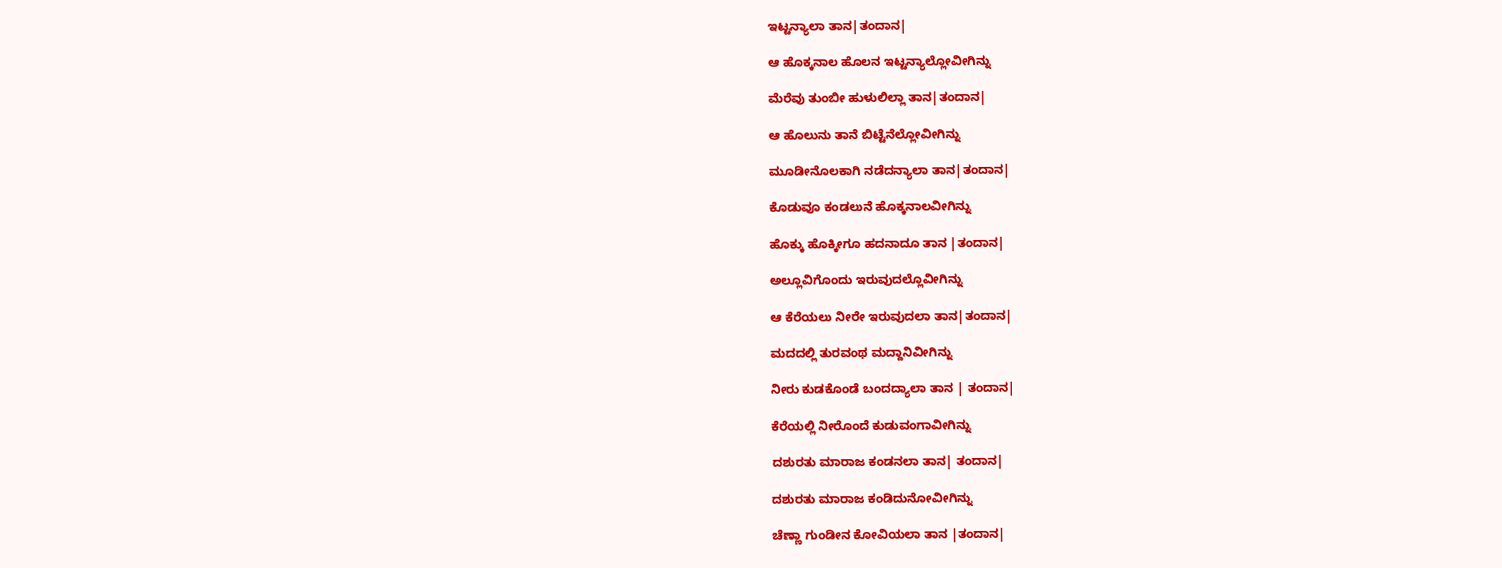ಇಟ್ಟನ್ಯಾಲಾ ತಾನ|ತಂದಾನ|

ಆ ಹೊಕ್ಕನಾಲ ಹೊಲನ ಇಟ್ಟನ್ಯಾಲ್ಲೋವೀಗಿನ್ನು

ಮೆರೆವು ತುಂಬೀ ಹುಳುಲಿಲ್ಲಾ ತಾನ|ತಂದಾನ|

ಆ ಹೊಲುನು ತಾನೆ ಬಿಟ್ಟೆನೆಲ್ಲೋವೀಗಿನ್ನು

ಮೂಡೀನೊಲಕಾಗಿ ನಡೆದನ್ಯಾಲಾ ತಾನ|ತಂದಾನ|

ಕೊಡುವೂ ಕಂಡಲುನೆ ಹೊಕ್ಕನಾಲವೀಗಿನ್ನು

ಹೊಕ್ಕು ಹೊಕ್ಕೀಗೂ ಹದನಾದೂ ತಾನ |ತಂದಾನ|

ಅಲ್ಲೂವಿಗೊಂದು ಇರುವುದಲ್ಲೊವೀಗಿನ್ನು

ಆ ಕೆರೆಯಲು ನೀರೇ ಇರುವುದಲಾ ತಾನ|ತಂದಾನ|

ಮದದಲ್ಲಿ ತುರವಂಥ ಮದ್ದಾನಿವೀಗಿನ್ನು

ನೀರು ಕುಡಕೊಂಡೆ ಬಂದದ್ಯಾಲಾ ತಾನ | ತಂದಾನ|

ಕೆರೆಯಲ್ಲಿ ನೀರೊಂದೆ ಕುಡುವಂಗಾವೀಗಿನ್ನು

ದಶುರತು ಮಾರಾಜ ಕಂಡನಲಾ ತಾನ| ತಂದಾನ|

ದಶುರತು ಮಾರಾಜ ಕಂಡಿದುನೋವೀಗಿನ್ನು

ಚೆಣ್ಣಾ ಗುಂಡೀನ ಕೋವಿಯಲಾ ತಾನ |ತಂದಾನ|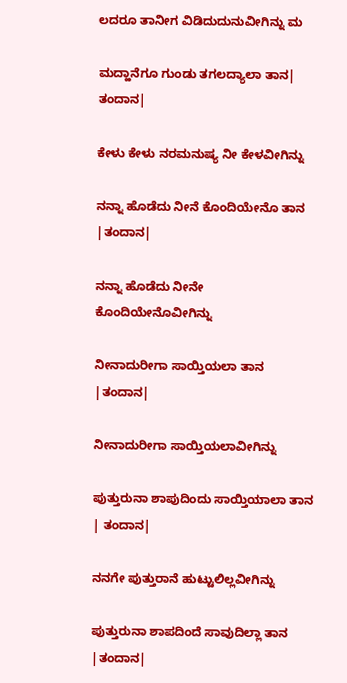ಲದರೂ ತಾನೀಗ ವಿಡಿದುದುನುವೀಗಿನ್ನು ಮ

ಮದ್ಹಾನೆಗೂ ಗುಂಡು ತಗಲದ್ಯಾಲಾ ತಾನ| ತಂದಾನ|

ಕೇಳು ಕೇಳು ನರಮನುಷ್ಯ ನೀ ಕೇಳವೀಗಿನ್ನು

ನನ್ನಾ ಹೊಡೆದು ನೀನೆ ಕೊಂದಿಯೇನೊ ತಾನ |ತಂದಾನ|

ನನ್ನಾ ಹೊಡೆದು ನೀನೇ ಕೊಂದಿಯೇನೊವೀಗಿನ್ನು

ನೀನಾದುರೀಗಾ ಸಾಯ್ತಿಯಲಾ ತಾನ |ತಂದಾನ|

ನೀನಾದುರೀಗಾ ಸಾಯ್ತಿಯಲಾವೀಗಿನ್ನು

ಪುತ್ತುರುನಾ ಶಾಪುದಿಂದು ಸಾಯ್ತಿಯಾಲಾ ತಾನ | ತಂದಾನ|

ನನಗೇ ಪುತ್ತುರಾನೆ ಹುಟ್ಟುಲಿಲ್ಲವೀಗಿನ್ನು

ಪುತ್ತುರುನಾ ಶಾಪದಿಂದೆ ಸಾವುದಿಲ್ಲಾ ತಾನ |ತಂದಾನ|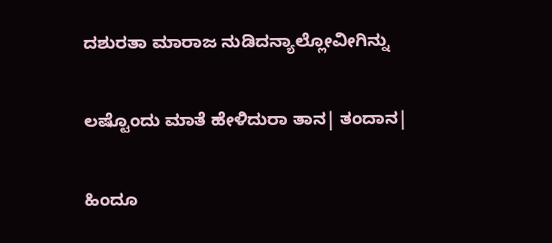ದಶುರತಾ ಮಾರಾಜ ನುಡಿದನ್ಯಾಲ್ಲೋವೀಗಿನ್ನು

ಲಷ್ಟೊಂದು ಮಾತೆ ಹೇಳಿದುರಾ ತಾನ| ತಂದಾನ|

ಹಿಂದೂ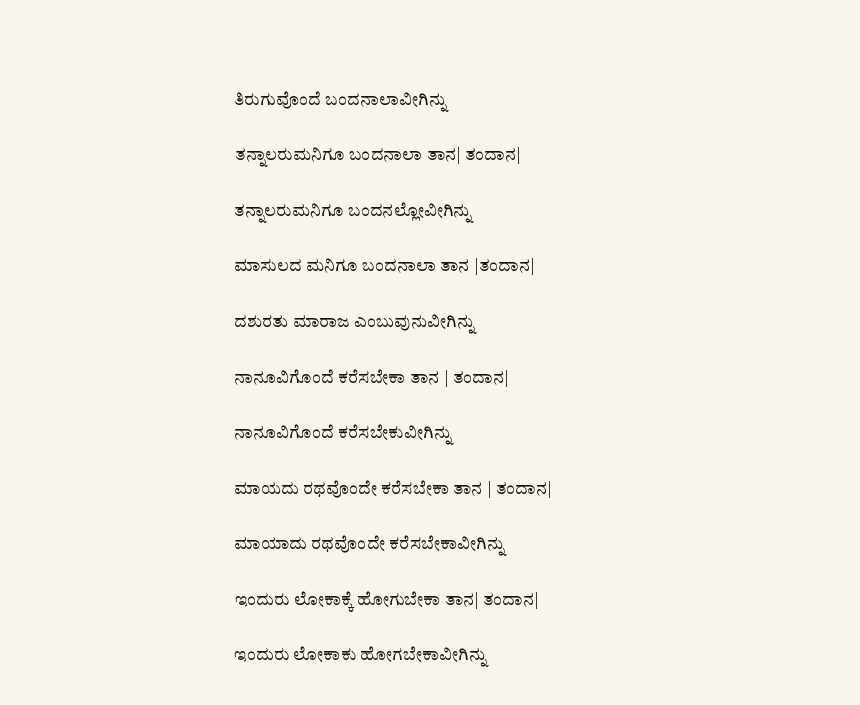ತಿರುಗುವೊಂದೆ ಬಂದನಾಲಾವೀಗಿನ್ನು

ತನ್ನಾಲರುಮನಿಗೂ ಬಂದನಾಲಾ ತಾನ| ತಂದಾನ|

ತನ್ನಾಲರುಮನಿಗೂ ಬಂದನಲ್ಲೋವೀಗಿನ್ನು

ಮಾಸುಲದ ಮನಿಗೂ ಬಂದನಾಲಾ ತಾನ |ತಂದಾನ|

ದಶುರತು ಮಾರಾಜ ಎಂಬುವುನುವೀಗಿನ್ನು

ನಾನೂವಿಗೊಂದೆ ಕರೆಸಬೇಕಾ ತಾನ | ತಂದಾನ|

ನಾನೂವಿಗೊಂದೆ ಕರೆಸಬೇಕುವೀಗಿನ್ನು

ಮಾಯದು ರಥವೊಂದೇ ಕರೆಸಬೇಕಾ ತಾನ | ತಂದಾನ|

ಮಾಯಾದು ರಥವೊಂದೇ ಕರೆಸಬೇಕಾವೀಗಿನ್ನು

ಇಂದುರು ಲೋಕಾಕ್ಕೆ ಹೋಗುಬೇಕಾ ತಾನ| ತಂದಾನ|

ಇಂದುರು ಲೋಕಾಕು ಹೋಗಬೇಕಾವೀಗಿನ್ನು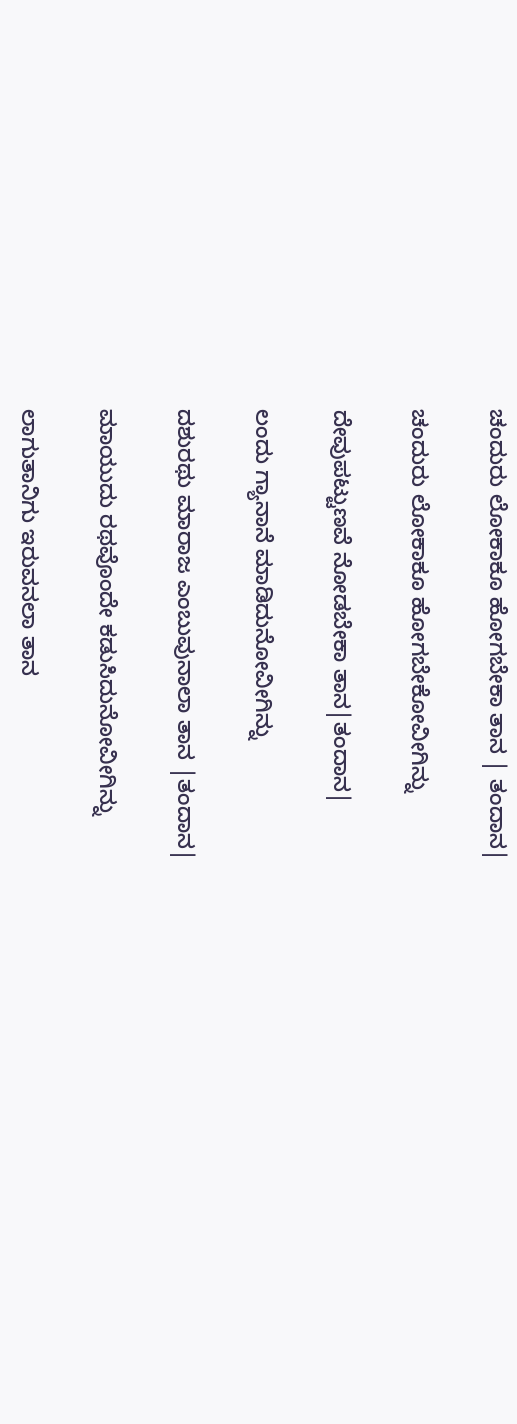ಚಂದುರು ಲೋಕಾಕೂ ಹೋಗಬೇಕಾ ತಾನ | ತಂದಾನ|

ಚಂದುರು ಲೋಕಾಕೂ ಹೋಗಬೇಕೋವೀಗಿನ್ನು

ದೇವುಪಟ್ಟುಣವೆ ನೋಡಬೇಕಾ ತಾನ|ತಂದಾನ|

ಲಂದು ಗ್ಯಾನಾನೆ ಮಾಡಿದುನೋವೀಗಿನ್ನು

ದಶುರಥು ಮಾರಾಜ ಎಂಬುವುನಾಲಾ ತಾನ |ತಂದಾನ|

ಮಾಯುದು ರಥವೊಂದೇ ಕಡುಸಿದುನೋವೀಗಿನ್ನು

ಲಾಗುತಾನಿಗು ಇರುವನಲಾ ತಾನ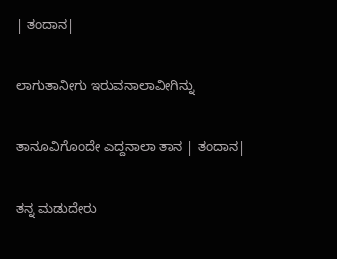| ತಂದಾನ|

ಲಾಗುತಾನೀಗು ಇರುವನಾಲಾವೀಗಿನ್ನು

ತಾನೂವಿಗೊಂದೇ ಎದ್ದನಾಲಾ ತಾನ | ತಂದಾನ|

ತನ್ನ ಮಡುದೇರು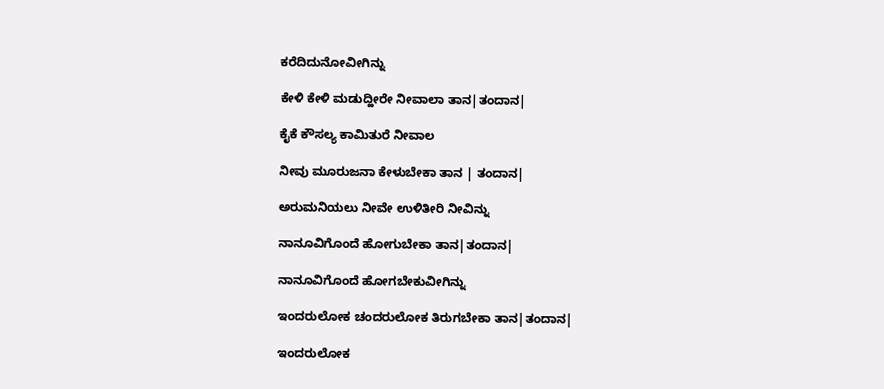ಕರೆದಿದುನೋವೀಗಿನ್ನು

ಕೇಳಿ ಕೇಳಿ ಮಡುದ್ಹೀರೇ ನೀವಾಲಾ ತಾನ|ತಂದಾನ|

ಕೈಕೆ ಕೌಸಲ್ಯ ಕಾಮಿತುರೆ ನೀವಾಲ

ನೀವು ಮೂರುಜನಾ ಕೇಳುಬೇಕಾ ತಾನ | ತಂದಾನ|

ಅರುಮನಿಯಲು ನೀವೇ ಉಳಿತೀರಿ ನೀವಿನ್ನು

ನಾನೂವಿಗೊಂದೆ ಹೋಗುಬೇಕಾ ತಾನ|ತಂದಾನ|

ನಾನೂವಿಗೊಂದೆ ಹೋಗಬೇಕುವೀಗಿನ್ನು

ಇಂದರುಲೋಕ ಚಂದರುಲೋಕ ತಿರುಗಬೇಕಾ ತಾನ|ತಂದಾನ|

ಇಂದರುಲೋಕ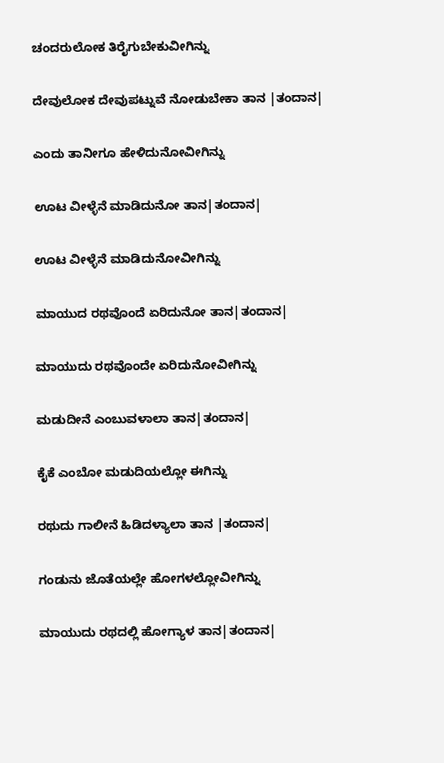ಚಂದರುಲೋಕ ತಿರೈಗುಬೇಕುವೀಗಿನ್ನು

ದೇವುಲೋಕ ದೇವುಪಟ್ನುವೆ ನೋಡುಬೇಕಾ ತಾನ |ತಂದಾನ|

ಎಂದು ತಾನೀಗೂ ಹೇಳಿದುನೋವೀಗಿನ್ನು

ಊಟ ವೀಳ್ಳೆನೆ ಮಾಡಿದುನೋ ತಾನ|ತಂದಾನ|

ಊಟ ವೀಳ್ಳೆನೆ ಮಾಡಿದುನೋವೀಗಿನ್ನು

ಮಾಯುದ ರಥವೊಂದೆ ಏರಿದುನೋ ತಾನ|ತಂದಾನ|

ಮಾಯುದು ರಥವೊಂದೇ ಏರಿದುನೋವೀಗಿನ್ನು

ಮಡುದೀನೆ ಎಂಬುವಳಾಲಾ ತಾನ|ತಂದಾನ|

ಕೈಕೆ ಎಂಬೋ ಮಡುದಿಯಲ್ಲೋ ಈಗಿನ್ನು

ರಥುದು ಗಾಲೀನೆ ಹಿಡಿದಳ್ಯಾಲಾ ತಾನ |ತಂದಾನ|

ಗಂಡುನು ಜೊತೆಯಲ್ಲೇ ಹೋಗಳಲ್ಲೋವೀಗಿನ್ನು

ಮಾಯುದು ರಥದಲ್ಲಿ ಹೋಗ್ಯಾಳ ತಾನ|ತಂದಾನ|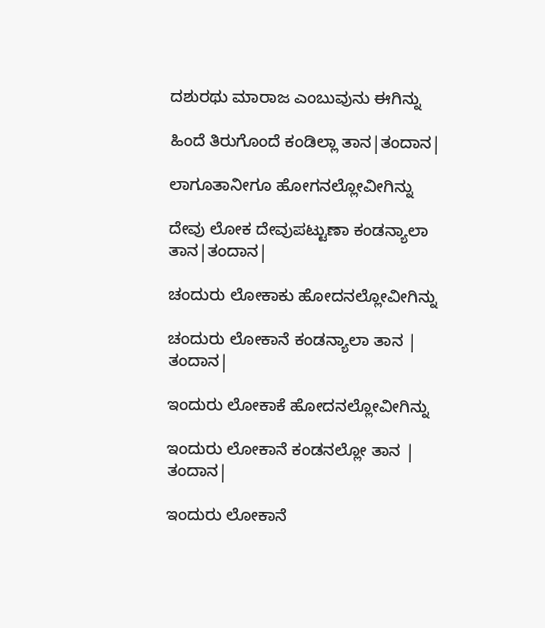ದಶುರಥು ಮಾರಾಜ ಎಂಬುವುನು ಈಗಿನ್ನು

ಹಿಂದೆ ತಿರುಗೊಂದೆ ಕಂಡಿಲ್ಲಾ ತಾನ|ತಂದಾನ|

ಲಾಗೂತಾನೀಗೂ ಹೋಗನಲ್ಲೋವೀಗಿನ್ನು

ದೇವು ಲೋಕ ದೇವುಪಟ್ಟುಣಾ ಕಂಡನ್ಯಾಲಾ ತಾನ|ತಂದಾನ|

ಚಂದುರು ಲೋಕಾಕು ಹೋದನಲ್ಲೋವೀಗಿನ್ನು

ಚಂದುರು ಲೋಕಾನೆ ಕಂಡನ್ಯಾಲಾ ತಾನ | ತಂದಾನ|

ಇಂದುರು ಲೋಕಾಕೆ ಹೋದನಲ್ಲೋವೀಗಿನ್ನು

ಇಂದುರು ಲೋಕಾನೆ ಕಂಡನಲ್ಲೋ ತಾನ | ತಂದಾನ|

ಇಂದುರು ಲೋಕಾನೆ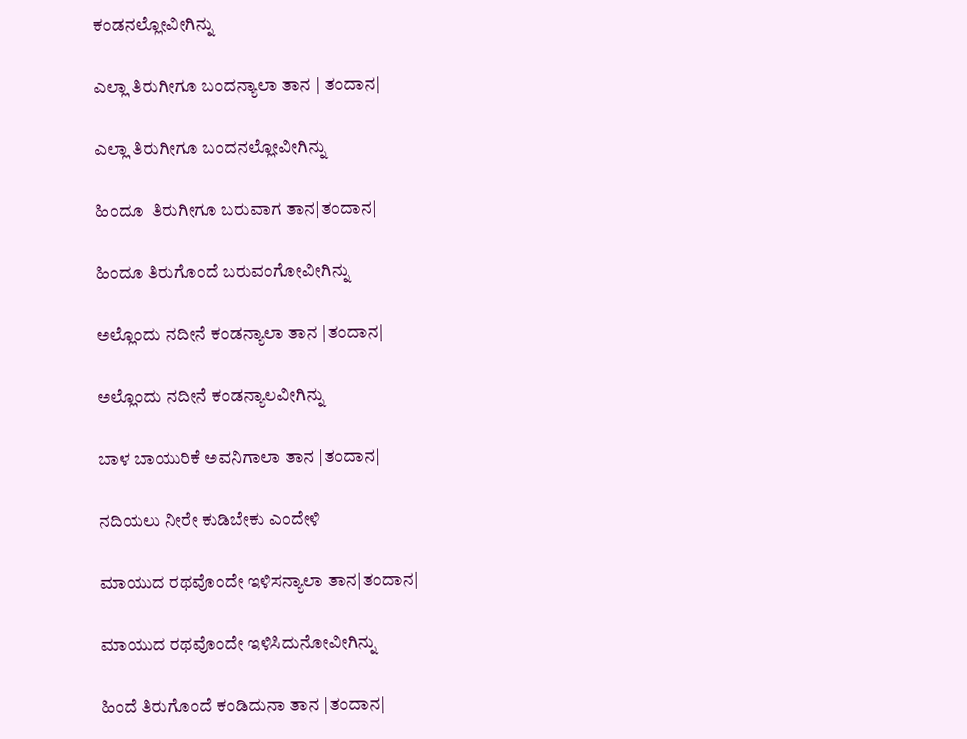ಕಂಡನಲ್ಲೋವೀಗಿನ್ನು

ಎಲ್ಲಾ ತಿರುಗೀಗೂ ಬಂದನ್ಯಾಲಾ ತಾನ | ತಂದಾನ|

ಎಲ್ಲಾ ತಿರುಗೀಗೂ ಬಂದನಲ್ಲೋವೀಗಿನ್ನು

ಹಿಂದೂ  ತಿರುಗೀಗೂ ಬರುವಾಗ ತಾನ|ತಂದಾನ|

ಹಿಂದೂ ತಿರುಗೊಂದೆ ಬರುವಂಗೋವೀಗಿನ್ನು

ಅಲ್ಲೊಂದು ನದೀನೆ ಕಂಡನ್ಯಾಲಾ ತಾನ |ತಂದಾನ|

ಅಲ್ಲೊಂದು ನದೀನೆ ಕಂಡನ್ಯಾಲವೀಗಿನ್ನು

ಬಾಳ ಬಾಯುರಿಕೆ ಅವನಿಗಾಲಾ ತಾನ |ತಂದಾನ|

ನದಿಯಲು ನೀರೇ ಕುಡಿಬೇಕು ಎಂದೇಳಿ

ಮಾಯುದ ರಥವೊಂದೇ ಇಳಿಸನ್ಯಾಲಾ ತಾನ|ತಂದಾನ|

ಮಾಯುದ ರಥವೊಂದೇ ಇಳಿಸಿದುನೋವೀಗಿನ್ನು

ಹಿಂದೆ ತಿರುಗೊಂದೆ ಕಂಡಿದುನಾ ತಾನ |ತಂದಾನ|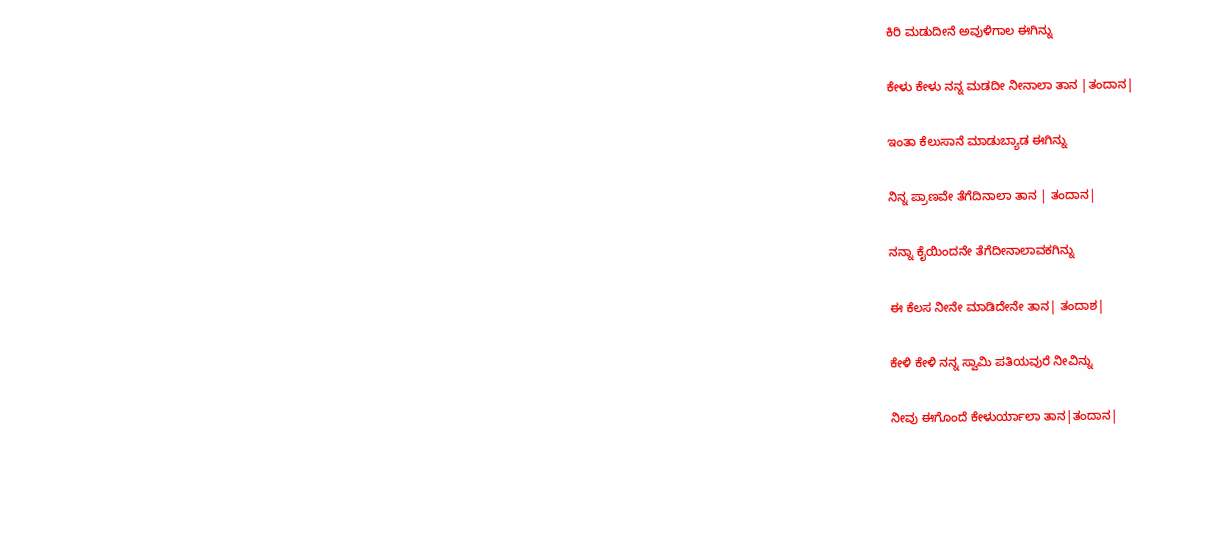ಕಿರಿ ಮಡುದೀನೆ ಅವುಳಿಗಾಲ ಈಗಿನ್ನು

ಕೇಳು ಕೇಳು ನನ್ನ ಮಡದೀ ನೀನಾಲಾ ತಾನ |ತಂದಾನ|

ಇಂತಾ ಕೆಲುಸಾನೆ ಮಾಡುಬ್ಯಾಡ ಈಗಿನ್ನು

ನಿನ್ನ ಪ್ರಾಣವೇ ತೆಗೆದಿನಾಲಾ ತಾನ | ತಂದಾನ|

ನನ್ನಾ ಕೈಯಿಂದನೇ ತೆಗೆದೀನಾಲಾವಕಗಿನ್ನು

ಈ ಕೆಲಸ ನೀನೇ ಮಾಡಿದೇನೇ ತಾನ| ತಂದಾಶ|

ಕೇಳಿ ಕೇಳಿ ನನ್ನ ಸ್ವಾಮಿ ಪತಿಯವುರೆ ನೀವಿನ್ನು

ನೀವು ಈಗೊಂದೆ ಕೇಳುರ್ಯಾಲಾ ತಾನ|ತಂದಾನ|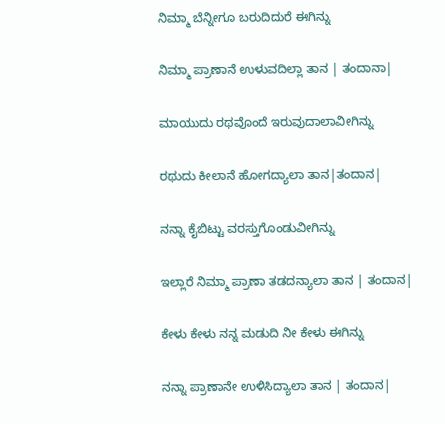ನಿಮ್ಮಾ ಬೆನ್ನೀಗೂ ಬರುದಿದುರೆ ಈಗಿನ್ನು

ನಿಮ್ಮಾ ಪ್ರಾಣಾನೆ ಉಳುವದಿಲ್ಲಾ ತಾನ | ತಂದಾನಾ|

ಮಾಯುದು ರಥವೊಂದೆ ಇರುವುದಾಲಾವೀಗಿನ್ನು

ರಥುದು ಕೀಲಾನೆ ಹೋಗದ್ಯಾಲಾ ತಾನ|ತಂದಾನ|

ನನ್ನಾ ಕೈಬಿಟ್ಟು ವರಸ್ತುಗೊಂಡುವೀಗಿನ್ನು

ಇಲ್ಲಾರೆ ನಿಮ್ಮಾ ಪ್ರಾಣಾ ತಡದನ್ಯಾಲಾ ತಾನ | ತಂದಾನ|

ಕೇಳು ಕೇಳು ನನ್ನ ಮಡುದಿ ನೀ ಕೇಳು ಈಗಿನ್ನು

ನನ್ನಾ ಪ್ರಾಣಾನೇ ಉಳಿಸಿದ್ಯಾಲಾ ತಾನ | ತಂದಾನ|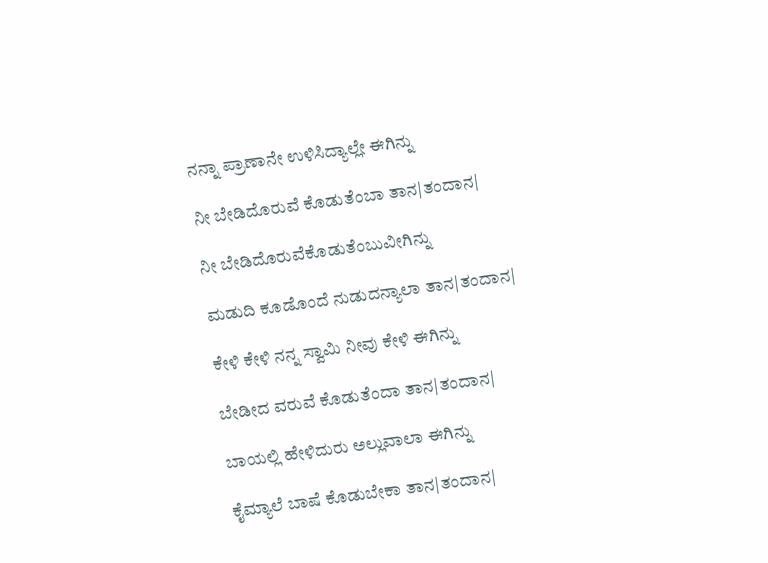ನನ್ನಾ ಪ್ರಾಣಾನೇ ಉಳಿಸಿದ್ಯಾಲ್ಲೇ ಈಗಿನ್ನು

ನೀ ಬೇಡಿದೊರುವೆ ಕೊಡುತೆಂಬಾ ತಾನ|ತಂದಾನ|

ನೀ ಬೇಡಿದೊರುವೆಕೊಡುತೆಂಬುವೀಗಿನ್ನು

ಮಡುದಿ ಕೂಡೊಂದೆ ನುಡುದನ್ಯಾಲಾ ತಾನ|ತಂದಾನ|

ಕೇಳಿ ಕೇಳಿ ನನ್ನ ಸ್ವಾಮಿ ನೀವು ಕೇಳಿ ಈಗಿನ್ನು

ಬೇಡೀದ ವರುವೆ ಕೊಡುತೆಂದಾ ತಾನ|ತಂದಾನ|

ಬಾಯಲ್ಲಿ ಹೇಳಿದುರು ಅಲ್ಲುವಾಲಾ ಈಗಿನ್ನು

ಕೈಮ್ಯಾಲೆ ಬಾಷೆ ಕೊಡುಬೇಕಾ ತಾನ|ತಂದಾನ|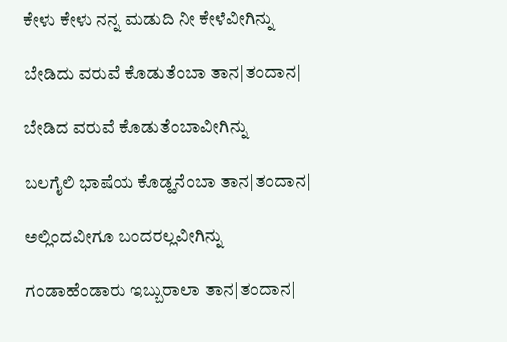ಕೇಳು ಕೇಳು ನನ್ನ ಮಡುದಿ ನೀ ಕೇಳೆವೀಗಿನ್ನು

ಬೇಡಿದು ವರುವೆ ಕೊಡುತೆಂಬಾ ತಾನ|ತಂದಾನ|

ಬೇಡಿದ ವರುವೆ ಕೊಡುತೆಂಬಾವೀಗಿನ್ನು

ಬಲಗೈಲಿ ಭಾಷೆಯ ಕೊಡ್ಹನೆಂಬಾ ತಾನ|ತಂದಾನ|

ಅಲ್ಲಿಂದವೀಗೂ ಬಂದರಲ್ಲವೀಗಿನ್ನು

ಗಂಡಾಹೆಂಡಾರು ಇಬ್ಬುರಾಲಾ ತಾನ|ತಂದಾನ|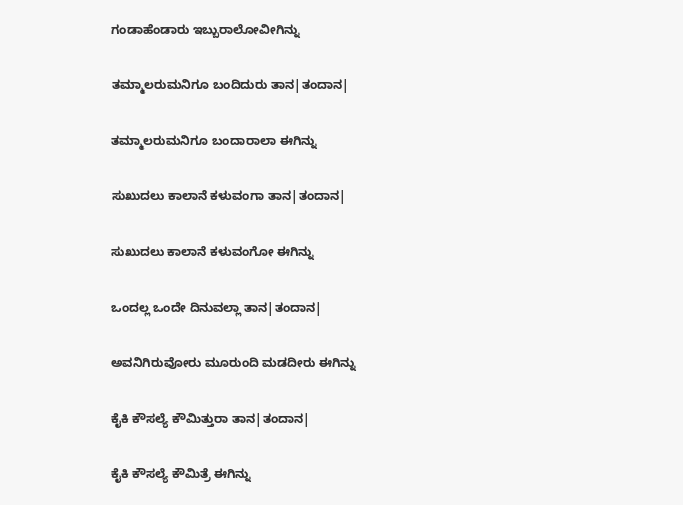ಗಂಡಾಹೆಂಡಾರು ಇಬ್ಬುರಾಲೋವೀಗಿನ್ನು

ತಮ್ಮಾಲರುಮನಿಗೂ ಬಂದಿದುರು ತಾನ|ತಂದಾನ|

ತಮ್ಮಾಲರುಮನಿಗೂ ಬಂದಾರಾಲಾ ಈಗಿನ್ನು

ಸುಖುದಲು ಕಾಲಾನೆ ಕಳುವಂಗಾ ತಾನ|ತಂದಾನ|

ಸುಖುದಲು ಕಾಲಾನೆ ಕಳುವಂಗೋ ಈಗಿನ್ನು

ಒಂದಲ್ಲ ಒಂದೇ ದಿನುವಲ್ಲಾ ತಾನ|ತಂದಾನ|

ಅವನಿಗಿರುವೋರು ಮೂರುಂದಿ ಮಡದೀರು ಈಗಿನ್ನು

ಕೈಕಿ ಕೌಸಲ್ಯೆ ಕೌಮಿತ್ತುರಾ ತಾನ|ತಂದಾನ|

ಕೈಕಿ ಕೌಸಲ್ಯೆ ಕೌಮಿತ್ರೆ ಈಗಿನ್ನು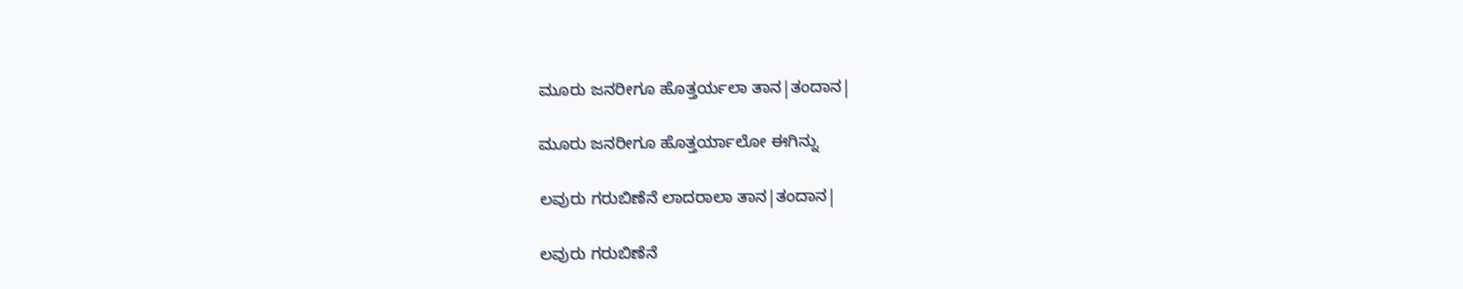ಮೂರು ಜನರೀಗೂ ಹೊತ್ತರ್ಯಲಾ ತಾನ|ತಂದಾನ|

ಮೂರು ಜನರೀಗೂ ಹೊತ್ತರ್ಯಾಲೋ ಈಗಿನ್ನು

ಲವುರು ಗರುಬಿಣೆನೆ ಲಾದರಾಲಾ ತಾನ|ತಂದಾನ|

ಲವುರು ಗರುಬಿಣೆನೆ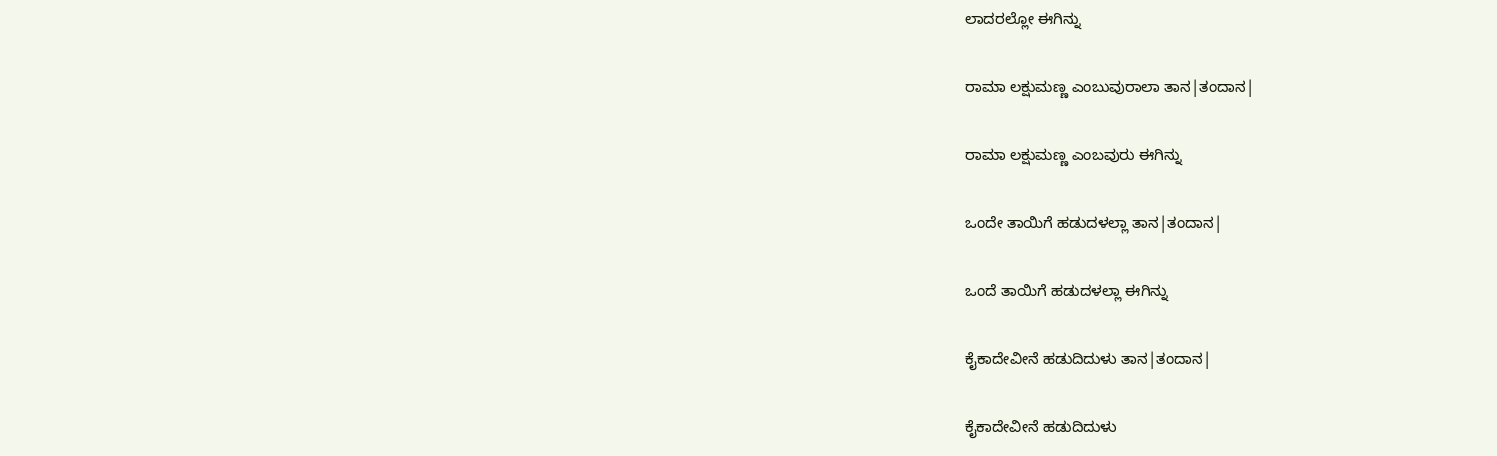ಲಾದರಲ್ಲೋ ಈಗಿನ್ನು

ರಾಮಾ ಲಕ್ಷುಮಣ್ಣ ಎಂಬುವುರಾಲಾ ತಾನ|ತಂದಾನ|

ರಾಮಾ ಲಕ್ಷುಮಣ್ಣ ಎಂಬವುರು ಈಗಿನ್ನು

ಒಂದೇ ತಾಯಿಗೆ ಹಡುದಳಲ್ಲಾ ತಾನ|ತಂದಾನ|

ಒಂದೆ ತಾಯಿಗೆ ಹಡುದಳಲ್ಲಾ ಈಗಿನ್ನು

ಕೈಕಾದೇವೀನೆ ಹಡುದಿದುಳು ತಾನ|ತಂದಾನ|

ಕೈಕಾದೇವೀನೆ ಹಡುದಿದುಳು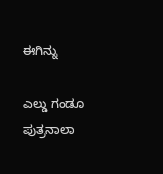ಈಗಿನ್ನು

ಎಲ್ಡು ಗಂಡೂ ಪುತ್ರನಾಲಾ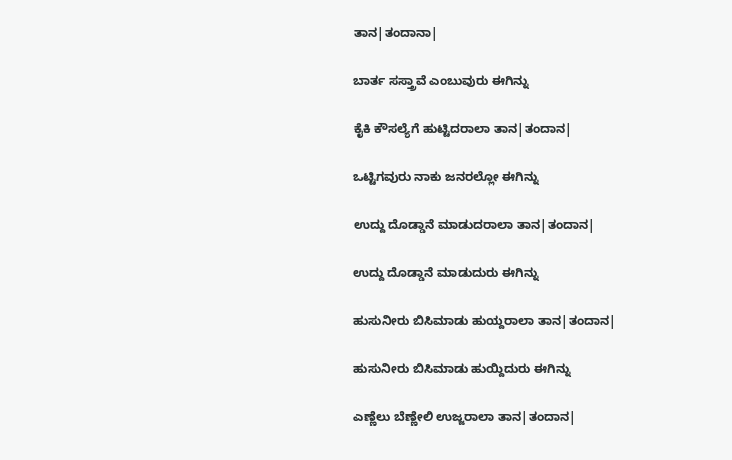ತಾನ|ತಂದಾನಾ|

ಬಾರ್ತ ಸಸ್ತ್ರಾವೆ ಎಂಬುವುರು ಈಗಿನ್ನು

ಕೈಕಿ ಕೌಸಲ್ಯೆಗೆ ಹುಟ್ಟಿದರಾಲಾ ತಾನ|ತಂದಾನ|

ಒಟ್ಟಿಗವುರು ನಾಕು ಜನರಲ್ಲೋ ಈಗಿನ್ನು

ಉದ್ದು ದೊಡ್ಡಾನೆ ಮಾಡುದರಾಲಾ ತಾನ|ತಂದಾನ|

ಉದ್ದು ದೊಡ್ಡಾನೆ ಮಾಡುದುರು ಈಗಿನ್ನು

ಹುಸುನೀರು ಬಿಸಿಮಾಡು ಹುಯ್ದರಾಲಾ ತಾನ|ತಂದಾನ|

ಹುಸುನೀರು ಬಿಸಿಮಾಡು ಹುಯ್ದಿದುರು ಈಗಿನ್ನು

ಎಣ್ಣೆಲು ಬೆಣ್ಣೇಲಿ ಉಜ್ಜರಾಲಾ ತಾನ|ತಂದಾನ|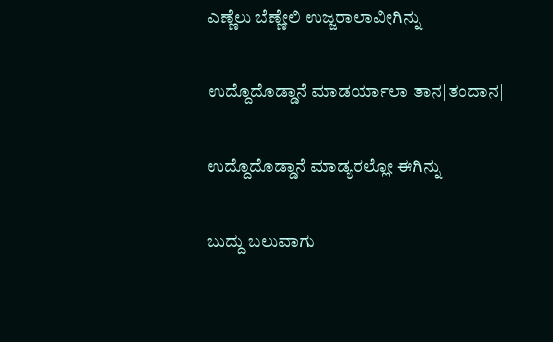ಎಣ್ಣೆಲು ಬೆಣ್ಣೇಲಿ ಉಜ್ಜರಾಲಾವೀಗಿನ್ನು

ಉದ್ದೊದೊಡ್ಡಾನೆ ಮಾಡರ್ಯಾಲಾ ತಾನ|ತಂದಾನ|

ಉದ್ದೊದೊಡ್ಡಾನೆ ಮಾಡ್ಯರಲ್ಲೋ ಈಗಿನ್ನು

ಬುದ್ದು ಬಲುವಾಗು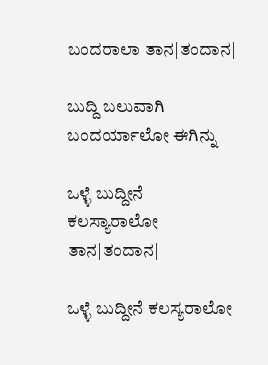ಬಂದರಾಲಾ ತಾನ|ತಂದಾನ|

ಬುದ್ದಿ ಬಲುವಾಗಿ ಬಂದರ್ಯಾಲೋ ಈಗಿನ್ನು

ಒಳ್ಳೆ ಬುದ್ದೀನೆ ಕಲಸ್ಯಾರಾಲೋ ತಾನ|ತಂದಾನ|

ಒಳ್ಳೆ ಬುದ್ದೀನೆ ಕಲಸ್ಯರಾಲೋ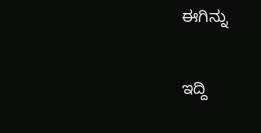ಈಗಿನ್ನು

ಇದ್ದಿ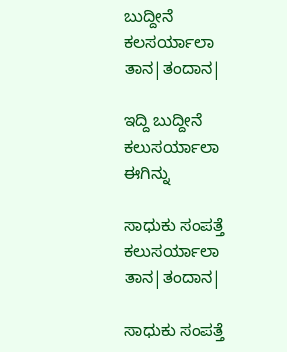ಬುದ್ದೀನೆ ಕಲಸರ್ಯಾಲಾ ತಾನ|ತಂದಾನ|

ಇದ್ದಿ ಬುದ್ದೀನೆ ಕಲುಸರ್ಯಾಲಾ ಈಗಿನ್ನು

ಸಾಧುಕು ಸಂಪತ್ತೆ ಕಲುಸರ್ಯಾಲಾ ತಾನ|ತಂದಾನ|

ಸಾಧುಕು ಸಂಪತ್ತೆ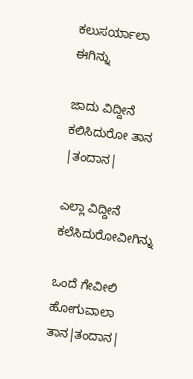ಕಲುಸರ್ಯಾಲಾ ಈಗಿನ್ನು

ಜಾದು ವಿದ್ದೀನೆ ಕಲಿಸಿದುರೋ ತಾನ |ತಂದಾನ|

ಎಲ್ಲಾ ವಿದ್ದೀನೆ ಕಲೆಸಿದುರೋವೀಗಿನ್ನು

ಒಂದೆ ಗೇವೀಲಿ ಹೋಗುವಾಲಾ ತಾನ|ತಂದಾನ|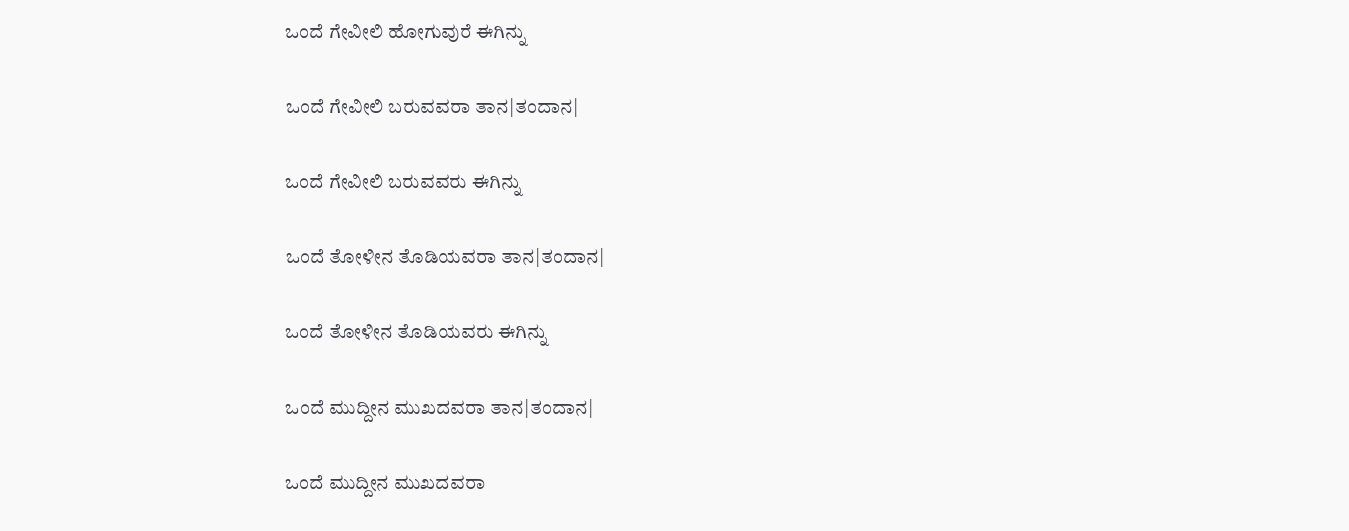ಒಂದೆ ಗೇವೀಲಿ ಹೋಗುವುರೆ ಈಗಿನ್ನು

ಒಂದೆ ಗೇವೀಲಿ ಬರುವವರಾ ತಾನ|ತಂದಾನ|

ಒಂದೆ ಗೇವೀಲಿ ಬರುವವರು ಈಗಿನ್ನು

ಒಂದೆ ತೋಳೀನ ತೊಡಿಯವರಾ ತಾನ|ತಂದಾನ|

ಒಂದೆ ತೋಳೀನ ತೊಡಿಯವರು ಈಗಿನ್ನು

ಒಂದೆ ಮುದ್ದೀನ ಮುಖದವರಾ ತಾನ|ತಂದಾನ|

ಒಂದೆ ಮುದ್ದೀನ ಮುಖದವರಾ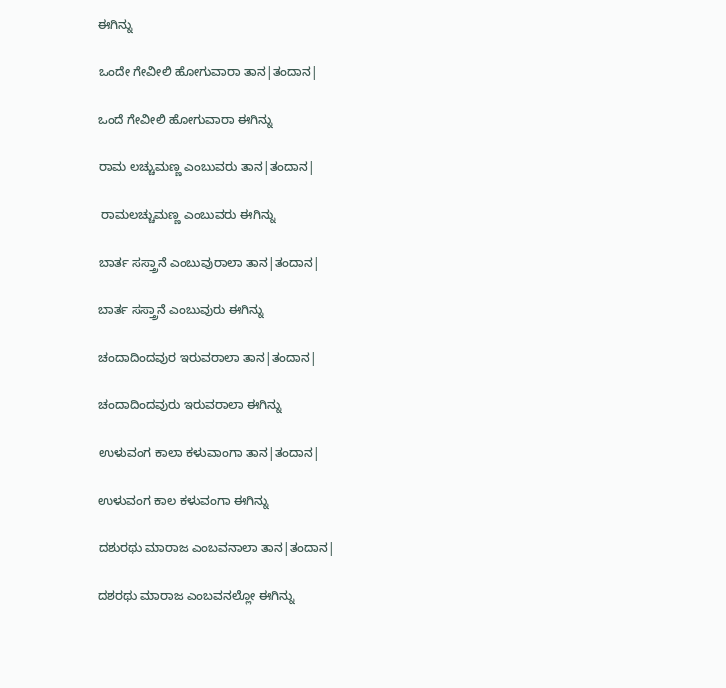ಈಗಿನ್ನು

ಒಂದೇ ಗೇವೀಲಿ ಹೋಗುವಾರಾ ತಾನ|ತಂದಾನ|

ಒಂದೆ ಗೇವೀಲಿ ಹೋಗುವಾರಾ ಈಗಿನ್ನು

ರಾಮ ಲಚ್ಚುಮಣ್ಣ ಎಂಬುವರು ತಾನ|ತಂದಾನ|

 ರಾಮಲಚ್ಚುಮಣ್ಣ ಎಂಬುವರು ಈಗಿನ್ನು

ಬಾರ್ತ ಸಸ್ತ್ರಾನೆ ಎಂಬುವುರಾಲಾ ತಾನ|ತಂದಾನ|

ಬಾರ್ತ ಸಸ್ತ್ರಾನೆ ಎಂಬುವುರು ಈಗಿನ್ನು

ಚಂದಾದಿಂದವುರ ಇರುವರಾಲಾ ತಾನ|ತಂದಾನ|

ಚಂದಾದಿಂದವುರು ಇರುವರಾಲಾ ಈಗಿನ್ನು

ಉಳುವಂಗ ಕಾಲಾ ಕಳುವಾಂಗಾ ತಾನ|ತಂದಾನ|

ಉಳುವಂಗ ಕಾಲ ಕಳುವಂಗಾ ಈಗಿನ್ನು

ದಶುರಥು ಮಾರಾಜ ಎಂಬವನಾಲಾ ತಾನ|ತಂದಾನ|

ದಶರಥು ಮಾರಾಜ ಎಂಬವನಲ್ಲೋ ಈಗಿನ್ನು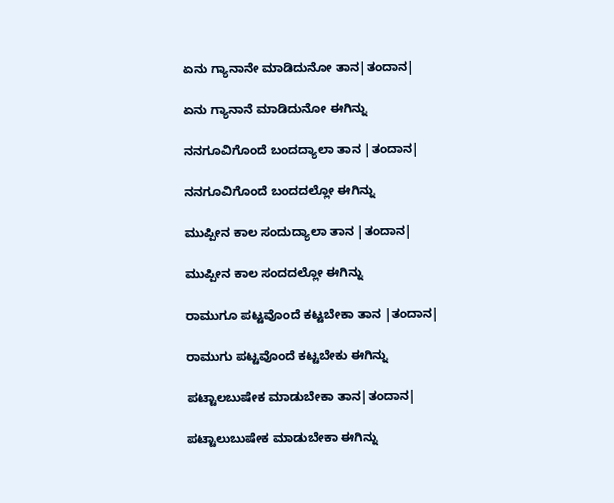ಏನು ಗ್ಯಾನಾನೇ ಮಾಡಿದುನೋ ತಾನ|ತಂದಾನ|

ಏನು ಗ್ಯಾನಾನೆ ಮಾಡಿದುನೋ ಈಗಿನ್ನು

ನನಗೂವಿಗೊಂದೆ ಬಂದದ್ಯಾಲಾ ತಾನ |ತಂದಾನ|

ನನಗೂವಿಗೊಂದೆ ಬಂದದಲ್ಲೋ ಈಗಿನ್ನು

ಮುಪ್ಪೀನ ಕಾಲ ಸಂದುದ್ಯಾಲಾ ತಾನ |ತಂದಾನ|

ಮುಪ್ಪೀನ ಕಾಲ ಸಂದದಲ್ಲೋ ಈಗಿನ್ನು

ರಾಮುಗೂ ಪಟ್ಟವೊಂದೆ ಕಟ್ಟಬೇಕಾ ತಾನ |ತಂದಾನ|

ರಾಮುಗು ಪಟ್ಟವೊಂದೆ ಕಟ್ಟಬೇಕು ಈಗಿನ್ನು

ಪಟ್ಟಾಲಬುಷೇಕ ಮಾಡುಬೇಕಾ ತಾನ|ತಂದಾನ|

ಪಟ್ಟಾಲುಬುಷೇಕ ಮಾಡುಬೇಕಾ ಈಗಿನ್ನು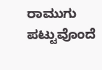ರಾಮುಗು ಪಟ್ಟುವೊಂದೆ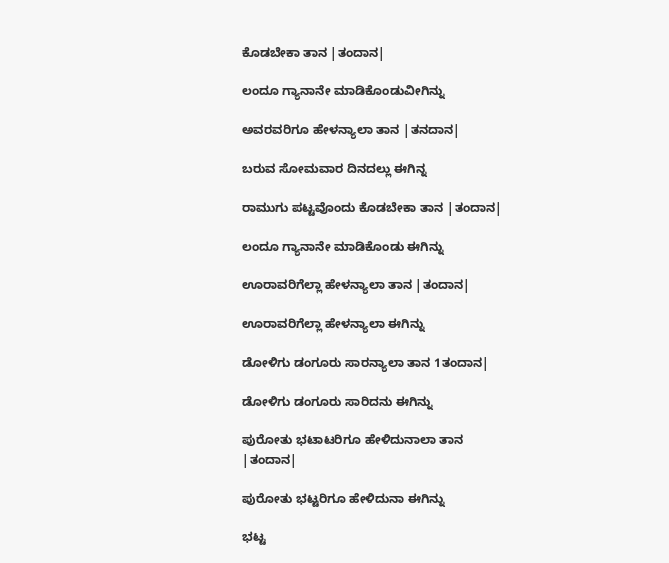ಕೊಡಬೇಕಾ ತಾನ |ತಂದಾನ|

ಲಂದೂ ಗ್ಯಾನಾನೇ ಮಾಡಿಕೊಂಡುವೀಗಿನ್ನು

ಅವರವರಿಗೂ ಹೇಳನ್ಯಾಲಾ ತಾನ |ತನದಾನ|

ಬರುವ ಸೋಮವಾರ ದಿನದಲ್ಲು ಈಗಿನ್ನ

ರಾಮುಗು ಪಟ್ಟವೊಂದು ಕೊಡಬೇಕಾ ತಾನ |ತಂದಾನ|

ಲಂದೂ ಗ್ಯಾನಾನೇ ಮಾಡಿಕೊಂಡು ಈಗಿನ್ನು

ಊರಾವರಿಗೆಲ್ಲಾ ಹೇಳನ್ಯಾಲಾ ತಾನ |ತಂದಾನ|

ಊರಾವರಿಗೆಲ್ಲಾ ಹೇಳನ್ಯಾಲಾ ಈಗಿನ್ನು

ಡೋಳಿಗು ಡಂಗೂರು ಸಾರನ್ಯಾಲಾ ತಾನ 1ತಂದಾನ|

ಡೋಳಿಗು ಡಂಗೂರು ಸಾರಿದನು ಈಗಿನ್ನು

ಪುರೋತು ಭಟಾಟರಿಗೂ ಹೇಳಿದುನಾಲಾ ತಾನ |ತಂದಾನ|

ಪುರೋತು ಭಟ್ಟರಿಗೂ ಹೇಳಿದುನಾ ಈಗಿನ್ನು

ಭಟ್ಟ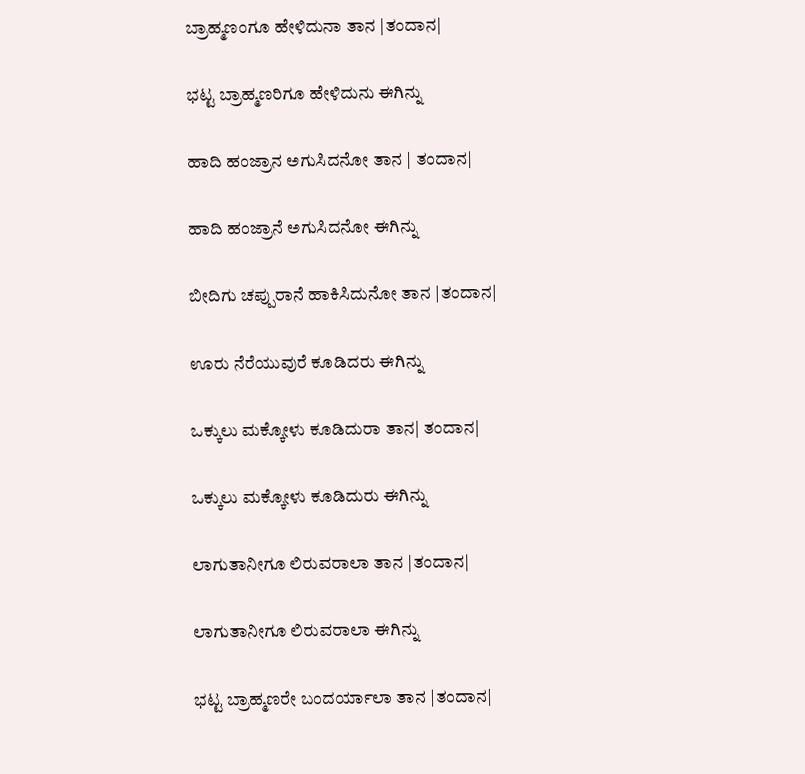ಬ್ರಾಹ್ಮಣಂಗೂ ಹೇಳಿದುನಾ ತಾನ |ತಂದಾನ|

ಭಟ್ಟ ಬ್ರಾಹ್ಮಣರಿಗೂ ಹೇಳಿದುನು ಈಗಿನ್ನು

ಹಾದಿ ಹಂಜ್ರಾನ ಅಗುಸಿದನೋ ತಾನ | ತಂದಾನ|

ಹಾದಿ ಹಂಜ್ರಾನೆ ಅಗುಸಿದನೋ ಈಗಿನ್ನು

ಬೀದಿಗು ಚಪ್ಪುರಾನೆ ಹಾಕಿಸಿದುನೋ ತಾನ |ತಂದಾನ|

ಊರು ನೆರೆಯುವುರೆ ಕೂಡಿದರು ಈಗಿನ್ನು

ಒಕ್ಕುಲು ಮಕ್ಕೋಳು ಕೂಡಿದುರಾ ತಾನ| ತಂದಾನ|

ಒಕ್ಕುಲು ಮಕ್ಕೋಳು ಕೂಡಿದುರು ಈಗಿನ್ನು

ಲಾಗುತಾನೀಗೂ ಲಿರುವರಾಲಾ ತಾನ |ತಂದಾನ|

ಲಾಗುತಾನೀಗೂ ಲಿರುವರಾಲಾ ಈಗಿನ್ನು

ಭಟ್ಟ ಬ್ರಾಹ್ಮಣರೇ ಬಂದರ್ಯಾಲಾ ತಾನ |ತಂದಾನ|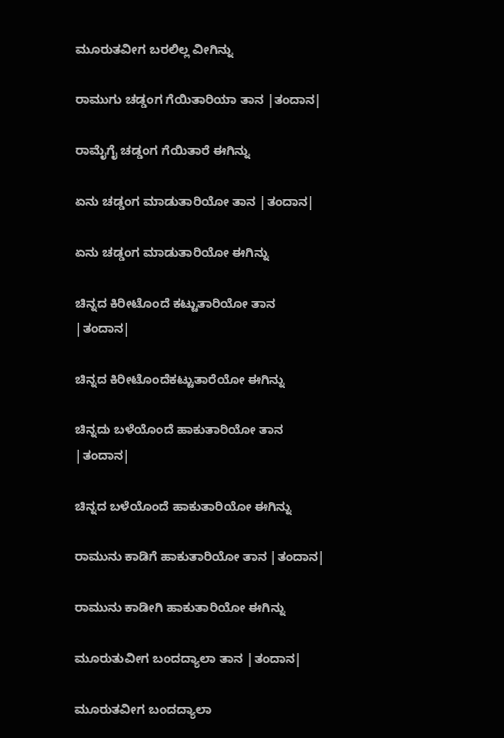ಮೂರುತವೀಗ ಬರಲಿಲ್ಲ ವೀಗಿನ್ನು

ರಾಮುಗು ಚಡ್ಡಂಗ ಗೆಯಿತಾರಿಯಾ ತಾನ |ತಂದಾನ|

ರಾಮೈಗೈ ಚಡ್ಡಂಗ ಗೆಯಿತಾರೆ ಈಗಿನ್ನು

ಏನು ಚಡ್ಡಂಗ ಮಾಡುತಾರಿಯೋ ತಾನ |ತಂದಾನ|

ಏನು ಚಡ್ಡಂಗ ಮಾಡುತಾರಿಯೋ ಈಗಿನ್ನು

ಚಿನ್ನದ ಕಿರೀಟೊಂದೆ ಕಟ್ಟುತಾರಿಯೋ ತಾನ |ತಂದಾನ|

ಚಿನ್ನದ ಕಿರೀಟೊಂದೆಕಟ್ಟುತಾರೆಯೋ ಈಗಿನ್ನು

ಚಿನ್ನದು ಬಳೆಯೊಂದೆ ಹಾಕುತಾರಿಯೋ ತಾನ |ತಂದಾನ|

ಚಿನ್ನದ ಬಳೆಯೊಂದೆ ಹಾಕುತಾರಿಯೋ ಈಗಿನ್ನು

ರಾಮುನು ಕಾಡಿಗೆ ಹಾಕುತಾರಿಯೋ ತಾನ |ತಂದಾನ|

ರಾಮುನು ಕಾಡೀಗಿ ಹಾಕುತಾರಿಯೋ ಈಗಿನ್ನು

ಮೂರುತುವೀಗ ಬಂದದ್ಯಾಲಾ ತಾನ |ತಂದಾನ|

ಮೂರುತವೀಗ ಬಂದದ್ಯಾಲಾ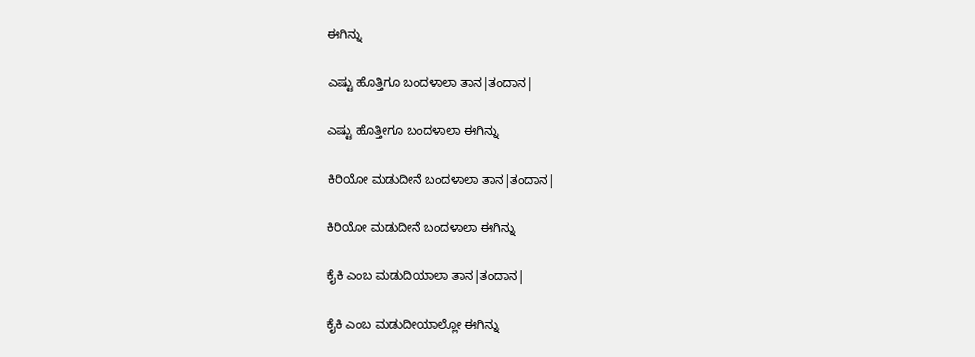ಈಗಿನ್ನು

ಎಷ್ಟು ಹೊತ್ತಿಗೂ ಬಂದಳಾಲಾ ತಾನ|ತಂದಾನ|

ಎಷ್ಟು ಹೊತ್ತೀಗೂ ಬಂದಳಾಲಾ ಈಗಿನ್ನು

ಕಿರಿಯೋ ಮಡುದೀನೆ ಬಂದಳಾಲಾ ತಾನ|ತಂದಾನ|

ಕಿರಿಯೋ ಮಡುದೀನೆ ಬಂದಳಾಲಾ ಈಗಿನ್ನು

ಕೈಕಿ ಎಂಬ ಮಡುದಿಯಾಲಾ ತಾನ|ತಂದಾನ|

ಕೈಕಿ ಎಂಬ ಮಡುದೀಯಾಲ್ಲೋ ಈಗಿನ್ನು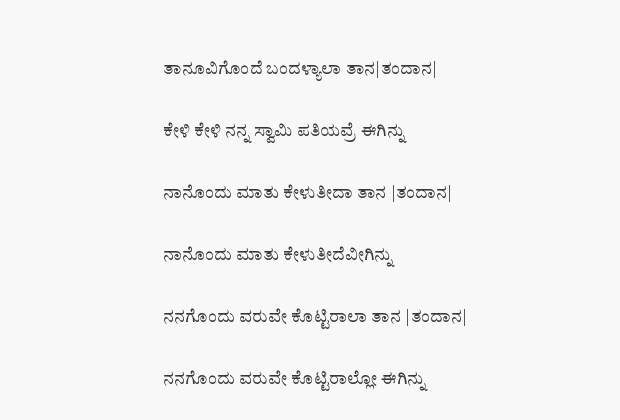ತಾನೂವಿಗೊಂದೆ ಬಂದಳ್ಯಾಲಾ ತಾನ|ತಂದಾನ|

ಕೇಳಿ ಕೇಳಿ ನನ್ನ ಸ್ವಾಮಿ ಪತಿಯವ್ರೆ ಈಗಿನ್ನು

ನಾನೊಂದು ಮಾತು ಕೇಳುತೀದಾ ತಾನ |ತಂದಾನ|

ನಾನೊಂದು ಮಾತು ಕೇಳುತೀದೆವೀಗಿನ್ನು

ನನಗೊಂದು ವರುವೇ ಕೊಟ್ಟಿರಾಲಾ ತಾನ |ತಂದಾನ|

ನನಗೊಂದು ವರುವೇ ಕೊಟ್ಟಿರಾಲ್ಲೋ ಈಗಿನ್ನು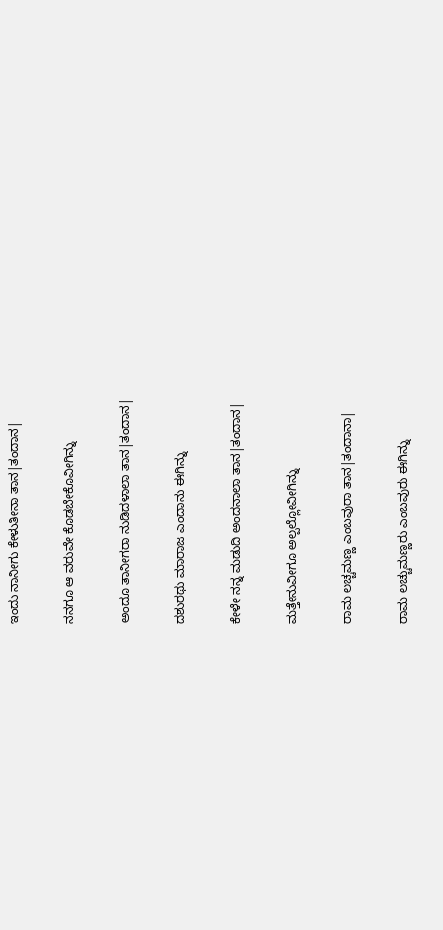ಇಂದು ನಾನೀಗು ಕೇಳುತೀನಾ ತಾನ|ತಂದಾನ|

ನನಗೂ ಆ ವರುವೇ ಕೊಡಬೇಕೊವೀಗಿನ್ನು

ಅಂದೂ ತಾನೀಗರಾ ನುಡಿದಳಾಲಾ ತಾನ|ತಂದಾನ|

ದಶುರಥು ಮಾರಾಜ ಎಂದಾನು ಈಗಿನ್ನು

ಕೇಳೇ ನನ್ನ ಮಡುದಿ ಅಂದನಾಲಾ ತಾನ|ತಂದಾನ|

ಮತ್ತೇನುವೀಗೂ ಅಲ್ಪಲ್ಲೋವೀಗಿನ್ನು

ರಾಮ ಲಚ್ಚಮಣ್ಣ ಎಂಬವುರಾ ತಾನ|ತಂದಾನಾ|

ರಾಮ ಲಚ್ಚುಮಣ್ಣರು ಎಂಬವುರು ಈಗಿನ್ನು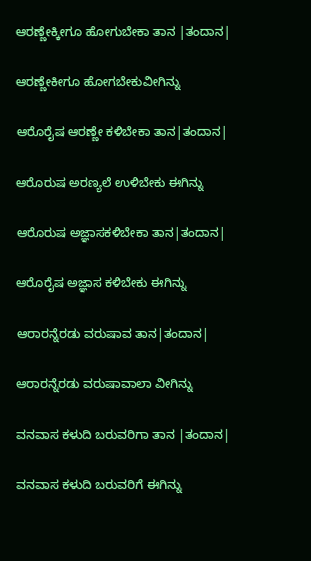ಆರಣ್ಣೇಕ್ಕೀಗೂ ಹೋಗುಬೇಕಾ ತಾನ |ತಂದಾನ|

ಆರಣ್ಣೇಕೀಗೂ ಹೋಗಬೇಕುವೀಗಿನ್ನು

ಆರೊರೈಷ ಆರಣ್ಣೇ ಕಳಿಬೇಕಾ ತಾನ|ತಂದಾನ|

ಆರೊರುಷ ಅರಣ್ಯಲೆ ಉಳಿಬೇಕು ಈಗಿನ್ನು

ಆರೊರುಷ ಅಜ್ಞಾಸಕಳಿಬೇಕಾ ತಾನ|ತಂದಾನ|

ಆರೊರೈಷ ಅಜ್ಞಾಸ ಕಳಿಬೇಕು ಈಗಿನ್ನು

ಆರಾರನ್ನೆರಡು ವರುಷಾವ ತಾನ|ತಂದಾನ|

ಆರಾರನ್ನೆರಡು ವರುಷಾವಾಲಾ ವೀಗಿನ್ನು

ವನವಾಸ ಕಳುದಿ ಬರುವರಿಗಾ ತಾನ |ತಂದಾನ|

ವನವಾಸ ಕಳುದಿ ಬರುವರಿಗೆ ಈಗಿನ್ನು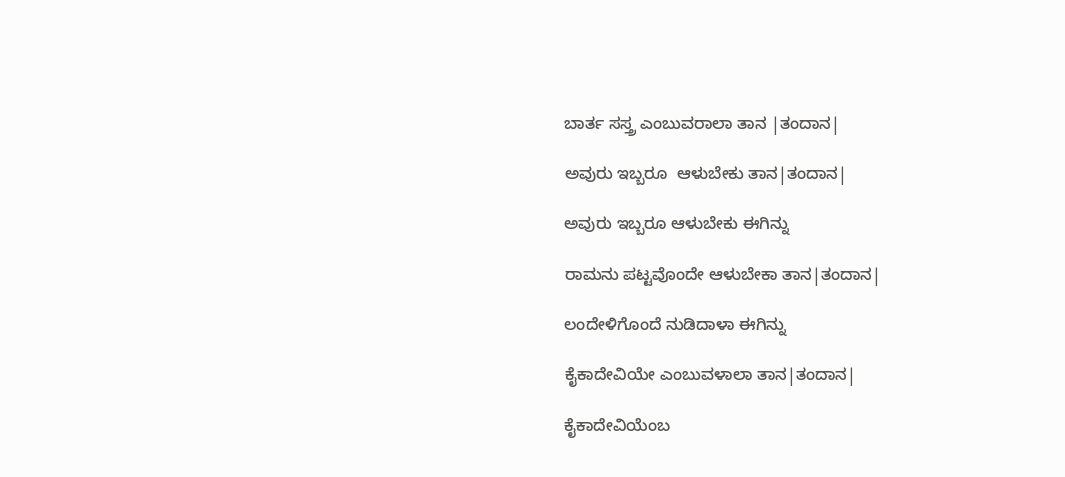ಬಾರ್ತ ಸಸ್ತ್ರ ಎಂಬುವರಾಲಾ ತಾನ |ತಂದಾನ|

ಅವುರು ಇಬ್ಬರೂ  ಆಳುಬೇಕು ತಾನ|ತಂದಾನ|

ಅವುರು ಇಬ್ಬರೂ ಆಳುಬೇಕು ಈಗಿನ್ನು

ರಾಮನು ಪಟ್ಟವೊಂದೇ ಆಳುಬೇಕಾ ತಾನ|ತಂದಾನ|

ಲಂದೇಳಿಗೊಂದೆ ನುಡಿದಾಳಾ ಈಗಿನ್ನು

ಕೈಕಾದೇವಿಯೇ ಎಂಬುವಳಾಲಾ ತಾನ|ತಂದಾನ|

ಕೈಕಾದೇವಿಯೆಂಬ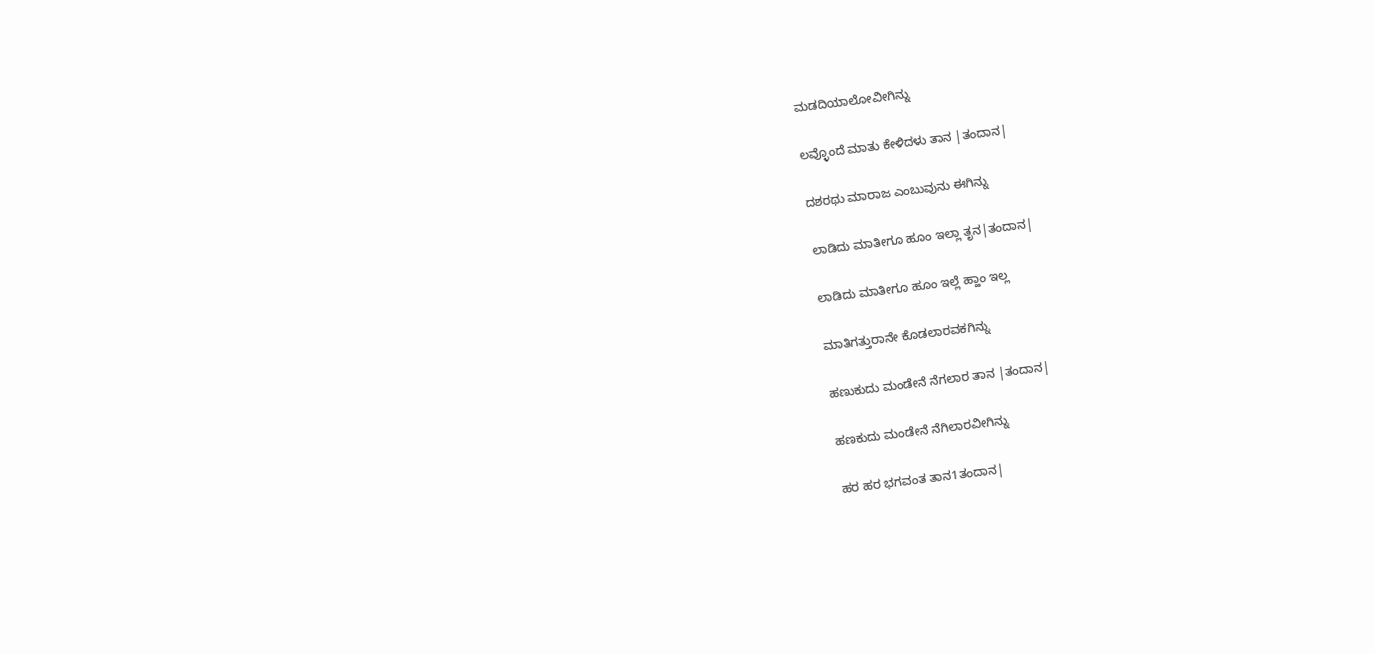ಮಡದಿಯಾಲೋವೀಗಿನ್ನು

ಲವ್ಳೊಂದೆ ಮಾತು ಕೇಳಿದಳು ತಾನ |ತಂದಾನ|

ದಶರಥು ಮಾರಾಜ ಎಂಬುವುನು ಈಗಿನ್ನು

ಲಾಡಿದು ಮಾತೀಗೂ ಹೂಂ ಇಲ್ಲಾ ತೃನ|ತಂದಾನ|

ಲಾಡಿದು ಮಾತೀಗೂ ಹೂಂ ಇಲ್ಲೆ ಹ್ಹಾಂ ಇಲ್ಲ

ಮಾತಿಗತ್ತುರಾನೇ ಕೊಡಲಾರವಕಗಿನ್ನು

ಹಣುಕುದು ಮಂಡೇನೆ ನೆಗಲಾರ ತಾನ |ತಂದಾನ|

ಹಣಕುದು ಮಂಡೇನೆ ನೆಗಿಲಾರವೀಗಿನ್ನು

ಹರ ಹರ ಭಗವಂತ ತಾನ1ತಂದಾನ|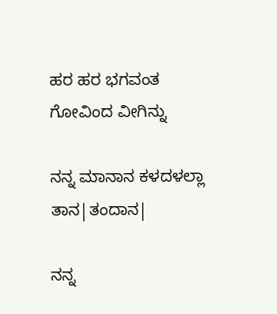ಹರ ಹರ ಭಗವಂತ ಗೋವಿಂದ ವೀಗಿನ್ನು

ನನ್ನ ಮಾನಾನ ಕಳದಳಲ್ಲಾ ತಾನ|ತಂದಾನ|

ನನ್ನ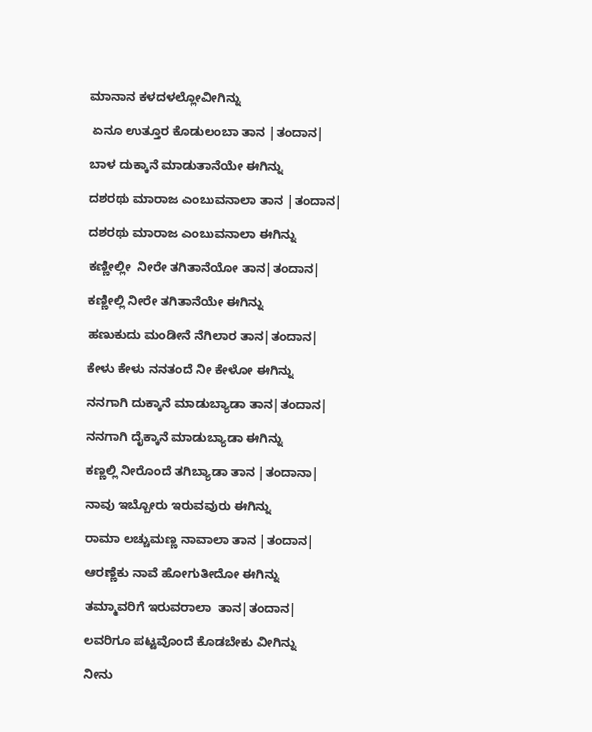ಮಾನಾನ ಕಳದಳಲ್ಲೋವೀಗಿನ್ನು

 ಏನೂ ಉತ್ತೂರ ಕೊಡುಲಂಬಾ ತಾನ |ತಂದಾನ|

ಬಾಳ ದುಕ್ಕಾನೆ ಮಾಡುತಾನೆಯೇ ಈಗಿನ್ನು

ದಶರಥು ಮಾರಾಜ ಎಂಬುವನಾಲಾ ತಾನ |ತಂದಾನ|

ದಶರಥು ಮಾರಾಜ ಎಂಬುವನಾಲಾ ಈಗಿನ್ನು

ಕಣ್ಣೀಲ್ಲೀ  ನೀರೇ ತಗಿತಾನೆಯೋ ತಾನ|ತಂದಾನ|

ಕಣ್ಣೀಲ್ಲಿ ನೀರೇ ತಗಿತಾನೆಯೇ ಈಗಿನ್ನು

ಹಣುಕುದು ಮಂಡೀನೆ ನೆಗಿಲಾರ ತಾನ|ತಂದಾನ|

ಕೇಳು ಕೇಳು ನನತಂದೆ ನೀ ಕೇಳೋ ಈಗಿನ್ನು

ನನಗಾಗಿ ದುಕ್ಕಾನೆ ಮಾಡುಬ್ಯಾಡಾ ತಾನ|ತಂದಾನ|

ನನಗಾಗಿ ದೈಕ್ಕಾನೆ ಮಾಡುಬ್ಯಾಡಾ ಈಗಿನ್ನು

ಕಣ್ಣಲ್ಲಿ ನೀರೊಂದೆ ತಗಿಬ್ಯಾಡಾ ತಾನ |ತಂದಾನಾ|

ನಾವು ಇಬ್ಬೋರು ಇರುವವುರು ಈಗಿನ್ನು

ರಾಮಾ ಲಚ್ಚುಮಣ್ಣ ನಾವಾಲಾ ತಾನ |ತಂದಾನ|

ಆರಣ್ಣೆಕು ನಾವೆ ಹೋಗುತೀದೋ ಈಗಿನ್ನು

ತಮ್ಮಾವರಿಗೆ ಇರುವರಾಲಾ  ತಾನ|ತಂದಾನ|

ಲವರಿಗೂ ಪಟ್ಟವೊಂದೆ ಕೊಡಬೇಕು ವೀಗಿನ್ನು

ನೀನು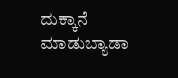ದುಕ್ಕಾನೆ ಮಾಡುಬ್ಯಾಡಾ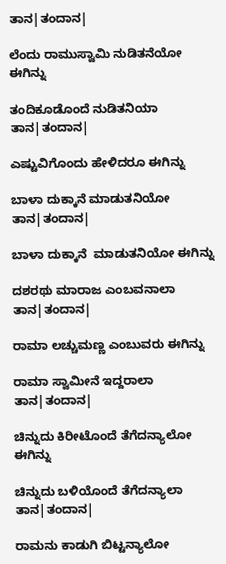ತಾನ|ತಂದಾನ|

ಲೆಂದು ರಾಮುಸ್ವಾಮಿ ನುಡಿತನೆಯೋ ಈಗಿನ್ನು

ತಂದಿಕೂಡೊಂದೆ ನುಡಿತನಿಯಾ ತಾನ|ತಂದಾನ|

ಎಷ್ಟುವಿಗೊಂದು ಹೇಳಿದರೂ ಈಗಿನ್ನು

ಬಾಳಾ ದುಕ್ಕಾನೆ ಮಾಡುತನಿಯೋ ತಾನ|ತಂದಾನ|

ಬಾಳಾ ದುಕ್ಕಾನೆ  ಮಾಡುತನಿಯೋ ಈಗಿನ್ನು

ದಶರಥು ಮಾರಾಜ ಎಂಬವನಾಲಾ ತಾನ|ತಂದಾನ|

ರಾಮಾ ಲಚ್ಚುಮಣ್ಣ ಎಂಬುವರು ಈಗಿನ್ನು

ರಾಮಾ ಸ್ವಾಮೀನೆ ಇದ್ದರಾಲಾ ತಾನ|ತಂದಾನ|

ಚಿನ್ನುದು ಕಿರೀಟೊಂದೆ ತೆಗೆದನ್ಯಾಲೋ ಈಗಿನ್ನು

ಚಿನ್ನುದು ಬಳಿಯೊಂದೆ ತೆಗೆದನ್ಯಾಲಾ ತಾನ|ತಂದಾನ|

ರಾಮನು ಕಾಡುಗಿ ಬಿಟ್ಟನ್ಯಾಲೋ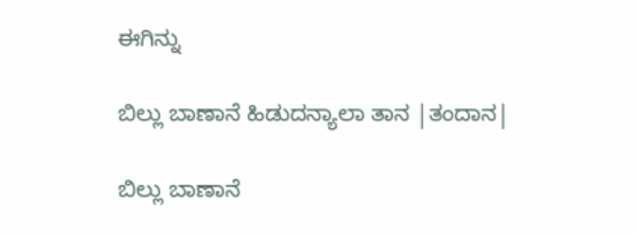ಈಗಿನ್ನು

ಬಿಲ್ಲು ಬಾಣಾನೆ ಹಿಡುದನ್ಯಾಲಾ ತಾನ |ತಂದಾನ|

ಬಿಲ್ಲು ಬಾಣಾನೆ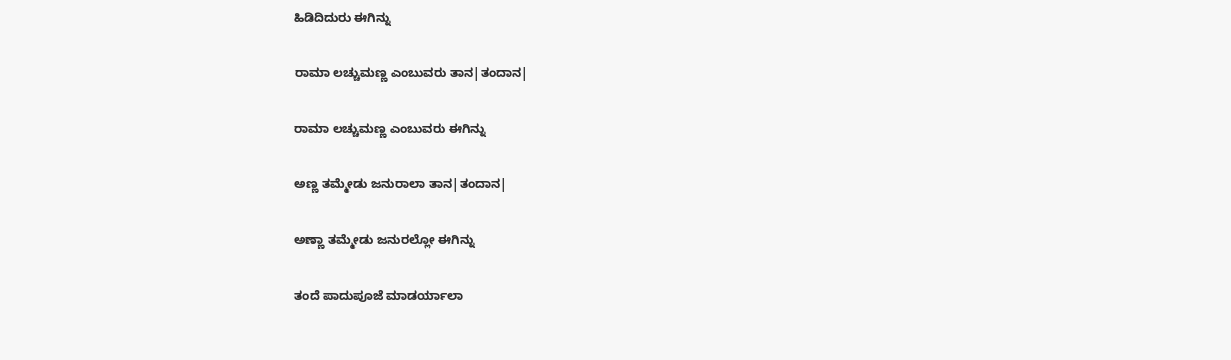ಹಿಡಿದಿದುರು ಈಗಿನ್ನು

ರಾಮಾ ಲಚ್ಚುಮಣ್ಣ ಎಂಬುವರು ತಾನ|ತಂದಾನ|

ರಾಮಾ ಲಚ್ಚುಮಣ್ಣ ಎಂಬುವರು ಈಗಿನ್ನು

ಅಣ್ಣ ತಮ್ಮೇಡು ಜನುರಾಲಾ ತಾನ|ತಂದಾನ|

ಅಣ್ಣಾ ತಮ್ಮೇಡು ಜನುರಲ್ಲೋ ಈಗಿನ್ನು

ತಂದೆ ಪಾದುಪೂಜೆ ಮಾಡರ್ಯಾಲಾ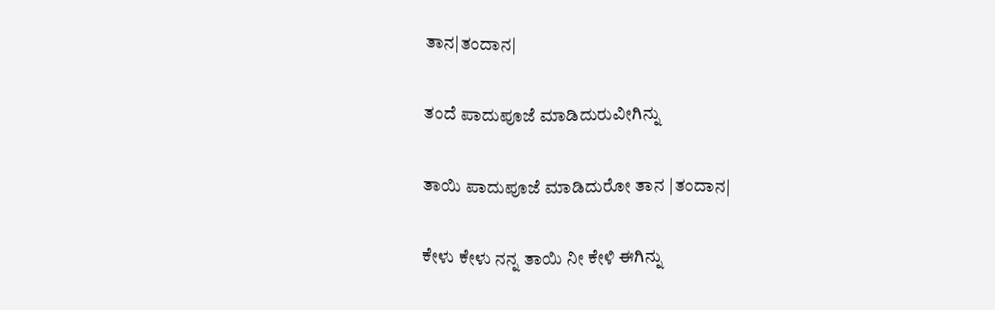ತಾನ|ತಂದಾನ|

ತಂದೆ ಪಾದುಪೂಜೆ ಮಾಡಿದುರುವೀಗಿನ್ನು

ತಾಯಿ ಪಾದುಪೂಜೆ ಮಾಡಿದುರೋ ತಾನ |ತಂದಾನ|

ಕೇಳು ಕೇಳು ನನ್ನ ತಾಯಿ ನೀ ಕೇಳಿ ಈಗಿನ್ನು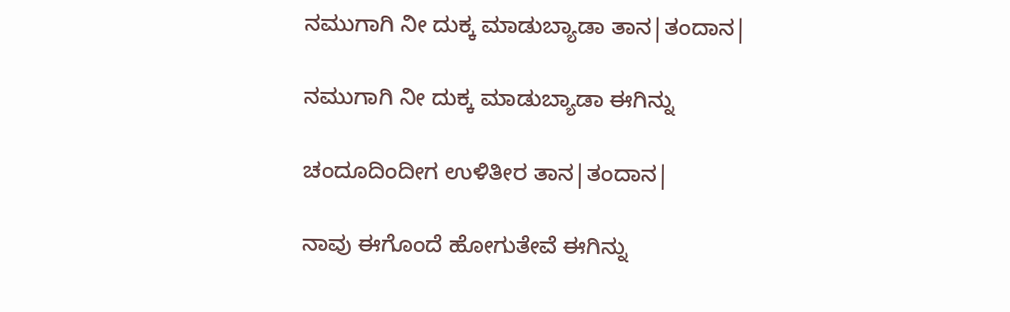ನಮುಗಾಗಿ ನೀ ದುಕ್ಕ ಮಾಡುಬ್ಯಾಡಾ ತಾನ|ತಂದಾನ|

ನಮುಗಾಗಿ ನೀ ದುಕ್ಕ ಮಾಡುಬ್ಯಾಡಾ ಈಗಿನ್ನು

ಚಂದೂದಿಂದೀಗ ಉಳಿತೀರ ತಾನ|ತಂದಾನ|

ನಾವು ಈಗೊಂದೆ ಹೋಗುತೇವೆ ಈಗಿನ್ನು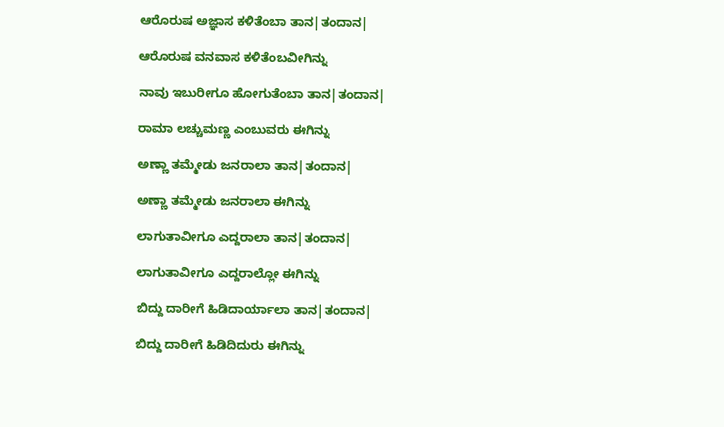ಆರೊರುಷ ಅಜ್ಞಾಸ ಕಳಿತೆಂಬಾ ತಾನ|ತಂದಾನ|

ಆರೊರುಷ ವನವಾಸ ಕಳಿತೆಂಬವೀಗಿನ್ನು

ನಾವು ಇಬುರೀಗೂ ಹೋಗುತೆಂಬಾ ತಾನ|ತಂದಾನ|

ರಾಮಾ ಲಚ್ಚುಮಣ್ಣ ಎಂಬುವರು ಈಗಿನ್ನು

ಅಣ್ಣಾ ತಮ್ಮೇಡು ಜನರಾಲಾ ತಾನ|ತಂದಾನ|

ಅಣ್ಣಾ ತಮ್ಮೇಡು ಜನರಾಲಾ ಈಗಿನ್ನು

ಲಾಗುತಾವೀಗೂ ಎದ್ದರಾಲಾ ತಾನ|ತಂದಾನ|

ಲಾಗುತಾವೀಗೂ ಎದ್ದರಾಲ್ಲೋ ಈಗಿನ್ನು

ಬಿದ್ದು ದಾರೀಗೆ ಹಿಡಿದಾರ್ಯಾಲಾ ತಾನ|ತಂದಾನ|

ಬಿದ್ದು ದಾರೀಗೆ ಹಿಡಿದಿದುರು ಈಗಿನ್ನು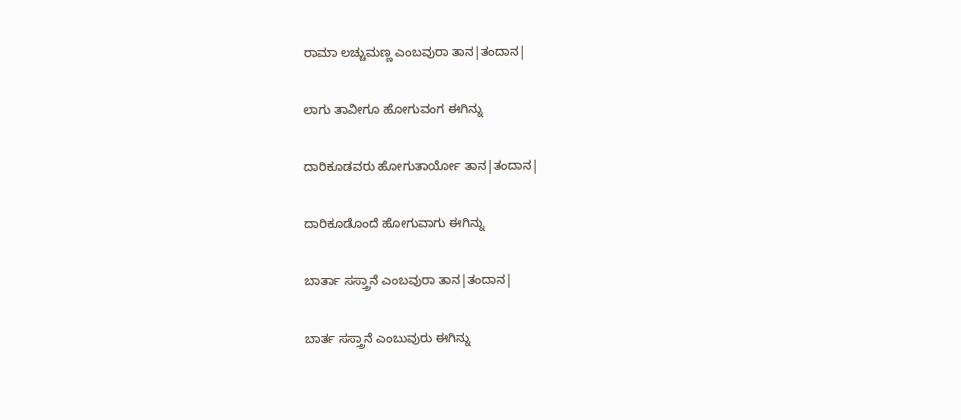ರಾಮಾ ಲಚ್ಚುಮಣ್ಣ ಎಂಬವುರಾ ತಾನ|ತಂದಾನ|

ಲಾಗು ತಾವೀಗೂ ಹೋಗುವಂಗ ಈಗಿನ್ನು

ದಾರಿಕೂಡವರು ಹೋಗುತಾರ್ಯೋ ತಾನ|ತಂದಾನ|

ದಾರಿಕೂಡೊಂದೆ ಹೋಗುವಾಗು ಈಗಿನ್ನು

ಬಾರ್ತಾ ಸಸ್ತ್ರಾನೆ ಎಂಬವುರಾ ತಾನ|ತಂದಾನ|

ಬಾರ್ತ ಸಸ್ತ್ರಾನೆ ಎಂಬುವುರು ಈಗಿನ್ನು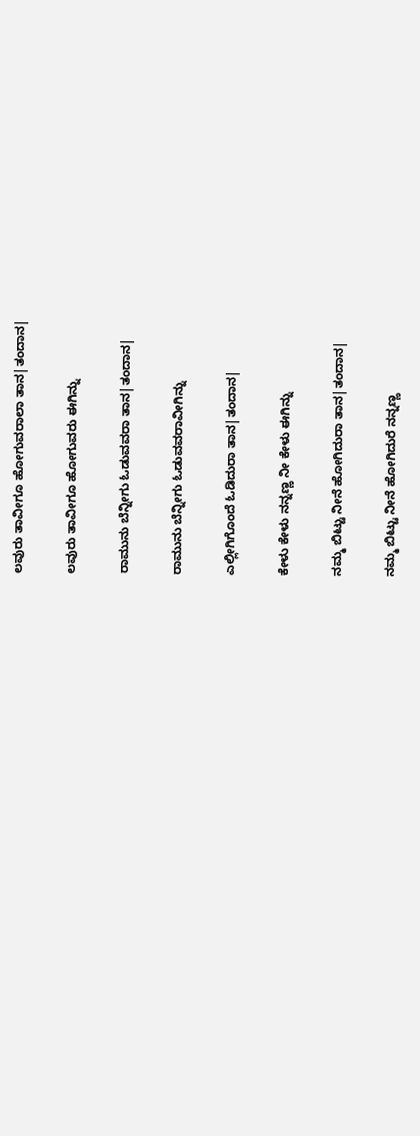ಲವುರು ತಾವೀಗೂ ಹೋಗುವರಾಲಾ ತಾನ|ತಂದಾನ|

ಲವುರು ತಾವೀಗೂ ಹೋಗುವರು ಈಗಿನ್ನು

ರಾಮುನು ಬೆನ್ನೀಗು ಓಡುವವರಾ ತಾನ|ತಂದಾನ|

ರಾಮುನು ಬೆನ್ನೀಗು ಓಡುವವರಾವೀಗಿನ್ನು

ಎಲ್ಲೀಗಿಗೊಂದೆ ಓಡಿದುರಾ ತಾನ|ತಂದಾನ|

ಕೇಳು ಕೇಳು ನನ್ನಣ್ಣ ನೀ ಕೇಳು ಈಗಿನ್ನು

ನಮ್ಮ ಬಿಟ್ಟು ನೀನೆ ಹೋಗಿದುರಾ ತಾನ|ತಂದಾನ|

ನಮ್ಮ ಬಿಟ್ಟು ನೀನೆ ಹೋಗಿದುರೆ ನನ್ನಣ್ಣ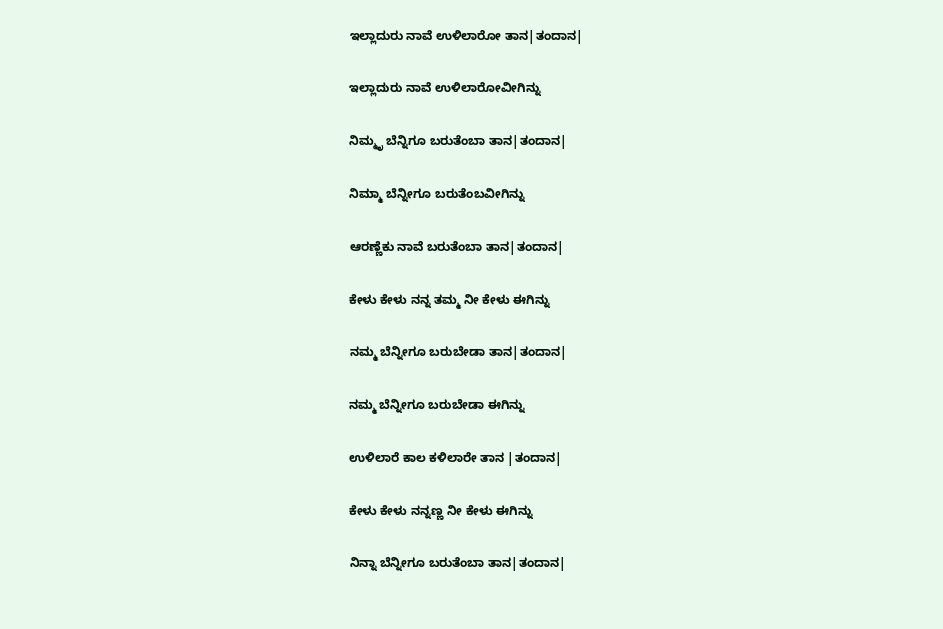ಇಲ್ಲಾದುರು ನಾವೆ ಉಳಿಲಾರೋ ತಾನ|ತಂದಾನ|

ಇಲ್ಲಾದುರು ನಾವೆ ಉಳಿಲಾರೋವೀಗಿನ್ನು

ನಿಮ್ಮೃ ಬೆನ್ನಿಗೂ ಬರುತೆಂಬಾ ತಾನ|ತಂದಾನ|

ನಿಮ್ಮಾ ಬೆನ್ನೀಗೂ ಬರುತೆಂಬವೀಗಿನ್ನು

ಆರಣ್ಣೆಕು ನಾವೆ ಬರುತೆಂಬಾ ತಾನ|ತಂದಾನ|

ಕೇಳು ಕೇಳು ನನ್ನ ತಮ್ಮ ನೀ ಕೇಳು ಈಗಿನ್ನು

ನಮ್ಮ ಬೆನ್ನೀಗೂ ಬರುಬೇಡಾ ತಾನ|ತಂದಾನ|

ನಮ್ಮ ಬೆನ್ನೀಗೂ ಬರುಬೇಡಾ ಈಗಿನ್ನು

ಉಳಿಲಾರೆ ಕಾಲ ಕಳಿಲಾರೇ ತಾನ |ತಂದಾನ|

ಕೇಳು ಕೇಳು ನನ್ನಣ್ಣ ನೀ ಕೇಳು ಈಗಿನ್ನು

ನಿನ್ನಾ ಬೆನ್ನೀಗೂ ಬರುತೆಂಬಾ ತಾನ|ತಂದಾನ|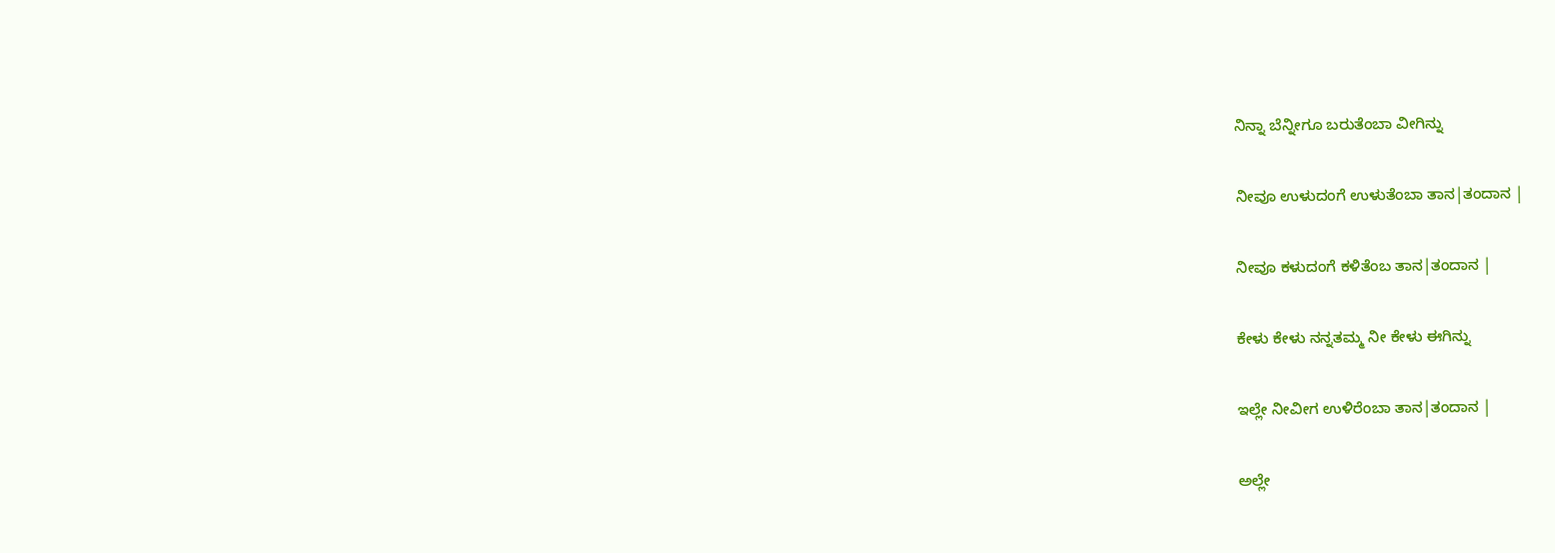ನಿನ್ನಾ ಬೆನ್ನೀಗೂ ಬರುತೆಂಬಾ ವೀಗಿನ್ನು

ನೀವೂ ಉಳುದಂಗೆ ಉಳುತೆಂಬಾ ತಾನ|ತಂದಾನ |

ನೀವೂ ಕಳುದಂಗೆ ಕಳಿತೆಂಬ ತಾನ|ತಂದಾನ |

ಕೇಳು ಕೇಳು ನನ್ನತಮ್ಮ ನೀ ಕೇಳು ಈಗಿನ್ನು

ಇಲ್ಲೇ ನೀವೀಗ ಉಳಿರೆಂಬಾ ತಾನ|ತಂದಾನ |

ಅಲ್ಲೇ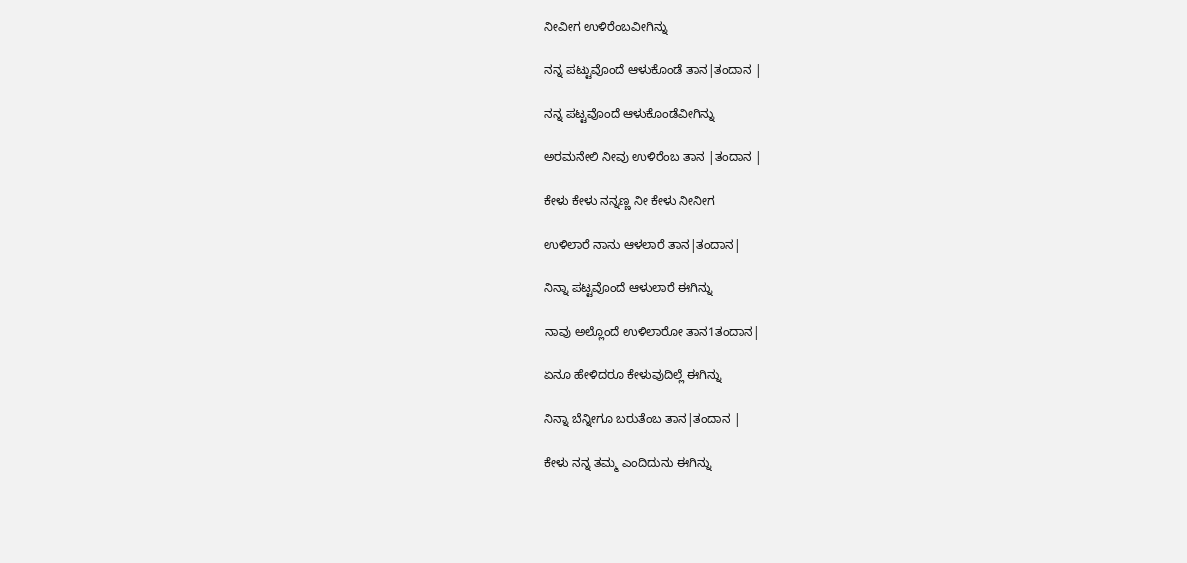ನೀವೀಗ ಉಳಿರೆಂಬವೀಗಿನ್ನು

ನನ್ನ ಪಟ್ಟುವೊಂದೆ ಆಳುಕೊಂಡೆ ತಾನ|ತಂದಾನ |

ನನ್ನ ಪಟ್ಟವೊಂದೆ ಆಳುಕೊಂಡೆವೀಗಿನ್ನು

ಅರಮನೇಲಿ ನೀವು ಉಳಿರೆಂಬ ತಾನ |ತಂದಾನ |

ಕೇಳು ಕೇಳು ನನ್ನಣ್ಣ ನೀ ಕೇಳು ನೀನೀಗ

ಉಳಿಲಾರೆ ನಾನು ಆಳಲಾರೆ ತಾನ|ತಂದಾನ|

ನಿನ್ನಾ ಪಟ್ಟವೊಂದೆ ಆಳುಲಾರೆ ಈಗಿನ್ನು

ನಾವು ಅಲ್ಲೊಂದೆ ಉಳಿಲಾರೋ ತಾನ1ತಂದಾನ|

ಏನೂ ಹೇಳಿದರೂ ಕೇಳುವುದಿಲ್ಲೆ ಈಗಿನ್ನು

ನಿನ್ನಾ ಬೆನ್ನೀಗೂ ಬರುತೆಂಬ ತಾನ|ತಂದಾನ |

ಕೇಳು ನನ್ನ ತಮ್ಮ ಎಂದಿದುನು ಈಗಿನ್ನು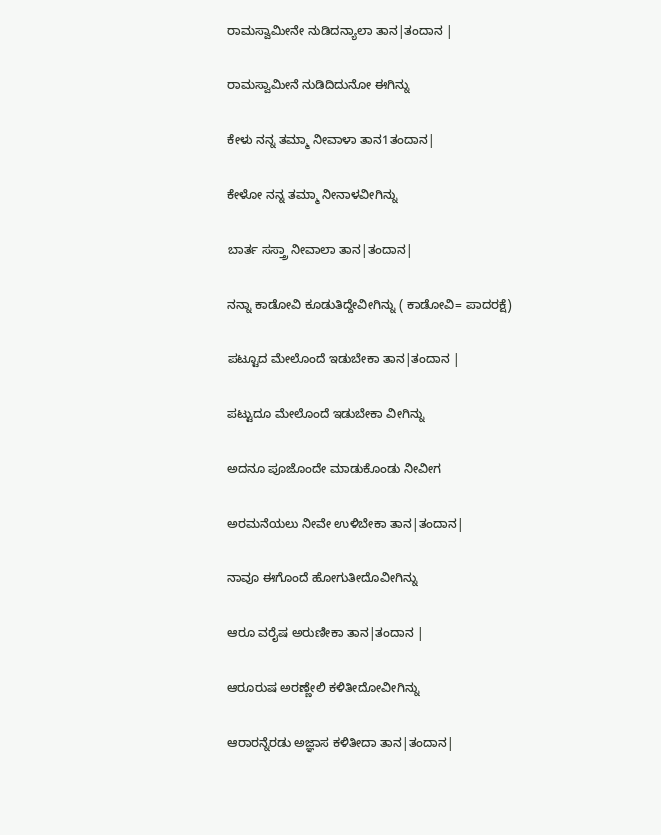ರಾಮಸ್ವಾಮೀನೇ ನುಡಿದನ್ಯಾಲಾ ತಾನ|ತಂದಾನ |

ರಾಮಸ್ವಾಮೀನೆ ನುಡಿದಿದುನೋ ಈಗಿನ್ನು

ಕೇಳು ನನ್ನ ತಮ್ಮಾ ನೀವಾಳಾ ತಾನ1ತಂದಾನ|

ಕೇಳೋ ನನ್ನ ತಮ್ಮಾ ನೀನಾಳವೀಗಿನ್ನು

ಬಾರ್ತ ಸಸ್ತ್ರಾ ನೀವಾಲಾ ತಾನ|ತಂದಾನ|

ನನ್ನಾ ಕಾಡೋವಿ ಕೂಡುತಿದ್ದೇವೀಗಿನ್ನು ( ಕಾಡೋವಿ= ಪಾದರಕ್ಷೆ)

ಪಟ್ಟೂದ ಮೇಲೊಂದೆ ಇಡುಬೇಕಾ ತಾನ|ತಂದಾನ |

ಪಟ್ಟುದೂ ಮೇಲೊಂದೆ ಇಡುಬೇಕಾ ವೀಗಿನ್ನು

ಅದನೂ ಪೂಜೊಂದೇ ಮಾಡುಕೊಂಡು ನೀವೀಗ

ಅರಮನೆಯಲು ನೀವೇ ಉಳಿಬೇಕಾ ತಾನ|ತಂದಾನ|

ನಾವೂ ಈಗೊಂದೆ ಹೋಗುತೀದೊವೀಗಿನ್ನು

ಆರೂ ವರೈಷ ಅರುಣೀಕಾ ತಾನ|ತಂದಾನ |

ಆರೂರುಷ ಅರಣ್ಣೇಲಿ ಕಳಿತೀದೋವೀಗಿನ್ನು

ಆರಾರನ್ನೆರಡು ಅಜ್ಞಾಸ ಕಳಿತೀದಾ ತಾನ|ತಂದಾನ|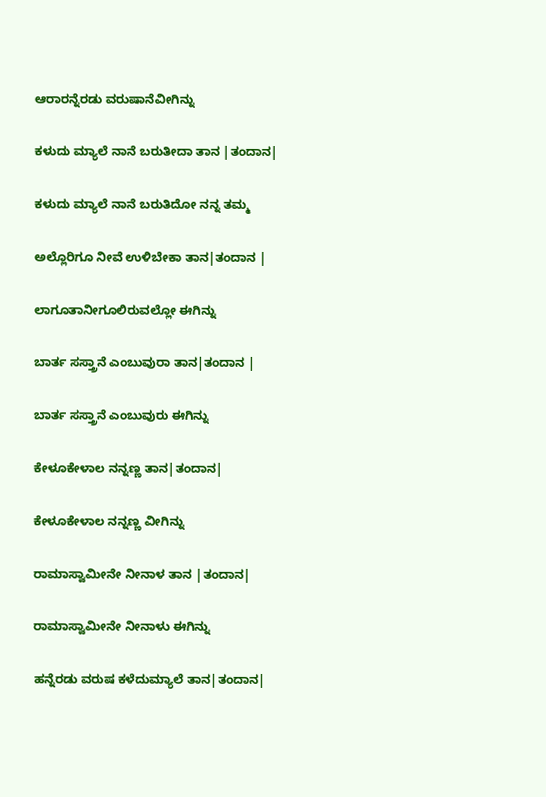ಆರಾರನ್ನೆರಡು ವರುಷಾನೆವೀಗಿನ್ನು

ಕಳುದು ಮ್ಯಾಲೆ ನಾನೆ ಬರುತೀದಾ ತಾನ |ತಂದಾನ|

ಕಳುದು ಮ್ಯಾಲೆ ನಾನೆ ಬರುತಿದೋ ನನ್ನ ತಮ್ಮ

ಅಲ್ಲೊರಿಗೂ ನೀವೆ ಉಳಿಬೇಕಾ ತಾನ|ತಂದಾನ |

ಲಾಗೂತಾನೀಗೂಲಿರುವಲ್ಲೋ ಈಗಿನ್ನು

ಬಾರ್ತ ಸಸ್ತ್ರಾನೆ ಎಂಬುವುರಾ ತಾನ|ತಂದಾನ |

ಬಾರ್ತ ಸಸ್ತ್ರಾನೆ ಎಂಬುವುರು ಈಗಿನ್ನು

ಕೇಳೂಕೇಳಾಲ ನನ್ನಣ್ಣ ತಾನ|ತಂದಾನ|

ಕೇಳೂಕೇಳಾಲ ನನ್ನಣ್ಣ ವೀಗಿನ್ನು

ರಾಮಾಸ್ವಾಮೀನೇ ನೀನಾಳ ತಾನ |ತಂದಾನ|

ರಾಮಾಸ್ವಾಮೀನೇ ನೀನಾಳು ಈಗಿನ್ನು

ಹನ್ನೆರಡು ವರುಷ ಕಳೆದುಮ್ಯಾಲೆ ತಾನ|ತಂದಾನ|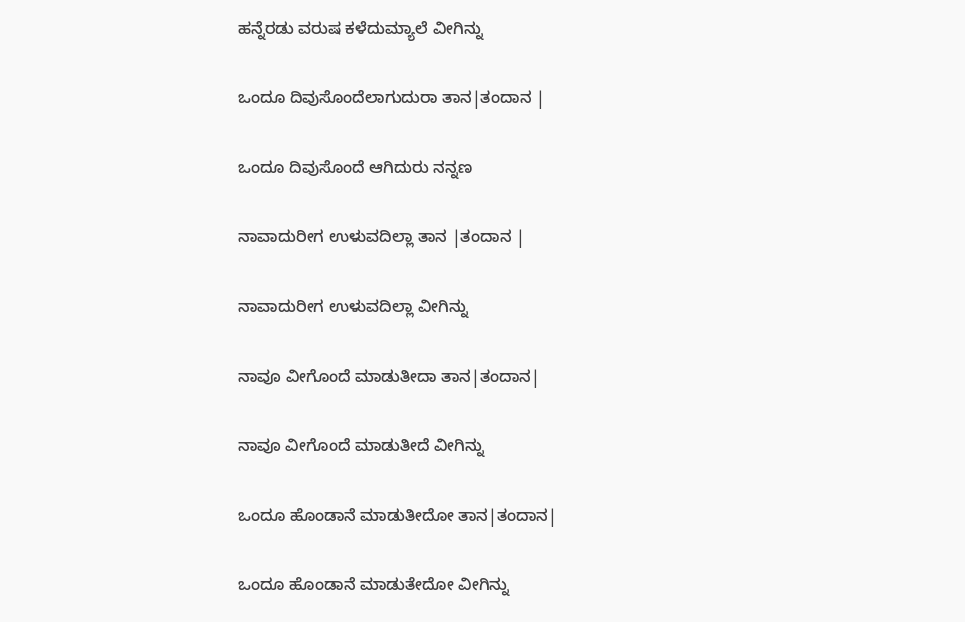ಹನ್ನೆರಡು ವರುಷ ಕಳೆದುಮ್ಯಾಲೆ ವೀಗಿನ್ನು

ಒಂದೂ ದಿವುಸೊಂದೆಲಾಗುದುರಾ ತಾನ|ತಂದಾನ |

ಒಂದೂ ದಿವುಸೊಂದೆ ಆಗಿದುರು ನನ್ನಣ

ನಾವಾದುರೀಗ ಉಳುವದಿಲ್ಲಾ ತಾನ |ತಂದಾನ |

ನಾವಾದುರೀಗ ಉಳುವದಿಲ್ಲಾ ವೀಗಿನ್ನು

ನಾವೂ ವೀಗೊಂದೆ ಮಾಡುತೀದಾ ತಾನ|ತಂದಾನ|

ನಾವೂ ವೀಗೊಂದೆ ಮಾಡುತೀದೆ ವೀಗಿನ್ನು

ಒಂದೂ ಹೊಂಡಾನೆ ಮಾಡುತೀದೋ ತಾನ|ತಂದಾನ|

ಒಂದೂ ಹೊಂಡಾನೆ ಮಾಡುತೇದೋ ವೀಗಿನ್ನು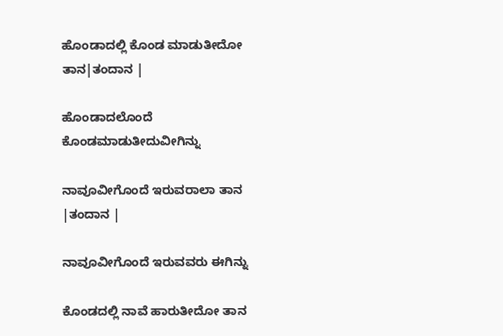ಹೊಂಡಾದಲ್ಲಿ ಕೊಂಡ ಮಾಡುತೀದೋ ತಾನ|ತಂದಾನ |

ಹೊಂಡಾದಲೊಂದೆ ಕೊಂಡಮಾಡುತೀದುವೀಗಿನ್ನು

ನಾವೂವೀಗೊಂದೆ ಇರುವರಾಲಾ ತಾನ |ತಂದಾನ |

ನಾವೂವೀಗೊಂದೆ ಇರುವವರು ಈಗಿನ್ನು

ಕೊಂಡದಲ್ಲಿ ನಾವೆ ಹಾರುತೀದೋ ತಾನ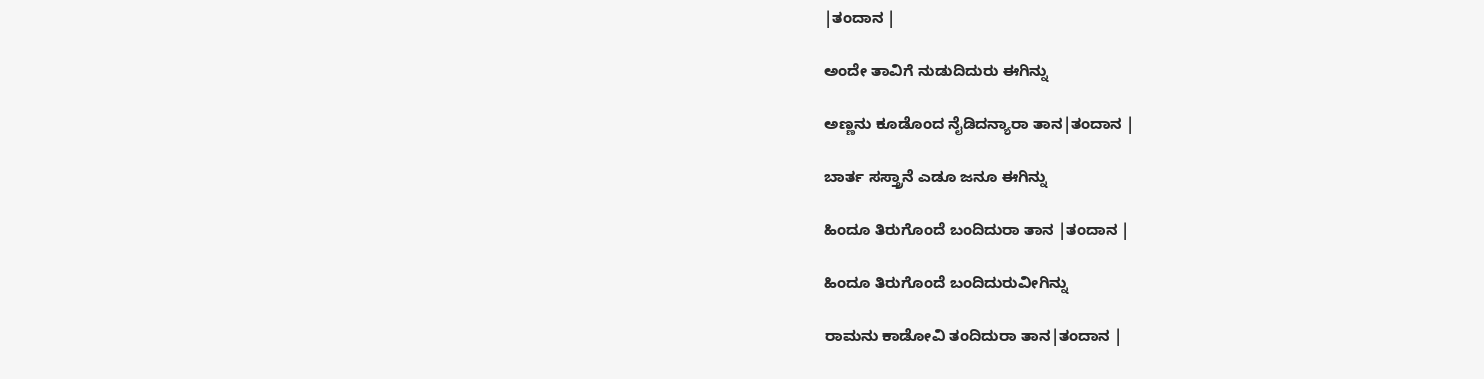|ತಂದಾನ |

ಅಂದೇ ತಾವಿಗೆ ನುಡುದಿದುರು ಈಗಿನ್ನು

ಅಣ್ಣನು ಕೂಡೊಂದ ನೈಡಿದನ್ಯಾರಾ ತಾನ|ತಂದಾನ |

ಬಾರ್ತ ಸಸ್ತ್ರಾನೆ ಎಡೂ ಜನೂ ಈಗಿನ್ನು

ಹಿಂದೂ ತಿರುಗೊಂದೆ ಬಂದಿದುರಾ ತಾನ |ತಂದಾನ |

ಹಿಂದೂ ತಿರುಗೊಂದೆ ಬಂದಿದುರುವೀಗಿನ್ನು

ರಾಮನು ಕಾಡೋವಿ ತಂದಿದುರಾ ತಾನ|ತಂದಾನ |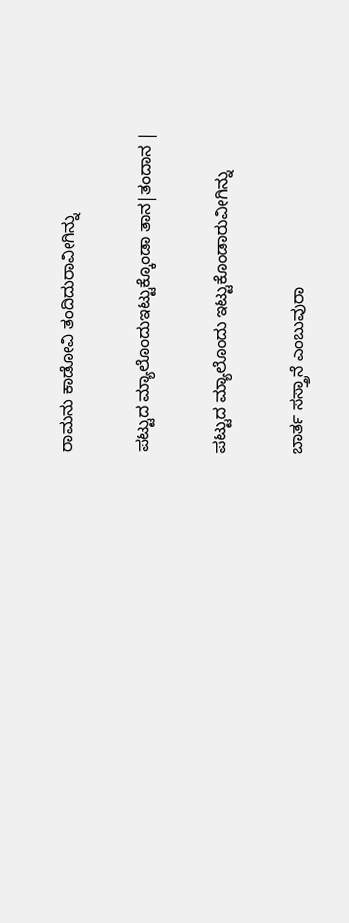ರಾಮನು ಕಾಡೋವಿ ತಂದಿದುರಾವೀಗಿನ್ನು

ಪಟ್ಟುದ ಮ್ಯಾಲೊಂದುಇಟ್ಟುಕ್ಕೊಂಡಾ ತಾನ|ತಂದಾನ |

ಪಟ್ಟುದ ಮ್ಯಾಲೊಂದು ಇಟ್ಟುಕೊಂಡಾರುವೀಗಿನ್ನು

ಬಾರ್ತ ಸಸ್ತ್ರಾನೆ ಎಂಬುವುರಾ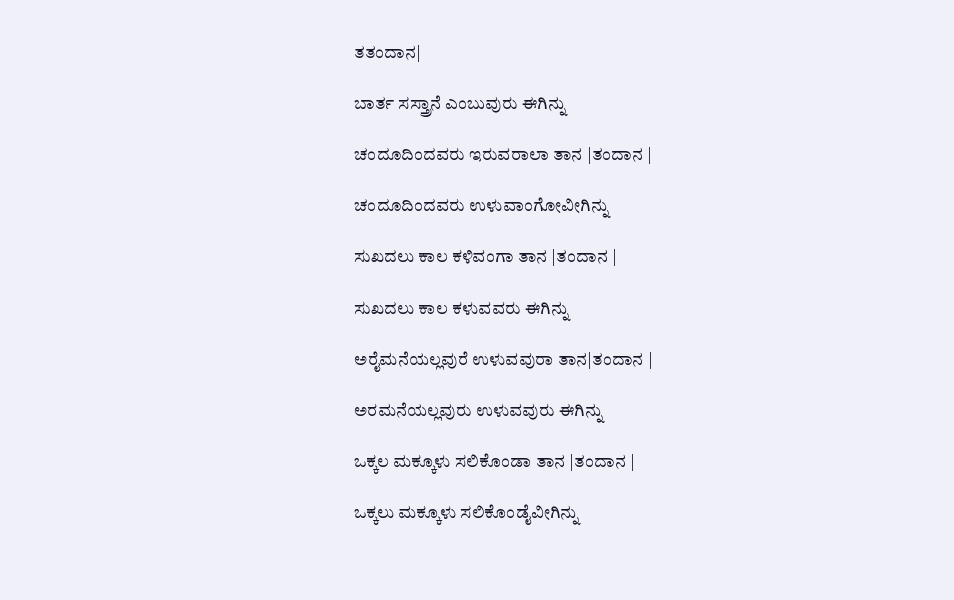ತತಂದಾನ|

ಬಾರ್ತ ಸಸ್ತ್ರಾನೆ ಎಂಬುವುರು ಈಗಿನ್ನು

ಚಂದೂದಿಂದವರು ಇರುವರಾಲಾ ತಾನ |ತಂದಾನ |

ಚಂದೂದಿಂದವರು ಉಳುವಾಂಗೋವೀಗಿನ್ನು

ಸುಖದಲು ಕಾಲ ಕಳಿವಂಗಾ ತಾನ |ತಂದಾನ |

ಸುಖದಲು ಕಾಲ ಕಳುವವರು ಈಗಿನ್ನು

ಅರೈಮನೆಯಲ್ಲವುರೆ ಉಳುವವುರಾ ತಾನ|ತಂದಾನ |

ಅರಮನೆಯಲ್ಲವುರು ಉಳುವವುರು ಈಗಿನ್ನು

ಒಕ್ಕಲ ಮಕ್ಕೂಳು ಸಲಿಕೊಂಡಾ ತಾನ |ತಂದಾನ |

ಒಕ್ಕಲು ಮಕ್ಕೂಳು ಸಲಿಕೊಂಡೈವೀಗಿನ್ನು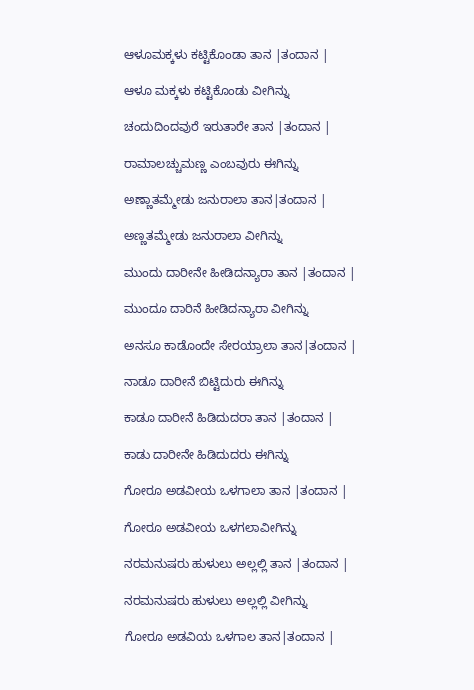ಆಳೂಮಕ್ಕಳು ಕಟ್ಟಿಕೊಂಡಾ ತಾನ |ತಂದಾನ |

ಆಳೂ ಮಕ್ಕಳು ಕಟ್ಟಿಕೊಂಡು ವೀಗಿನ್ನು

ಚಂದುದಿಂದವುರೆ ಇರುತಾರೇ ತಾನ |ತಂದಾನ |

ರಾಮಾಲಚ್ಚುಮಣ್ಣ ಎಂಬವುರು ಈಗಿನ್ನು

ಅಣ್ಣಾತಮ್ಮೇಡು ಜನುರಾಲಾ ತಾನ|ತಂದಾನ |

ಅಣ್ಣತಮ್ಮೇಡು ಜನುರಾಲಾ ವೀಗಿನ್ನು

ಮುಂದು ದಾರೀನೇ ಹೀಡಿದನ್ಯಾರಾ ತಾನ |ತಂದಾನ |

ಮುಂದೂ ದಾರಿನೆ ಹೀಡಿದನ್ಯಾರಾ ವೀಗಿನ್ನು

ಅನಸೂ ಕಾಡೊಂದೇ ಸೇರಯ್ರಾಲಾ ತಾನ|ತಂದಾನ |

ನಾಡೂ ದಾರೀನೆ ಬಿಟ್ಟಿದುರು ಈಗಿನ್ನು

ಕಾಡೂ ದಾರೀನೆ ಹಿಡಿದುದರಾ ತಾನ |ತಂದಾನ |

ಕಾಡು ದಾರೀನೇ ಹಿಡಿದುದರು ಈಗಿನ್ನು

ಗೋರೂ ಅಡವೀಯ ಒಳಗಾಲಾ ತಾನ |ತಂದಾನ |

ಗೋರೂ ಅಡವೀಯ ಒಳಗಲಾವೀಗಿನ್ನು

ನರಮನುಷರು ಹುಳುಲು ಅಲ್ಲಲ್ಲಿ ತಾನ |ತಂದಾನ |

ನರಮನುಷರು ಹುಳುಲು ಅಲ್ಲಲ್ಲಿ ವೀಗಿನ್ನು

ಗೋರೂ ಅಡವಿಯ ಒಳಗಾಲ ತಾನ|ತಂದಾನ |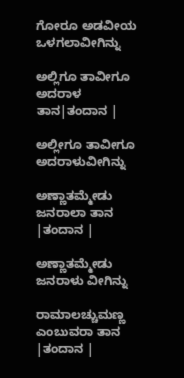ಗೋರೂ ಅಡವೀಯ ಒಳಗಲಾವೀಗಿನ್ನು

ಅಲ್ಲಿಗೂ ತಾವೀಗೂ ಅದರಾಳ ತಾನ|ತಂದಾನ |

ಅಲ್ಲೀಗೂ ತಾವೀಗೂ ಅದರಾಳುವೀಗಿನ್ನು

ಅಣ್ಣಾತಮ್ಮೇಡು ಜನರಾಲಾ ತಾನ |ತಂದಾನ |

ಅಣ್ಣಾತಮ್ಮೇಡು ಜನರಾಳು ವೀಗಿನ್ನು

ರಾಮಾಲಚ್ಚುಮಣ್ಣ ಎಂಬುವರಾ ತಾನ |ತಂದಾನ |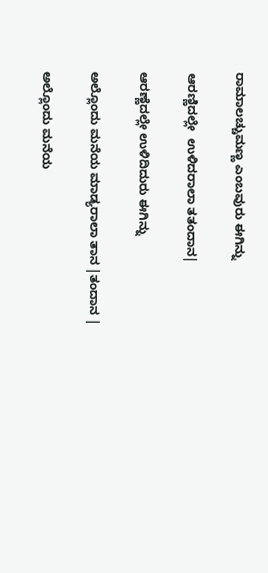ರಾಮಾಲಚ್ಚುಮಣ್ಣ ಎಂಬವುರು ಈಗಿನ್ನು

ಆರಣ್ಣಿದಲ್ಲೇ  ಉಳಿದರಾಲಾ ತತಂದಾನ|

ಆರಣ್ಣೆದಲ್ಲೇ ಉಳಿದಿದುರು ಈಗಿನ್ನು

ಅಲ್ಲೊಂದು ಮನೆಯ ಮಾಡ್ಯರಾಲಾ ತಾನ |ತಂದಾನ |

ಅಲ್ಲೊಂದು ಮನೆಯ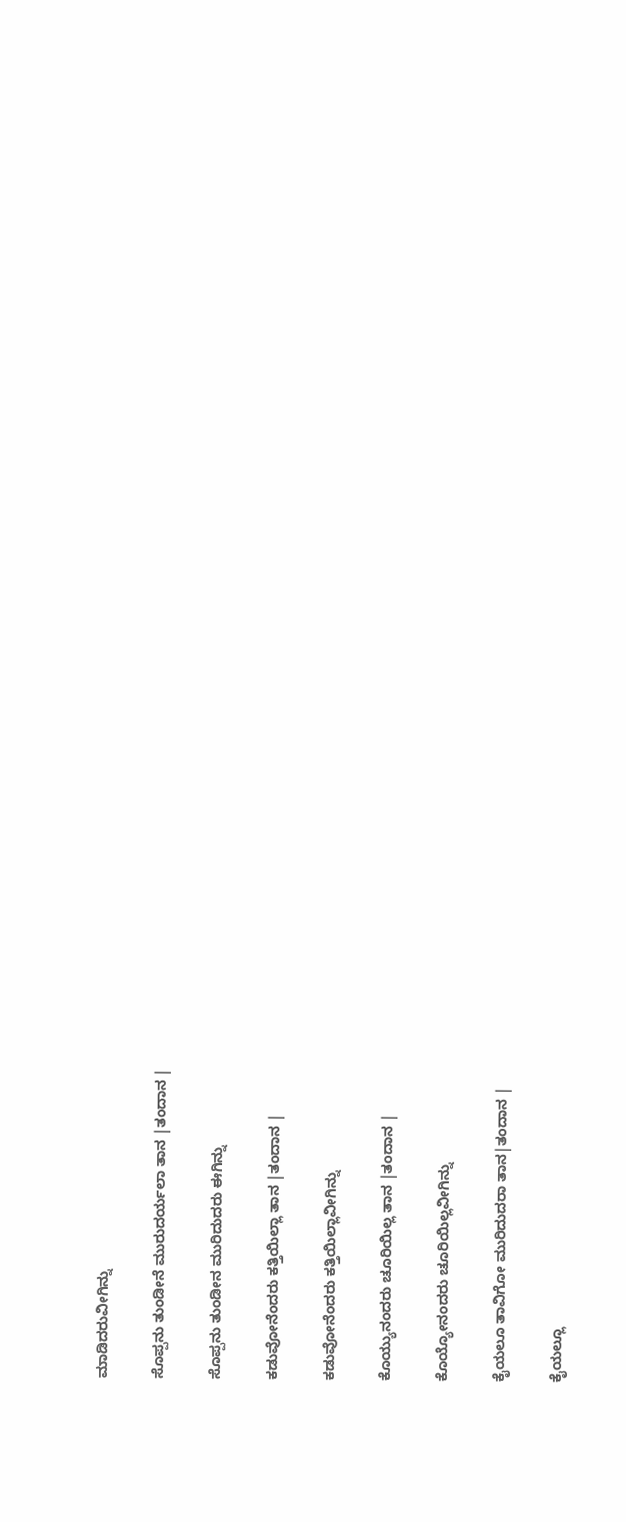ಮಾಡಿದರುವೀಗಿನ್ನು

ಸೊಪ್ಪನು ತುಂಡೀನೆ ಮುರುದರ್ಯಲಾ ತಾನ |ತಂದಾನ |

ಸೊಪ್ಪನು ತುಂಡೀನ ಮುರಿದುದರು ಈಗಿನ್ನು

ಕಡುವೋನೆಂದರು ಕತ್ತಿಯಿಲ್ಲಾ ತಾನ |ತಂದಾನ |

ಕಡುವೋನೆಂದರು ಕತ್ತಿಯಿಲ್ಲಾವೀಗಿನ್ನು

ಕೊಯ್ಯುನಂದರು ಚೂರಿಯಿಲ್ಲ ತಾನ |ತಂದಾನ |

ಕೊಯ್ಯೋನಂದರು ಚೂರಿಯಿಲ್ಲವೀಗಿನ್ನು

ಕೈಯಲೂ ತಾವಿಗೋ ಮುರಿದುದರಾ ತಾನ|ತಂದಾನ |

ಕೈಯಲ್ಲೂ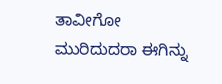ತಾವೀಗೋ ಮುರಿದುದರಾ ಈಗಿನ್ನು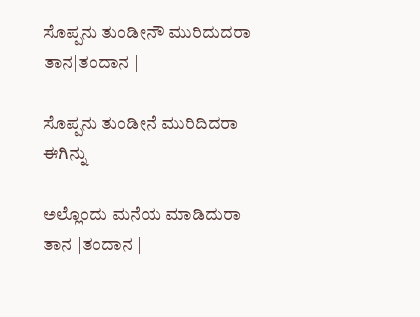ಸೊಪ್ಪನು ತುಂಡೀನೌ ಮುರಿದುದರಾ ತಾನ|ತಂದಾನ |

ಸೊಪ್ಪನು ತುಂಡೀನೆ ಮುರಿದಿದರಾ ಈಗಿನ್ನು

ಅಲ್ಲೊಂದು ಮನೆಯ ಮಾಡಿದುರಾ ತಾನ |ತಂದಾನ |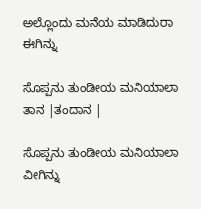ಅಲ್ಲೊಂದು ಮನೆಯ ಮಾಡಿದುರಾ ಈಗಿನ್ನು

ಸೊಪ್ಪನು ತುಂಡೀಯ ಮನಿಯಾಲಾ ತಾನ |ತಂದಾನ |

ಸೊಪ್ಪನು ತುಂಡೀಯ ಮನಿಯಾಲಾ ವೀಗಿನ್ನು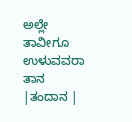ಅಲ್ಲೇ ತಾವೀಗೂ ಉಳುವವರಾ ತಾನ |ತಂದಾನ |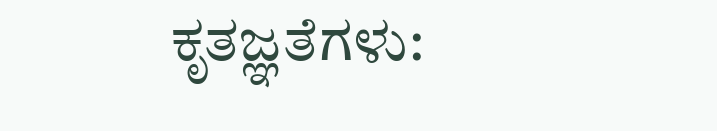ಕೃತಜ್ಞತೆಗಳು: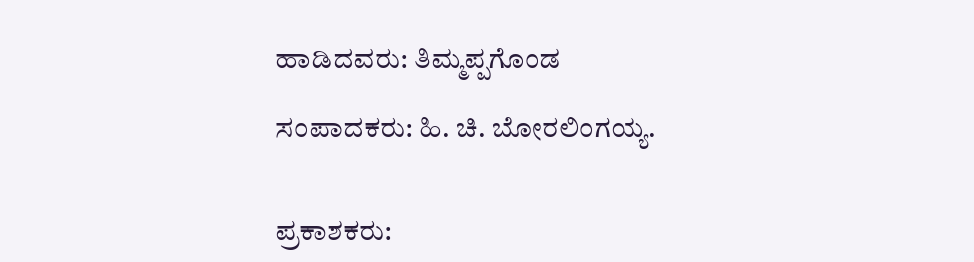ಹಾಡಿದವರು: ತಿಮ್ಮಪ್ಪಗೊಂಡ

ಸಂಪಾದಕರು: ಹಿ. ಚಿ. ಬೋರಲಿಂಗಯ್ಯ.


ಪ್ರಕಾಶಕರು: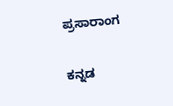ಪ್ರಸಾರಾಂಗ

ಕನ್ನಡ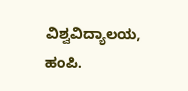ವಿಶ್ವವಿದ್ಯಾಲಯ,  ಹಂಪಿ.